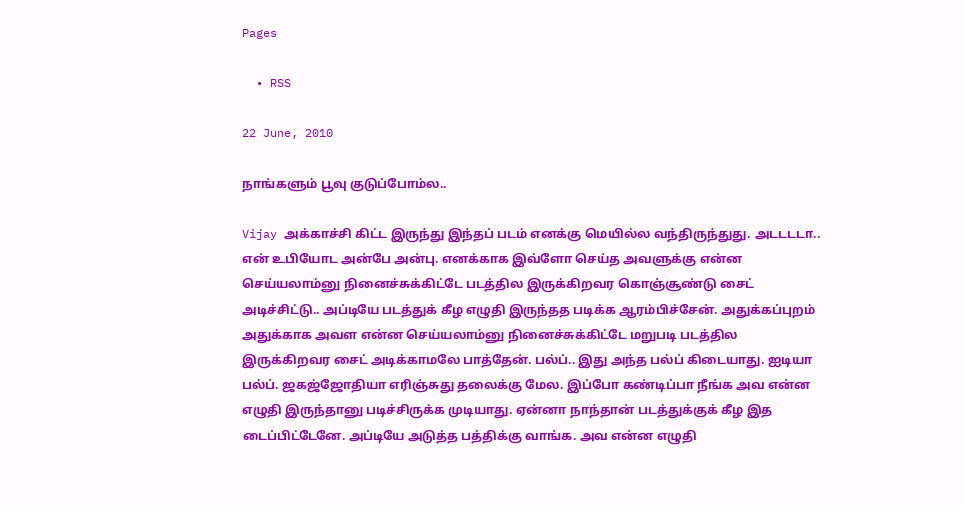Pages

  • RSS

22 June, 2010

நாங்களும் பூவு குடுப்போம்ல..

Vijay அக்காச்சி கிட்ட இருந்து இந்தப் படம் எனக்கு மெயில்ல வந்திருந்துது. அடடடடா.. என் உபியோட அன்பே அன்பு. எனக்காக இவ்ளோ செய்த அவளுக்கு என்ன செய்யலாம்னு நினைச்சுக்கிட்டே படத்தில இருக்கிறவர கொஞ்சூண்டு சைட் அடிச்சிட்டு.. அப்டியே படத்துக் கீழ எழுதி இருந்தத படிக்க ஆரம்பிச்சேன். அதுக்கப்புறம் அதுக்காக அவள என்ன செய்யலாம்னு நினைச்சுக்கிட்டே மறுபடி படத்தில இருக்கிறவர சைட் அடிக்காமலே பாத்தேன். பல்ப்.. இது அந்த பல்ப் கிடையாது. ஐடியா பல்ப். ஜகஜ்ஜோதியா எரிஞ்சுது தலைக்கு மேல. இப்போ கண்டிப்பா நீங்க அவ என்ன எழுதி இருந்தானு படிச்சிருக்க முடியாது. ஏன்னா நாந்தான் படத்துக்குக் கீழ இத டைப்பிட்டேனே. அப்டியே அடுத்த பத்திக்கு வாங்க. அவ என்ன எழுதி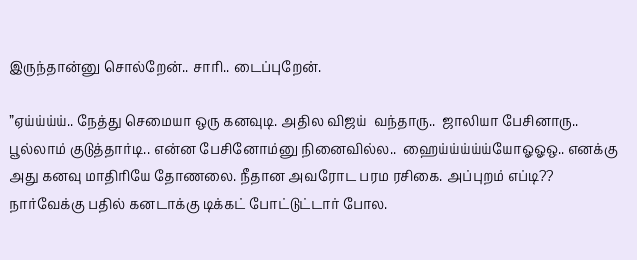இருந்தான்னு சொல்றேன்.. சாரி.. டைப்புறேன்.

”ஏய்ய்ய்ய்.. நேத்து செமையா ஒரு கனவுடி. அதில விஜய்  வந்தாரு..  ஜாலியா பேசினாரு.. பூல்லாம் குடுத்தார்டி.. என்ன பேசினோம்னு நினைவில்ல..  ஹைய்ய்ய்ய்ய்யோஓஓஒ.. எனக்கு அது கனவு மாதிரியே தோணலை. நீதான அவரோட பரம ரசிகை. அப்புறம் எப்டி?? நார்வேக்கு பதில் கனடாக்கு டிக்கட் போட்டுட்டார் போல.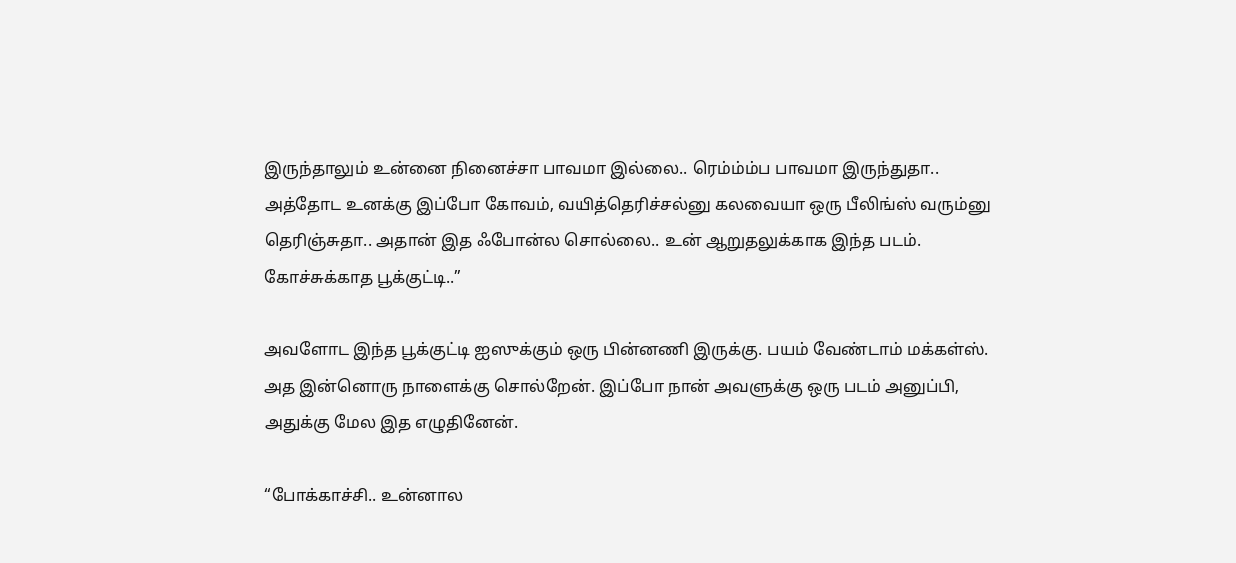இருந்தாலும் உன்னை நினைச்சா பாவமா இல்லை.. ரெம்ம்ம்ப பாவமா இருந்துதா.. அத்தோட உனக்கு இப்போ கோவம், வயித்தெரிச்சல்னு கலவையா ஒரு பீலிங்ஸ் வரும்னு தெரிஞ்சுதா.. அதான் இத ஃபோன்ல சொல்லை.. உன் ஆறுதலுக்காக இந்த படம். கோச்சுக்காத பூக்குட்டி..”

அவளோட இந்த பூக்குட்டி ஐஸுக்கும் ஒரு பின்னணி இருக்கு. பயம் வேண்டாம் மக்கள்ஸ். அத இன்னொரு நாளைக்கு சொல்றேன். இப்போ நான் அவளுக்கு ஒரு படம் அனுப்பி, அதுக்கு மேல இத எழுதினேன்.

“போக்காச்சி.. உன்னால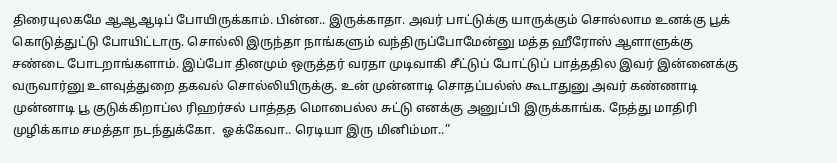திரையுலகமே ஆஆஆடிப் போயிருக்காம். பின்ன.. இருக்காதா. அவர் பாட்டுக்கு யாருக்கும் சொல்லாம உனக்கு பூக் கொடுத்துட்டு போயிட்டாரு. சொல்லி இருந்தா நாங்களும் வந்திருப்போமேன்னு மத்த ஹீரோஸ் ஆளாளுக்கு சண்டை போடறாங்களாம். இப்போ தினமும் ஒருத்தர் வரதா முடிவாகி சீட்டுப் போட்டுப் பாத்ததில இவர் இன்னைக்கு வருவார்னு உளவுத்துறை தகவல் சொல்லியிருக்கு. உன் முன்னாடி சொதப்பல்ஸ் கூடாதுனு அவர் கண்ணாடி முன்னாடி பூ குடுக்கிறாப்ல ரிஹர்சல் பாத்தத மொபைல்ல சுட்டு எனக்கு அனுப்பி இருக்காங்க. நேத்து மாதிரி முழிக்காம சமத்தா நடந்துக்கோ.  ஓக்கேவா.. ரெடியா இரு மினிம்மா..”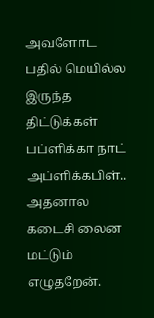அவளோட பதில் மெயில்ல இருந்த திட்டுக்கள் பப்ளிக்கா நாட் அப்ளிக்கபிள்.. அதனால கடைசி லைன மட்டும் எழுதறேன்.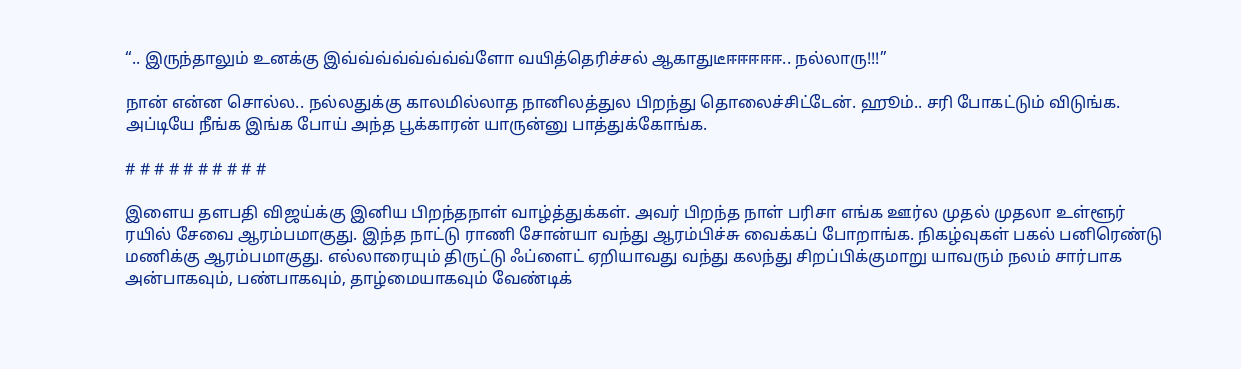“.. இருந்தாலும் உனக்கு இவ்வ்வ்வ்வ்வ்வ்வ்ளோ வயித்தெரிச்சல் ஆகாதுடீஈஈஈஈஈ.. நல்லாரு!!!”

நான் என்ன சொல்ல.. நல்லதுக்கு காலமில்லாத நானிலத்துல பிறந்து தொலைச்சிட்டேன். ஹூம்.. சரி போகட்டும் விடுங்க. அப்டியே நீங்க இங்க போய் அந்த பூக்காரன் யாருன்னு பாத்துக்கோங்க.

# # # # # # # # # #

இளைய தளபதி விஜய்க்கு இனிய பிறந்தநாள் வாழ்த்துக்கள். அவர் பிறந்த நாள் பரிசா எங்க ஊர்ல முதல் முதலா உள்ளூர் ரயில் சேவை ஆரம்பமாகுது. இந்த நாட்டு ராணி சோன்யா வந்து ஆரம்பிச்சு வைக்கப் போறாங்க. நிகழ்வுகள் பகல் பனிரெண்டு மணிக்கு ஆரம்பமாகுது. எல்லாரையும் திருட்டு ஃப்ளைட் ஏறியாவது வந்து கலந்து சிறப்பிக்குமாறு யாவரும் நலம் சார்பாக அன்பாகவும், பண்பாகவும், தாழ்மையாகவும் வேண்டிக்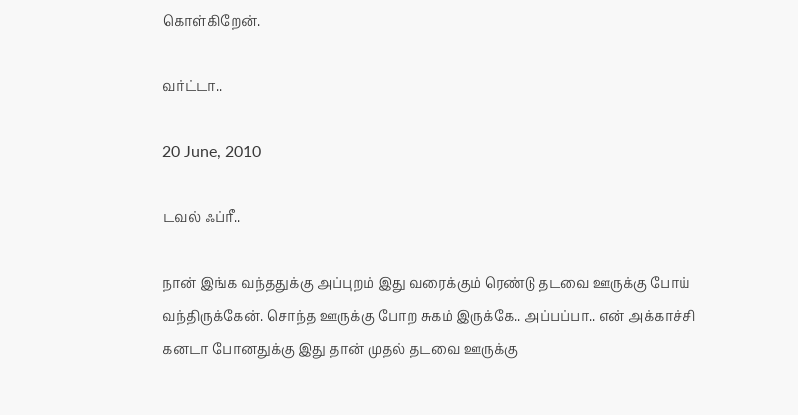கொள்கிறேன்.

வர்ட்டா..

20 June, 2010

டவல் ஃப்ரீ..

நான் இங்க வந்ததுக்கு அப்புறம் இது வரைக்கும் ரெண்டு தடவை ஊருக்கு போய் வந்திருக்கேன். சொந்த ஊருக்கு போற சுகம் இருக்கே.. அப்பப்பா.. என் அக்காச்சி கனடா போனதுக்கு இது தான் முதல் தடவை ஊருக்கு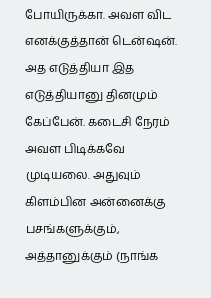போயிருக்கா. அவள விட எனக்குத்தான் டென்ஷன். அத எடுத்தியா இத எடுத்தியானு தினமும் கேப்பேன். கடைசி நேரம் அவள பிடிக்கவே முடியலை. அதுவும் கிளம்பின அன்னைக்கு பசங்களுக்கும், அத்தானுக்கும் (நாங்க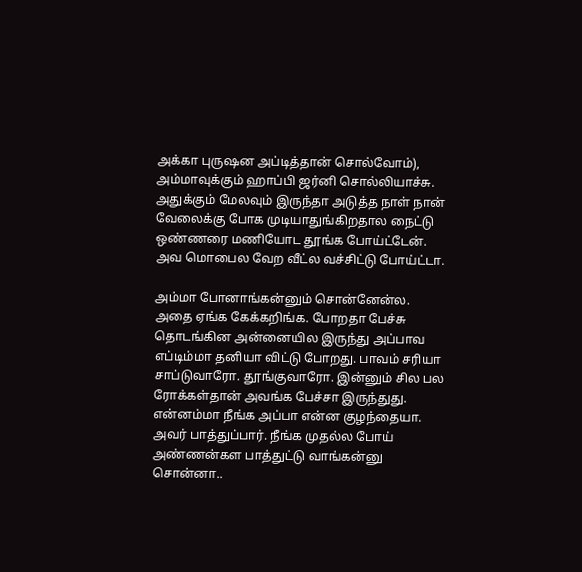அக்கா புருஷன அப்டித்தான் சொல்வோம்), அம்மாவுக்கும் ஹாப்பி ஜர்னி சொல்லியாச்சு. அதுக்கும் மேலவும் இருந்தா அடுத்த நாள் நான் வேலைக்கு போக முடியாதுங்கிறதால நைட்டு ஒண்ணரை மணியோட தூங்க போய்ட்டேன். அவ மொபைல வேற வீட்ல வச்சிட்டு போய்ட்டா.

அம்மா போனாங்கன்னும் சொன்னேன்ல. அதை ஏங்க கேக்கறிங்க. போறதா பேச்சு தொடங்கின அன்னையில இருந்து அப்பாவ எப்டிம்மா தனியா விட்டு போறது. பாவம் சரியா சாப்டுவாரோ. தூங்குவாரோ. இன்னும் சில பல ரோக்கள்தான் அவங்க பேச்சா இருந்துது. என்னம்மா நீங்க அப்பா என்ன குழந்தையா. அவர் பாத்துப்பார். நீங்க முதல்ல போய் அண்ணன்கள பாத்துட்டு வாங்கன்னு சொன்னா..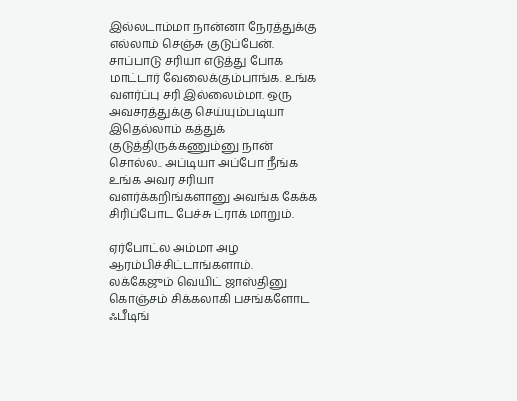இல்லடாம்மா நான்னா நேரத்துக்கு எல்லாம் செஞ்சு குடுப்பேன். சாப்பாடு சரியா எடுத்து போக மாட்டார் வேலைக்கும்பாங்க. உங்க வளர்ப்பு சரி இல்லைம்மா. ஒரு அவசரத்துக்கு செய்யும்படியா இதெல்லாம் கத்துக் குடுத்திருக்கணும்னு நான் சொல்ல.. அப்டியா அப்போ நீங்க உங்க அவர சரியா வளர்க்கறிங்களானு அவங்க கேக்க சிரிப்போட பேச்சு ட்ராக் மாறும்.

ஏர்போட்ல அம்மா அழ ஆரம்பிச்சிட்டாங்களாம். லக்கேஜும் வெயிட் ஜாஸ்தினு கொஞ்சம் சிக்கலாகி பசங்களோட ஃபீடிங்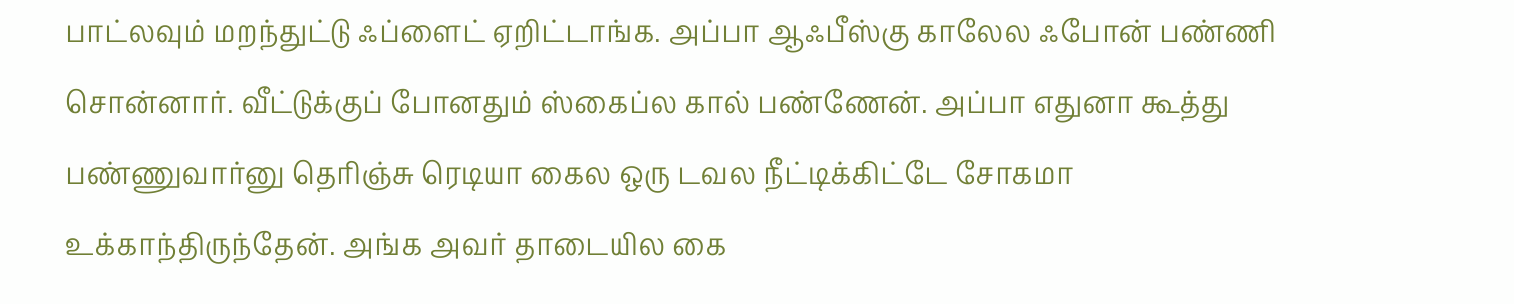பாட்லவும் மறந்துட்டு ஃப்ளைட் ஏறிட்டாங்க. அப்பா ஆஃபீஸ்கு காலேல ஃபோன் பண்ணி சொன்னார். வீட்டுக்குப் போனதும் ஸ்கைப்ல கால் பண்ணேன். அப்பா எதுனா கூத்து பண்ணுவார்னு தெரிஞ்சு ரெடியா கைல ஒரு டவல நீட்டிக்கிட்டே சோகமா உக்காந்திருந்தேன். அங்க அவர் தாடையில கை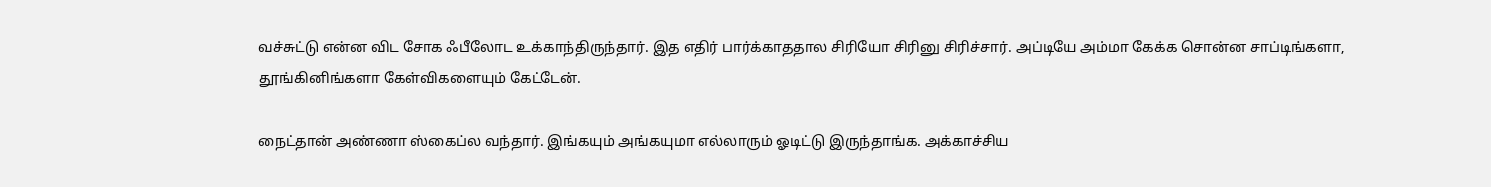வச்சுட்டு என்ன விட சோக ஃபீலோட உக்காந்திருந்தார். இத எதிர் பார்க்காததால சிரியோ சிரினு சிரிச்சார். அப்டியே அம்மா கேக்க சொன்ன சாப்டிங்களா, தூங்கினிங்களா கேள்விகளையும் கேட்டேன்.

நைட்தான் அண்ணா ஸ்கைப்ல வந்தார். இங்கயும் அங்கயுமா எல்லாரும் ஓடிட்டு இருந்தாங்க. அக்காச்சிய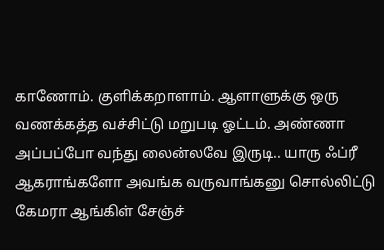காணோம். குளிக்கறாளாம். ஆளாளுக்கு ஒரு வணக்கத்த வச்சிட்டு மறுபடி ஓட்டம். அண்ணா அப்பப்போ வந்து லைன்லவே இருடி.. யாரு ஃப்ரீ ஆகராங்களோ அவங்க வருவாங்கனு சொல்லிட்டு கேமரா ஆங்கிள் சேஞ்ச்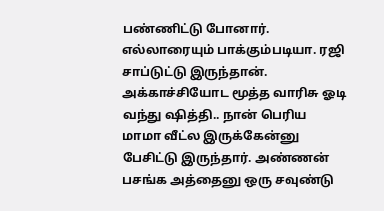பண்ணிட்டு போனார். எல்லாரையும் பாக்கும்படியா. ரஜி சாப்டுட்டு இருந்தான். அக்காச்சியோட மூத்த வாரிசு ஓடி வந்து ஷித்தி.. நான் பெரிய மாமா வீட்ல இருக்கேன்னு பேசிட்டு இருந்தார். அண்ணன் பசங்க அத்தைனு ஒரு சவுண்டு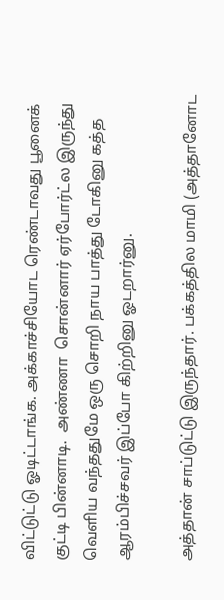விட்டுட்டு ஓடிட்டாங்க. அக்காச்சியோட ரெண்டாவது பூனைக் குட்டி பின்னாடி.  அண்ணா  சொன்னார் ஏர்போர்ட்ல இருந்து வெளிய வந்ததுமே ஒரு சொறி நாய பாத்து டோகினு கத்த ஆரம்பிச்சவர் இப்போ கிற்றினு ஓடறார்னு.

அத்தான் சாப்டுட்டு இருந்தார். பக்கத்தில மாமி (அத்தானோட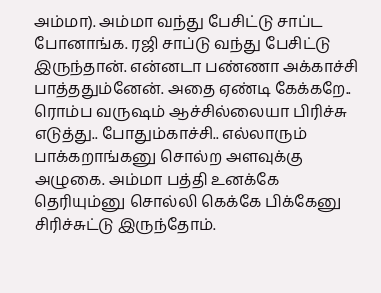அம்மா). அம்மா வந்து பேசிட்டு சாப்ட போனாங்க. ரஜி சாப்டு வந்து பேசிட்டு இருந்தான். என்னடா பண்ணா அக்காச்சி பாத்ததும்னேன். அதை ஏண்டி கேக்கறே.. ரொம்ப வருஷம் ஆச்சில்லையா பிரிச்சு எடுத்து.. போதும்காச்சி.. எல்லாரும் பாக்கறாங்கனு சொல்ற அளவுக்கு அழுகை. அம்மா பத்தி உனக்கே தெரியும்னு சொல்லி கெக்கே பிக்கேனு சிரிச்சுட்டு இருந்தோம்.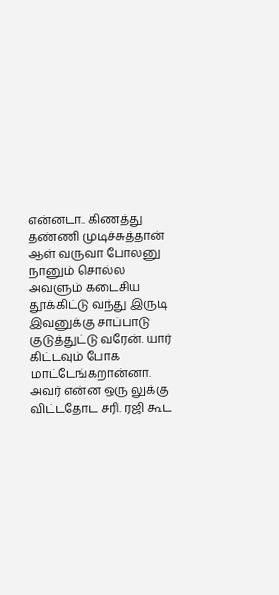என்னடா.. கிணத்து தண்ணி முடிச்சுத்தான் ஆள் வருவா போலனு நானும் சொல்ல அவளும் கடைசிய தூக்கிட்டு வந்து இருடி இவனுக்கு சாப்பாடு குடுத்துட்டு வரேன். யார் கிட்டவும் போக மாட்டேங்கறான்னா. அவர் என்ன ஒரு லுக்கு விட்டதோட சரி. ரஜி கூட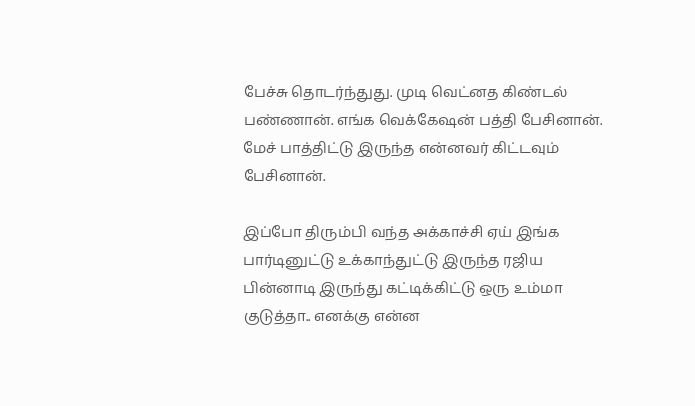பேச்சு தொடர்ந்துது. முடி வெட்னத கிண்டல் பண்ணான். எங்க வெக்கேஷன் பத்தி பேசினான். மேச் பாத்திட்டு இருந்த என்னவர் கிட்டவும் பேசினான்.

இப்போ திரும்பி வந்த அக்காச்சி ஏய் இங்க பார்டினுட்டு உக்காந்துட்டு இருந்த ரஜிய பின்னாடி இருந்து கட்டிக்கிட்டு ஒரு உம்மா குடுத்தா.. எனக்கு என்ன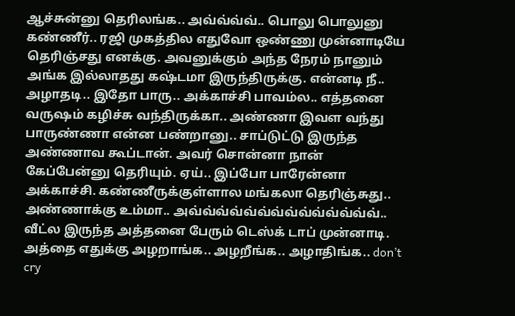ஆச்சுன்னு தெரிலங்க.. அவ்வ்வ்வ்.. பொலு பொலுனு கண்ணீர்.. ரஜி முகத்தில எதுவோ ஒண்ணு முன்னாடியே தெரிஞ்சது எனக்கு. அவனுக்கும் அந்த நேரம் நானும் அங்க இல்லாதது கஷ்டமா இருந்திருக்கு. என்னடி நீ.. அழாதடி.. இதோ பாரு.. அக்காச்சி பாவம்ல.. எத்தனை வருஷம் கழிச்சு வந்திருக்கா.. அண்ணா இவள வந்து பாருண்ணா என்ன பண்றானு.. சாப்டுட்டு இருந்த அண்ணாவ கூப்டான். அவர் சொன்னா நான் கேப்பேன்னு தெரியும். ஏய்.. இப்போ பாரேன்னா அக்காச்சி. கண்ணீருக்குள்ளால மங்கலா தெரிஞ்சுது.. அண்ணாக்கு உம்மா.. அவ்வ்வ்வ்வ்வ்வ்வ்வ்வ்வ்வ்வ்வ்.. வீட்ல இருந்த அத்தனை பேரும் டெஸ்க் டாப் முன்னாடி. அத்தை எதுக்கு அழறாங்க.. அழறீங்க.. அழாதிங்க.. don’t cry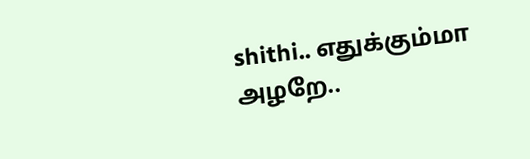shithi.. எதுக்கும்மா அழறே..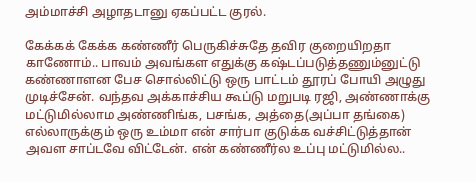அம்மாச்சி அழாதடானு ஏகப்பட்ட குரல்.

கேக்கக் கேக்க கண்ணீர் பெருகிச்சுதே தவிர குறையிறதா காணோம்.. பாவம் அவங்கள எதுக்கு கஷ்டப்படுத்தணும்னுட்டு கண்ணாளன பேச சொல்லிட்டு ஒரு பாட்டம் தூரப் போயி அழுது முடிச்சேன். வந்தவ அக்காச்சிய கூப்டு மறுபடி ரஜி, அண்ணாக்கு மட்டுமில்லாம அண்ணிங்க, பசங்க, அத்தை(அப்பா தங்கை) எல்லாருக்கும் ஒரு உம்மா என் சார்பா குடுக்க வச்சிட்டுத்தான் அவள சாப்டவே விட்டேன். என் கண்ணீர்ல உப்பு மட்டுமில்ல..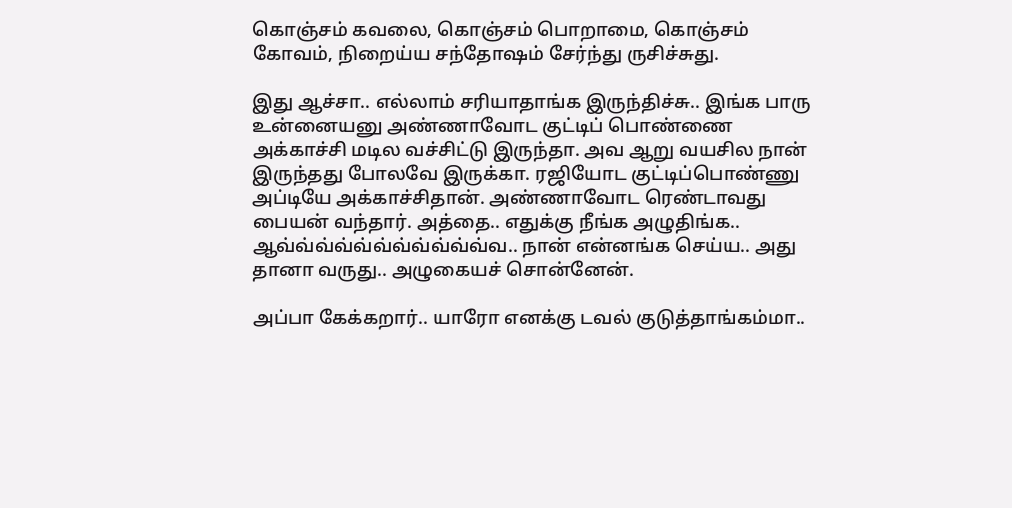கொஞ்சம் கவலை, கொஞ்சம் பொறாமை, கொஞ்சம் கோவம், நிறைய்ய சந்தோஷம் சேர்ந்து ருசிச்சுது.

இது ஆச்சா.. எல்லாம் சரியாதாங்க இருந்திச்சு.. இங்க பாரு உன்னையனு அண்ணாவோட குட்டிப் பொண்ணை அக்காச்சி மடில வச்சிட்டு இருந்தா. அவ ஆறு வயசில நான் இருந்தது போலவே இருக்கா. ரஜியோட குட்டிப்பொண்ணு அப்டியே அக்காச்சிதான். அண்ணாவோட ரெண்டாவது பையன் வந்தார். அத்தை.. எதுக்கு நீங்க அழுதிங்க.. ஆவ்வ்வ்வ்வ்வ்வ்வ்வ்வ்வ்வ.. நான் என்னங்க செய்ய.. அது தானா வருது.. அழுகையச் சொன்னேன்.

அப்பா கேக்கறார்.. யாரோ எனக்கு டவல் குடுத்தாங்கம்மா..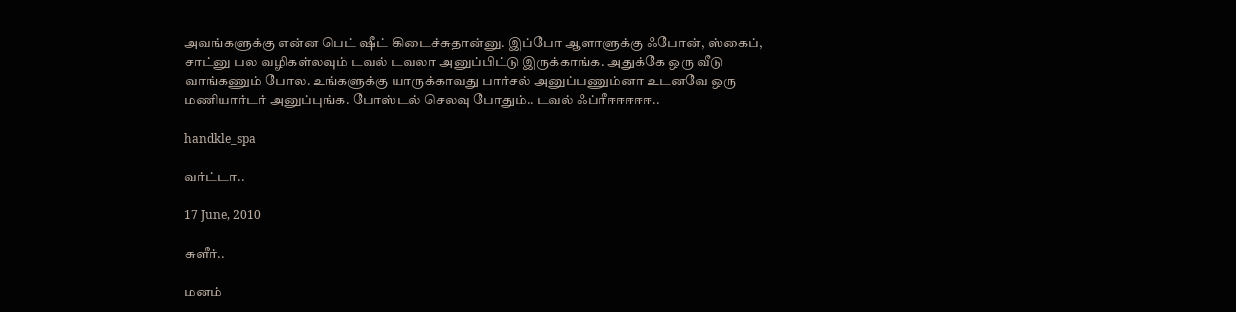அவங்களுக்கு என்ன பெட் ஷீட் கிடைச்சுதான்னு. இப்போ ஆளாளுக்கு ஃபோன், ஸ்கைப், சாட்னு பல வழிகள்லவும் டவல் டவலா அனுப்பிட்டு இருக்காங்க. அதுக்கே ஒரு வீடு வாங்கணும் போல. உங்களுக்கு யாருக்காவது பார்சல் அனுப்பணும்னா உடனவே ஒரு மணியார்டர் அனுப்புங்க. போஸ்டல் செலவு போதும்.. டவல் ஃப்ரீஈஈஈஈஈ..

handkle_spa

வர்ட்டா..

17 June, 2010

சுளீர்..

மனம்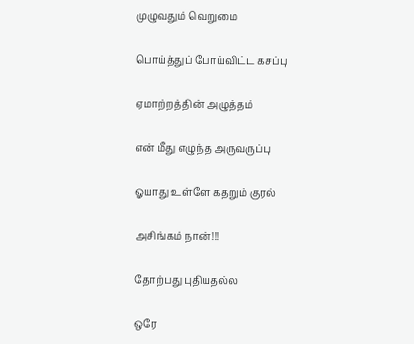முழுவதும் வெறுமை

பொய்த்துப் போய்விட்ட கசப்பு

ஏமாற்றத்தின் அழுத்தம்

என் மீது எழுந்த அருவருப்பு

ஓயாது உள்ளே கதறும் குரல்

அசிங்கம் நான்!!!

தோற்பது புதியதல்ல

ஒரே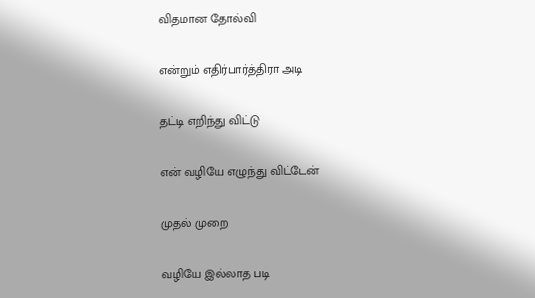விதமான தோல்வி

என்றும் எதிர்பார்த்திரா அடி

தட்டி எறிந்து விட்டு

என் வழியே எழுந்து விட்டேன்

முதல் முறை

வழியே இல்லாத படி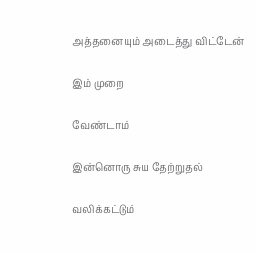அத்தனையும் அடைத்து விட்டேன்

இம் முறை

வேண்டாம்

இன்னொரு சுய தேற்றுதல்

வலிக்கட்டும்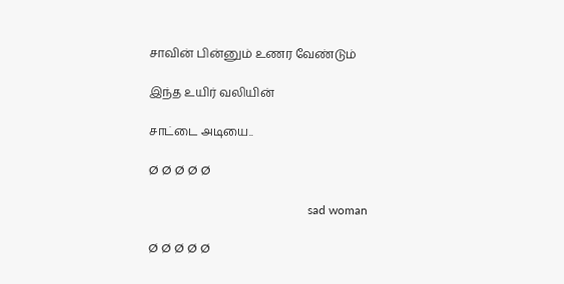சாவின் பின்னும் உணர வேண்டும்

இந்த உயிர் வலியின்

சாட்டை அடியை..

Ø Ø Ø Ø Ø

                                                     sad woman

Ø Ø Ø Ø Ø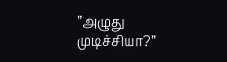”அழுது முடிச்சியா?”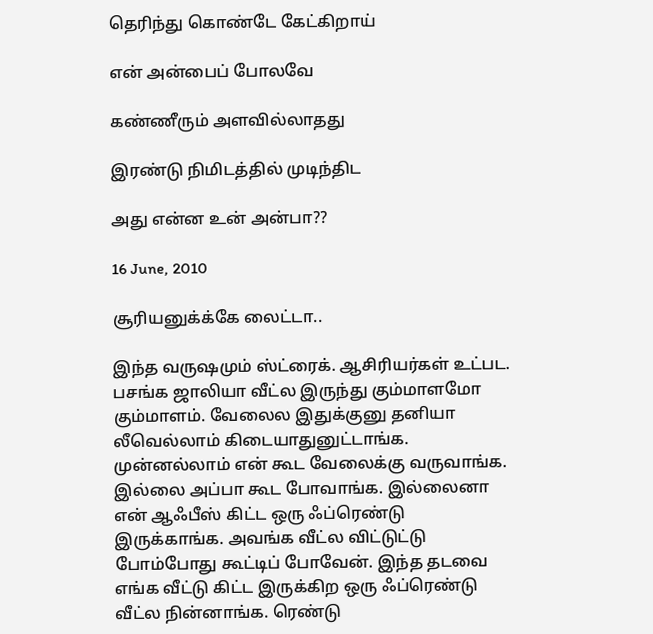தெரிந்து கொண்டே கேட்கிறாய்

என் அன்பைப் போலவே

கண்ணீரும் அளவில்லாதது

இரண்டு நிமிடத்தில் முடிந்திட

அது என்ன உன் அன்பா??

16 June, 2010

சூரியனுக்க்கே லைட்டா..

இந்த வருஷமும் ஸ்ட்ரைக். ஆசிரியர்கள் உட்பட. பசங்க ஜாலியா வீட்ல இருந்து கும்மாளமோ கும்மாளம். வேலைல இதுக்குனு தனியா லீவெல்லாம் கிடையாதுனுட்டாங்க. முன்னல்லாம் என் கூட வேலைக்கு வருவாங்க. இல்லை அப்பா கூட போவாங்க. இல்லைனா என் ஆஃபீஸ் கிட்ட ஒரு ஃப்ரெண்டு இருக்காங்க. அவங்க வீட்ல விட்டுட்டு போம்போது கூட்டிப் போவேன். இந்த தடவை எங்க வீட்டு கிட்ட இருக்கிற ஒரு ஃப்ரெண்டு வீட்ல நின்னாங்க. ரெண்டு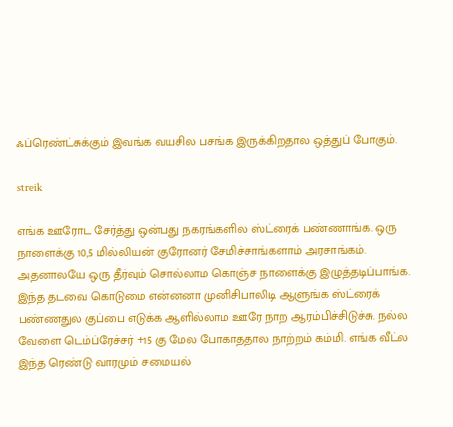ஃப்ரெண்ட்சுக்கும் இவங்க வயசில பசங்க இருக்கிறதால ஒத்துப் போகும்.

streik

எங்க ஊரோட சேர்த்து ஒன்பது நகரங்களில ஸ்ட்ரைக் பண்ணாங்க. ஒரு நாளைக்கு 10,5 மில்லியன் குரோனர் சேமிச்சாங்களாம் அரசாங்கம். அதனாலயே ஒரு தீர்வும் சொல்லாம கொஞ்ச நாளைக்கு இழுத்தடிப்பாங்க. இந்த தடவை கொடுமை என்னனா முனிசிபாலிடி ஆளுங்க ஸ்ட்ரைக் பண்ணதுல குப்பை எடுக்க ஆளில்லாம ஊரே நாற ஆரம்பிச்சிடுச்சு. நல்ல வேளை டெம்ப்ரேச்சர் +15 கு மேல போகாததால நாற்றம் கம்மி. எங்க வீட்ல இந்த ரெண்டு வாரமும் சமையல்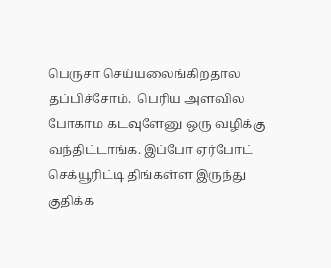பெருசா செய்யலைங்கிறதால  தப்பிச்சோம்.  பெரிய அளவில போகாம கடவுளேனு ஒரு வழிக்கு வந்திட்டாங்க. இப்போ ஏர்போட் செக்யூரிட்டி திங்கள்ள இருந்து குதிக்க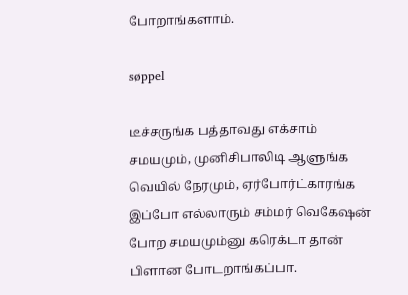போறாங்களாம்.

søppel

டீச்சருங்க பத்தாவது எக்சாம் சமயமும், முனிசிபாலிடி ஆளுங்க வெயில் நேரமும், ஏர்போர்ட்காரங்க இப்போ எல்லாரும் சம்மர் வெகேஷன் போற சமயமும்னு கரெக்டா தான் பிளான போடறாங்கப்பா.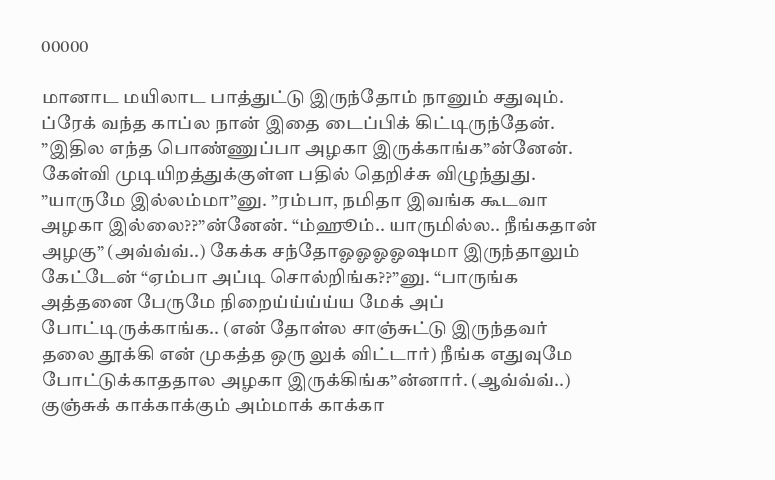00000

மானாட மயிலாட பாத்துட்டு இருந்தோம் நானும் சதுவும். ப்ரேக் வந்த காப்ல நான் இதை டைப்பிக் கிட்டிருந்தேன். ”இதில எந்த பொண்ணுப்பா அழகா இருக்காங்க”ன்னேன். கேள்வி முடியிறத்துக்குள்ள பதில் தெறிச்சு விழுந்துது. ”யாருமே இல்லம்மா”னு. ”ரம்பா, நமிதா இவங்க கூடவா அழகா இல்லை??”ன்னேன். “ம்ஹூம்.. யாருமில்ல.. நீங்கதான் அழகு” (அவ்வ்வ்..) கேக்க சந்தோஓஓஓஓஷமா இருந்தாலும் கேட்டேன் “ஏம்பா அப்டி சொல்றிங்க??”னு. “பாருங்க அத்தனை பேருமே நிறைய்ய்ய்ய்ய மேக் அப் போட்டிருக்காங்க.. (என் தோள்ல சாஞ்சுட்டு இருந்தவர் தலை தூக்கி என் முகத்த ஒரு லுக் விட்டார்) நீங்க எதுவுமே போட்டுக்காததால அழகா இருக்கிங்க”ன்னார். (ஆவ்வ்வ்..) குஞ்சுக் காக்காக்கும் அம்மாக் காக்கா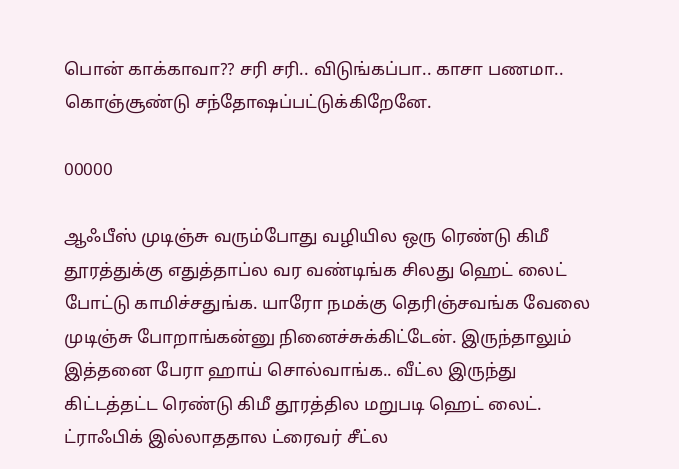பொன் காக்காவா?? சரி சரி.. விடுங்கப்பா.. காசா பணமா.. கொஞ்சூண்டு சந்தோஷப்பட்டுக்கிறேனே.

00000

ஆஃபீஸ் முடிஞ்சு வரும்போது வழியில ஒரு ரெண்டு கிமீ தூரத்துக்கு எதுத்தாப்ல வர வண்டிங்க சிலது ஹெட் லைட் போட்டு காமிச்சதுங்க. யாரோ நமக்கு தெரிஞ்சவங்க வேலை முடிஞ்சு போறாங்கன்னு நினைச்சுக்கிட்டேன். இருந்தாலும் இத்தனை பேரா ஹாய் சொல்வாங்க.. வீட்ல இருந்து கிட்டத்தட்ட ரெண்டு கிமீ தூரத்தில மறுபடி ஹெட் லைட். ட்ராஃபிக் இல்லாததால ட்ரைவர் சீட்ல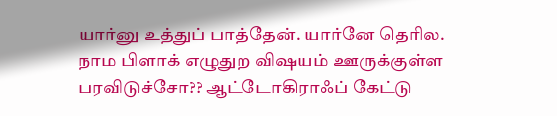யார்னு உத்துப் பாத்தேன். யார்னே தெரில. நாம பிளாக் எழுதுற விஷயம் ஊருக்குள்ள பரவிடுச்சோ?? ஆட்டோகிராஃப் கேட்டு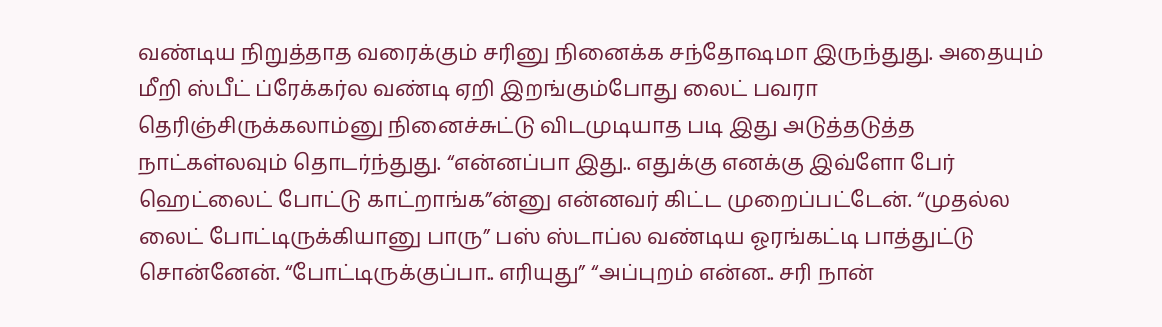வண்டிய நிறுத்தாத வரைக்கும் சரினு நினைக்க சந்தோஷமா இருந்துது. அதையும் மீறி ஸ்பீட் ப்ரேக்கர்ல வண்டி ஏறி இறங்கும்போது லைட் பவரா தெரிஞ்சிருக்கலாம்னு நினைச்சுட்டு விடமுடியாத படி இது அடுத்தடுத்த நாட்கள்லவும் தொடர்ந்துது. “என்னப்பா இது.. எதுக்கு எனக்கு இவ்ளோ பேர் ஹெட்லைட் போட்டு காட்றாங்க”ன்னு என்னவர் கிட்ட முறைப்பட்டேன். “முதல்ல லைட் போட்டிருக்கியானு பாரு” பஸ் ஸ்டாப்ல வண்டிய ஓரங்கட்டி பாத்துட்டு சொன்னேன். “போட்டிருக்குப்பா.. எரியுது” “அப்புறம் என்ன.. சரி நான்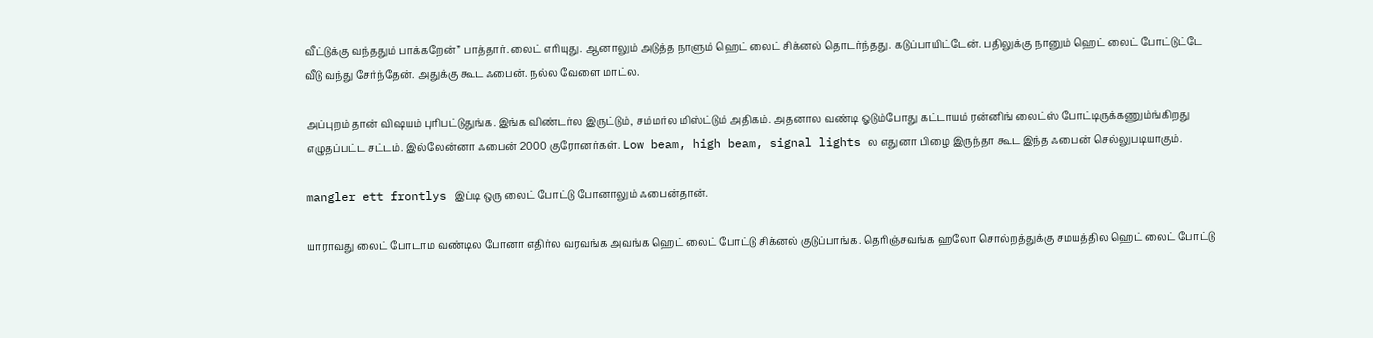வீட்டுக்கு வந்ததும் பாக்கறேன்” பாத்தார். லைட் எரியுது. ஆனாலும் அடுத்த நாளும் ஹெட் லைட் சிக்னல் தொடர்ந்தது. கடுப்பாயிட்டேன். பதிலுக்கு நானும் ஹெட் லைட் போட்டுட்டே வீடு வந்து சேர்ந்தேன். அதுக்கு கூட ஃபைன். நல்ல வேளை மாட்ல.

அப்புறம் தான் விஷயம் புரிபட்டுதுங்க. இங்க விண்டர்ல இருட்டும், சம்மர்ல மிஸ்ட்டும் அதிகம். அதனால வண்டி ஓடும்போது கட்டாயம் ரன்னிங் லைட்ஸ் போட்டிருக்கணும்ங்கிறது எழுதப்பட்ட சட்டம். இல்லேன்னா ஃபைன் 2000 குரோனர்கள். Low beam, high beam, signal lights ல எதுனா பிழை இருந்தா கூட இந்த ஃபைன் செல்லுபடியாகும்.

mangler ett frontlys இப்டி ஒரு லைட் போட்டு போனாலும் ஃபைன்தான்.

யாராவது லைட் போடாம வண்டில போனா எதிர்ல வரவங்க அவங்க ஹெட் லைட் போட்டு சிக்னல் குடுப்பாங்க. தெரிஞ்சவங்க ஹலோ சொல்றத்துக்கு சமயத்தில ஹெட் லைட் போட்டு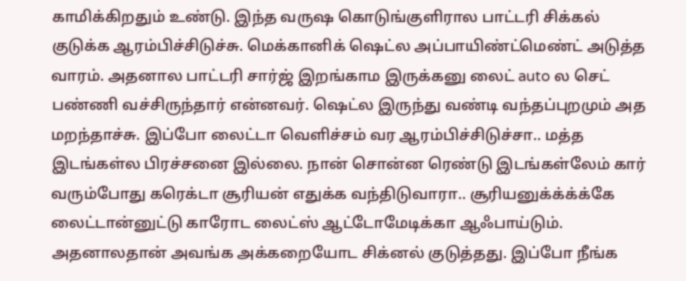காமிக்கிறதும் உண்டு. இந்த வருஷ கொடுங்குளிரால பாட்டரி சிக்கல் குடுக்க ஆரம்பிச்சிடுச்சு. மெக்கானிக் ஷெட்ல அப்பாயிண்ட்மெண்ட் அடுத்த வாரம். அதனால பாட்டரி சார்ஜ் இறங்காம இருக்கனு லைட் auto ல செட் பண்ணி வச்சிருந்தார் என்னவர். ஷெட்ல இருந்து வண்டி வந்தப்புறமும் அத மறந்தாச்சு. இப்போ லைட்டா வெளிச்சம் வர ஆரம்பிச்சிடுச்சா.. மத்த இடங்கள்ல பிரச்சனை இல்லை. நான் சொன்ன ரெண்டு இடங்கள்லேம் கார் வரும்போது கரெக்டா சூரியன் எதுக்க வந்திடுவாரா.. சூரியனுக்க்க்க்கே லைட்டான்னுட்டு காரோட லைட்ஸ் ஆட்டோமேடிக்கா ஆஃபாய்டும். அதனாலதான் அவங்க அக்கறையோட சிக்னல் குடுத்தது. இப்போ நீங்க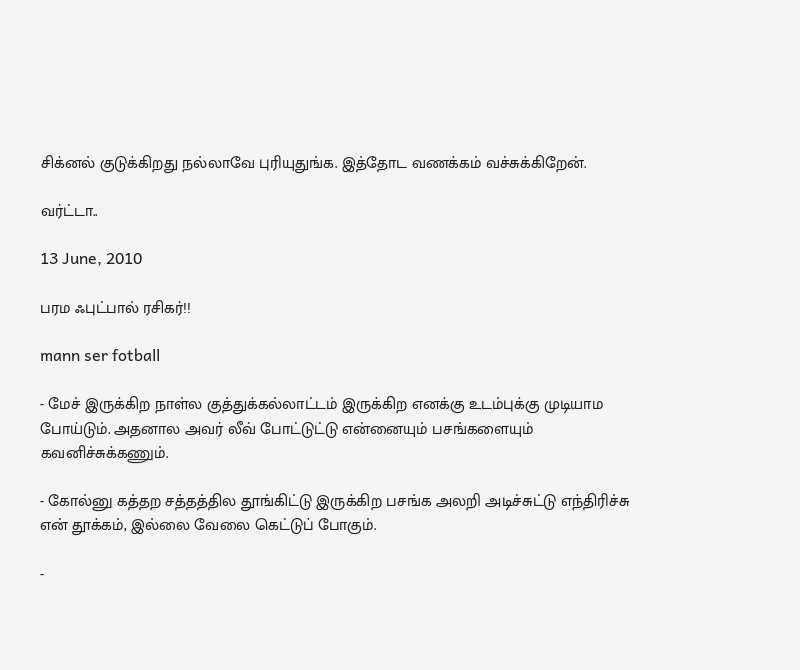சிக்னல் குடுக்கிறது நல்லாவே புரியுதுங்க. இத்தோட வணக்கம் வச்சுக்கிறேன்.

வர்ட்டா..

13 June, 2010

பரம ஃபுட்பால் ரசிகர்!!

mann ser fotball

- மேச் இருக்கிற நாள்ல குத்துக்கல்லாட்டம் இருக்கிற எனக்கு உடம்புக்கு முடியாம போய்டும். அதனால அவர் லீவ் போட்டுட்டு என்னையும் பசங்களையும் கவனிச்சுக்கணும்.

- கோல்னு கத்தற சத்தத்தில தூங்கிட்டு இருக்கிற பசங்க அலறி அடிச்சுட்டு எந்திரிச்சு என் தூக்கம், இல்லை வேலை கெட்டுப் போகும்.

-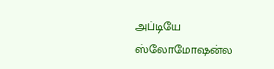அப்டியே ஸ்லோமோஷன்ல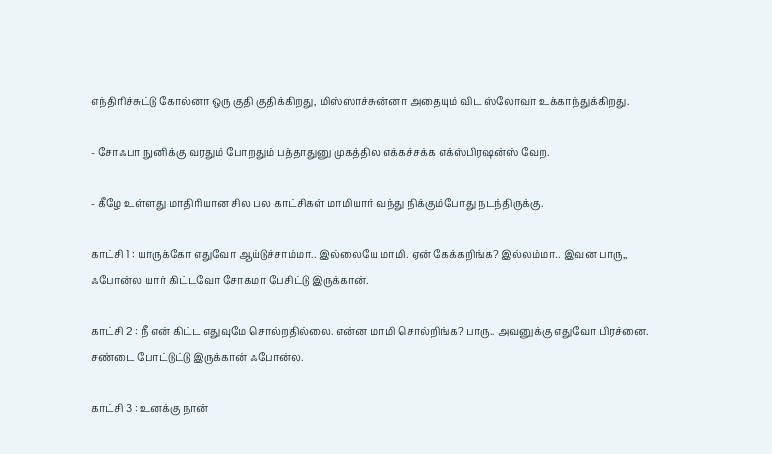எந்திரிச்சுட்டு கோல்னா ஒரு குதி குதிக்கிறது, மிஸ்ஸாச்சுன்னா அதையும் விட ஸ்லோவா உக்காந்துக்கிறது.

- சோஃபா நுனிக்கு வரதும் போறதும் பத்தாதுனு முகத்தில எக்கச்சக்க எக்ஸ்பிரஷன்ஸ் வேற.

- கீழே உள்ளது மாதிரியான சில பல காட்சிகள் மாமியார் வந்து நிக்கும்போது நடந்திருக்கு.

காட்சி 1 : யாருக்கோ எதுவோ ஆய்டுச்சாம்மா.. இல்லையே மாமி. ஏன் கேக்கறிங்க? இல்லம்மா.. இவன பாரு,, ஃபோன்ல யார் கிட்டவோ சோகமா பேசிட்டு இருக்கான்.

காட்சி 2 : நீ என் கிட்ட எதுவுமே சொல்றதில்லை. என்ன மாமி சொல்றிங்க? பாரு.. அவனுக்கு எதுவோ பிரச்னை. சண்டை போட்டுட்டு இருக்கான் ஃபோன்ல.

காட்சி 3 : உனக்கு நான்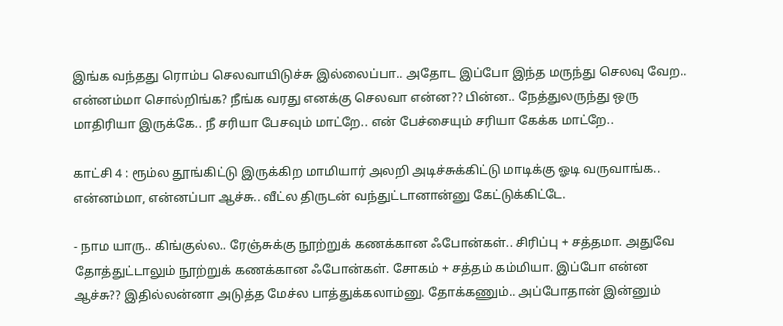இங்க வந்தது ரொம்ப செலவாயிடுச்சு இல்லைப்பா.. அதோட இப்போ இந்த மருந்து செலவு வேற.. என்னம்மா சொல்றிங்க? நீங்க வரது எனக்கு செலவா என்ன?? பின்ன.. நேத்துலருந்து ஒரு மாதிரியா இருக்கே.. நீ சரியா பேசவும் மாட்றே.. என் பேச்சையும் சரியா கேக்க மாட்றே..

காட்சி 4 : ரூம்ல தூங்கிட்டு இருக்கிற மாமியார் அலறி அடிச்சுக்கிட்டு மாடிக்கு ஓடி வருவாங்க.. என்னம்மா, என்னப்பா ஆச்சு.. வீட்ல திருடன் வந்துட்டானான்னு கேட்டுக்கிட்டே.

- நாம யாரு.. கிங்குல்ல.. ரேஞ்சுக்கு நூற்றுக் கணக்கான ஃபோன்கள்.. சிரிப்பு + சத்தமா. அதுவே தோத்துட்டாலும் நூற்றுக் கணக்கான ஃபோன்கள். சோகம் + சத்தம் கம்மியா. இப்போ என்ன ஆச்சு?? இதில்லன்னா அடுத்த மேச்ல பாத்துக்கலாம்னு. தோக்கணும்.. அப்போதான் இன்னும்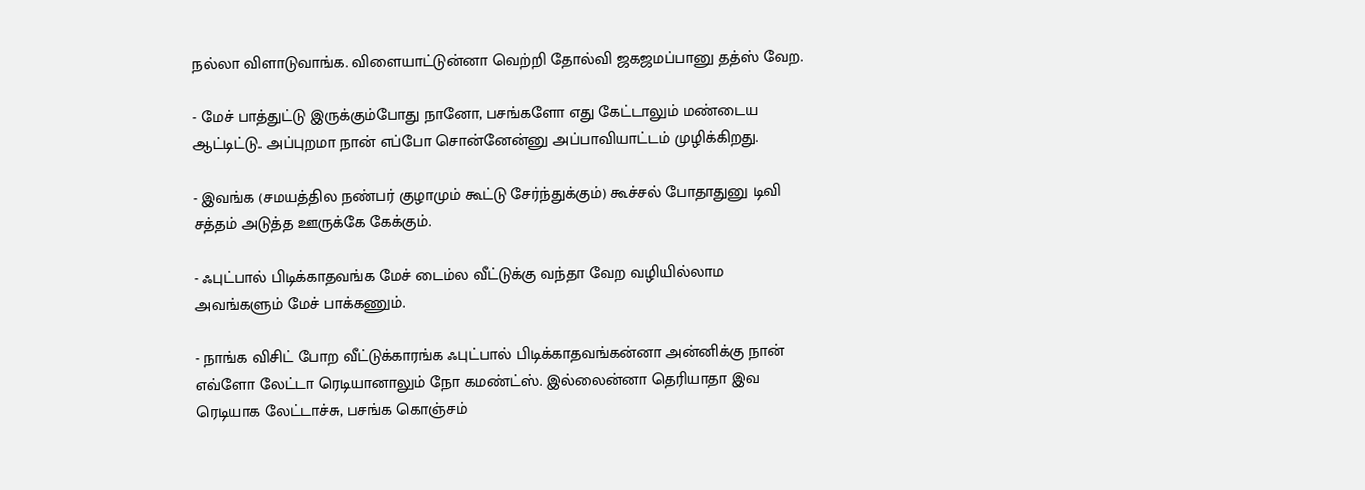நல்லா விளாடுவாங்க. விளையாட்டுன்னா வெற்றி தோல்வி ஜகஜமப்பானு தத்ஸ் வேற.

- மேச் பாத்துட்டு இருக்கும்போது நானோ, பசங்களோ எது கேட்டாலும் மண்டைய ஆட்டிட்டு.. அப்புறமா நான் எப்போ சொன்னேன்னு அப்பாவியாட்டம் முழிக்கிறது.

- இவங்க (சமயத்தில நண்பர் குழாமும் கூட்டு சேர்ந்துக்கும்) கூச்சல் போதாதுனு டிவி சத்தம் அடுத்த ஊருக்கே கேக்கும்.

- ஃபுட்பால் பிடிக்காதவங்க மேச் டைம்ல வீட்டுக்கு வந்தா வேற வழியில்லாம அவங்களும் மேச் பாக்கணும்.

- நாங்க விசிட் போற வீட்டுக்காரங்க ஃபுட்பால் பிடிக்காதவங்கன்னா அன்னிக்கு நான் எவ்ளோ லேட்டா ரெடியானாலும் நோ கமண்ட்ஸ். இல்லைன்னா தெரியாதா இவ ரெடியாக லேட்டாச்சு, பசங்க கொஞ்சம்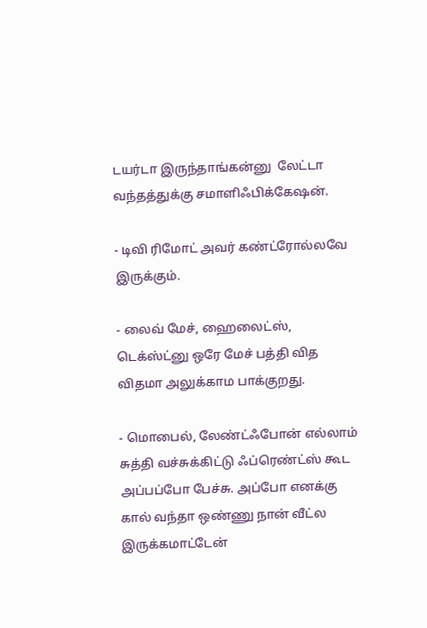டயர்டா இருந்தாங்கன்னு  லேட்டா வந்தத்துக்கு சமாளிஃபிக்கேஷன்.

- டிவி ரிமோட் அவர் கண்ட்ரோல்லவே இருக்கும்.

- லைவ் மேச், ஹைலைட்ஸ், டெக்ஸ்ட்னு ஒரே மேச் பத்தி வித விதமா அலுக்காம பாக்குறது.

- மொபைல், லேண்ட்ஃபோன் எல்லாம் சுத்தி வச்சுக்கிட்டு ஃப்ரெண்ட்ஸ் கூட அப்பப்போ பேச்சு. அப்போ எனக்கு கால் வந்தா ஒண்ணு நான் வீட்ல இருக்கமாட்டேன்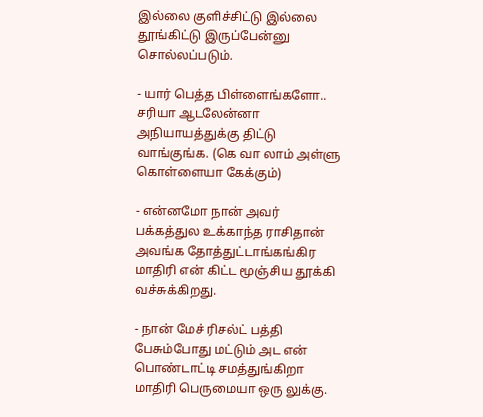இல்லை குளிச்சிட்டு இல்லை தூங்கிட்டு இருப்பேன்னு சொல்லப்படும்.

- யார் பெத்த பிள்ளைங்களோ.. சரியா ஆடலேன்னா அநியாயத்துக்கு திட்டு வாங்குங்க. (கெ வா லாம் அள்ளு கொள்ளையா கேக்கும்)

- என்னமோ நான் அவர் பக்கத்துல உக்காந்த ராசிதான் அவங்க தோத்துட்டாங்கங்கிர மாதிரி என் கிட்ட மூஞ்சிய தூக்கி வச்சுக்கிறது.

- நான் மேச் ரிசல்ட் பத்தி பேசும்போது மட்டும் அட என் பொண்டாட்டி சமத்துங்கிறா மாதிரி பெருமையா ஒரு லுக்கு.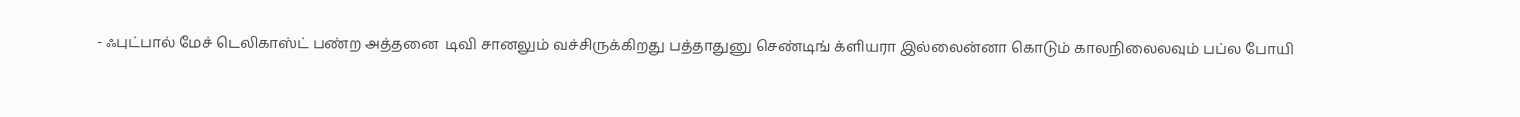- ஃபுட்பால் மேச் டெலிகாஸ்ட் பண்ற அத்தனை  டிவி சானலும் வச்சிருக்கிறது பத்தாதுனு செண்டிங் க்ளியரா இல்லைன்னா கொடும் காலநிலைலவும் பப்ல போயி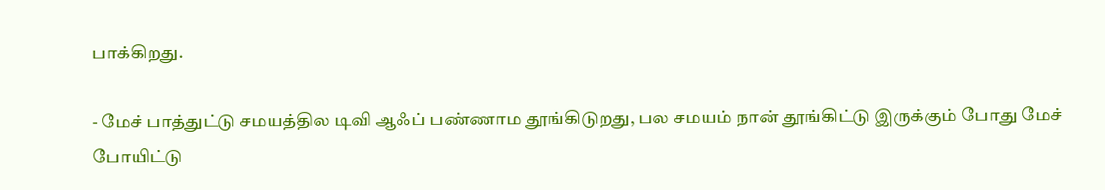பாக்கிறது.

- மேச் பாத்துட்டு சமயத்தில டிவி ஆஃப் பண்ணாம தூங்கிடுறது, பல சமயம் நான் தூங்கிட்டு இருக்கும் போது மேச் போயிட்டு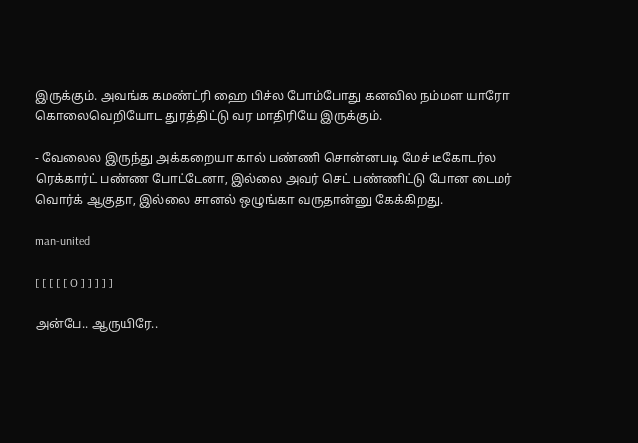இருக்கும். அவங்க கமண்ட்ரி ஹை பிச்ல போம்போது கனவில நம்மள யாரோ கொலைவெறியோட துரத்திட்டு வர மாதிரியே இருக்கும்.

- வேலைல இருந்து அக்கறையா கால் பண்ணி சொன்னபடி மேச் டீகோடர்ல ரெக்கார்ட் பண்ண போட்டேனா, இல்லை அவர் செட் பண்ணிட்டு போன டைமர் வொர்க் ஆகுதா, இல்லை சானல் ஒழுங்கா வருதான்னு கேக்கிறது.

man-united

[ [ [ [ [ O ] ] ] ] ]

அன்பே.. ஆருயிரே..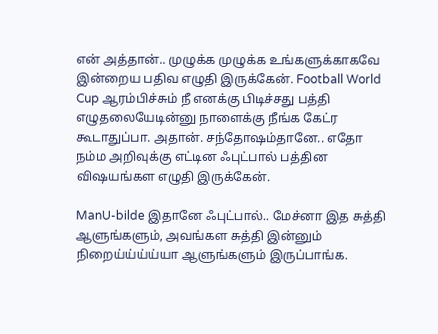என் அத்தான்.. முழுக்க முழுக்க உங்களுக்காகவே இன்றைய பதிவ எழுதி இருக்கேன். Football World Cup ஆரம்பிச்சும் நீ எனக்கு பிடிச்சது பத்தி எழுதலையேடின்னு நாளைக்கு நீங்க கேட்ர கூடாதுப்பா. அதான். சந்தோஷம்தானே.. எதோ நம்ம அறிவுக்கு எட்டின ஃபுட்பால் பத்தின விஷயங்கள எழுதி இருக்கேன்.

ManU-bilde இதானே ஃபுட்பால்.. மேச்னா இத சுத்தி ஆளுங்களும், அவங்கள சுத்தி இன்னும் நிறைய்ய்ய்ய்யா ஆளுங்களும் இருப்பாங்க.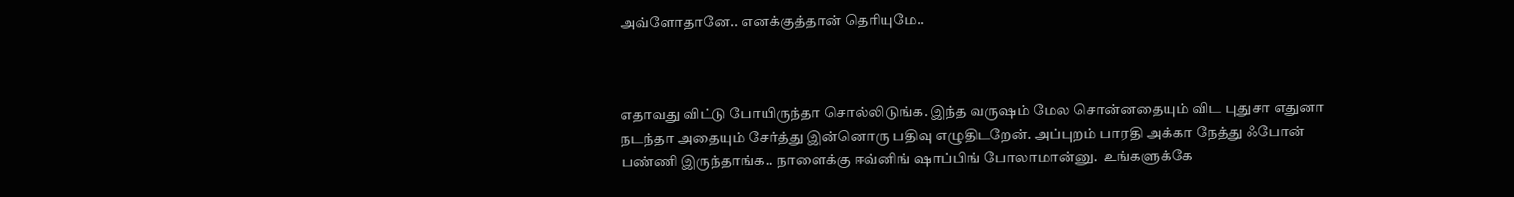அவ்ளோதானே.. எனக்குத்தான் தெரியுமே..



எதாவது விட்டு போயிருந்தா சொல்லிடுங்க. இந்த வருஷம் மேல சொன்னதையும் விட புதுசா எதுனா நடந்தா அதையும் சேர்த்து இன்னொரு பதிவு எழுதிடறேன். அப்புறம் பாரதி அக்கா நேத்து ஃபோன் பண்ணி இருந்தாங்க.. நாளைக்கு ஈவ்னிங் ஷாப்பிங் போலாமான்னு.  உங்களுக்கே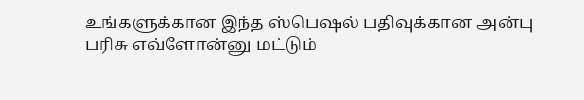உங்களுக்கான இந்த ஸ்பெஷல் பதிவுக்கான அன்பு பரிசு எவ்ளோன்னு மட்டும்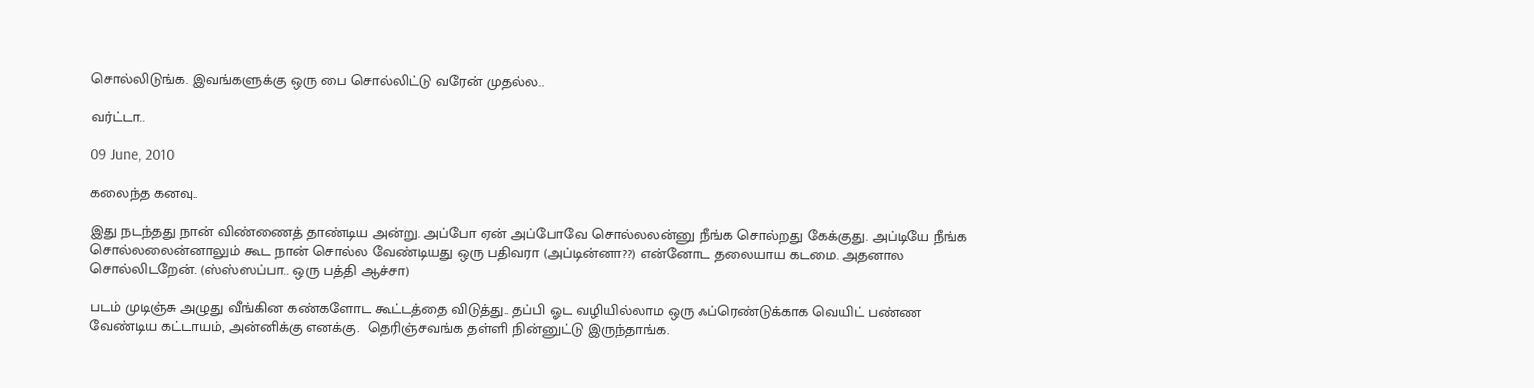சொல்லிடுங்க. இவங்களுக்கு ஒரு பை சொல்லிட்டு வரேன் முதல்ல..

வர்ட்டா..

09 June, 2010

கலைந்த கனவு..

இது நடந்தது நான் விண்ணைத் தாண்டிய அன்று. அப்போ ஏன் அப்போவே சொல்லலன்னு நீங்க சொல்றது கேக்குது. அப்டியே நீங்க சொல்லலைன்னாலும் கூட நான் சொல்ல வேண்டியது ஒரு பதிவரா (அப்டின்னா??) என்னோட தலையாய கடமை. அதனால சொல்லிடறேன். (ஸ்ஸ்ஸப்பா.. ஒரு பத்தி ஆச்சா)

படம் முடிஞ்சு அழுது வீங்கின கண்களோட கூட்டத்தை விடுத்து.. தப்பி ஓட வழியில்லாம ஒரு ஃப்ரெண்டுக்காக வெயிட் பண்ண வேண்டிய கட்டாயம், அன்னிக்கு எனக்கு.  தெரிஞ்சவங்க தள்ளி நின்னுட்டு இருந்தாங்க.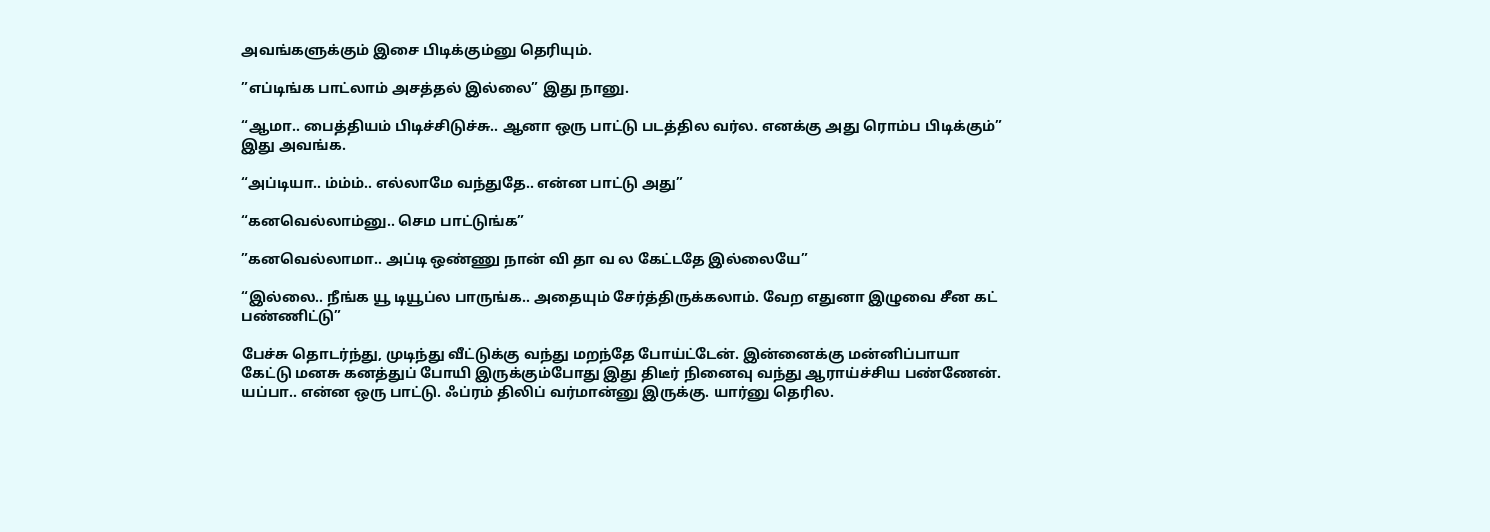அவங்களுக்கும் இசை பிடிக்கும்னு தெரியும்.

”எப்டிங்க பாட்லாம் அசத்தல் இல்லை” இது நானு.

“ஆமா.. பைத்தியம் பிடிச்சிடுச்சு.. ஆனா ஒரு பாட்டு படத்தில வர்ல. எனக்கு அது ரொம்ப பிடிக்கும்” இது அவங்க.

“அப்டியா.. ம்ம்ம்.. எல்லாமே வந்துதே.. என்ன பாட்டு அது”

“கனவெல்லாம்னு.. செம பாட்டுங்க”

”கனவெல்லாமா.. அப்டி ஒண்ணு நான் வி தா வ ல கேட்டதே இல்லையே”

“இல்லை.. நீங்க யூ டியூப்ல பாருங்க.. அதையும் சேர்த்திருக்கலாம். வேற எதுனா இழுவை சீன கட் பண்ணிட்டு”

பேச்சு தொடர்ந்து, முடிந்து வீட்டுக்கு வந்து மறந்தே போய்ட்டேன். இன்னைக்கு மன்னிப்பாயா கேட்டு மனசு கனத்துப் போயி இருக்கும்போது இது திடீர் நினைவு வந்து ஆராய்ச்சிய பண்ணேன். யப்பா.. என்ன ஒரு பாட்டு. ஃப்ரம் திலிப் வர்மான்னு இருக்கு. யார்னு தெரில.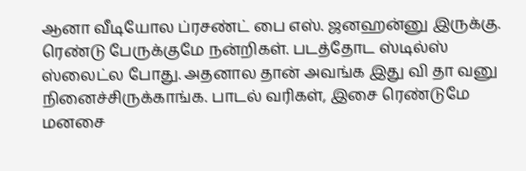ஆனா வீடியோல ப்ரசண்ட் பை எஸ். ஜனஹன்னு இருக்கு. ரெண்டு பேருக்குமே நன்றிகள். படத்தோட ஸ்டில்ஸ் ஸ்லைட்ல போது. அதனால தான் அவங்க இது வி தா வனு நினைச்சிருக்காங்க. பாடல் வரிகள், இசை ரெண்டுமே மனசை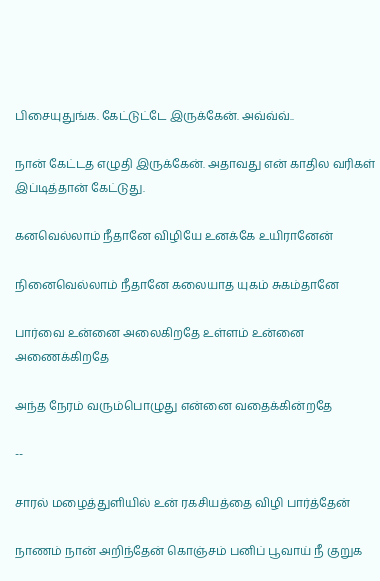பிசையுதுங்க. கேட்டுட்டே இருக்கேன். அவ்வ்வ்..

நான் கேட்டத எழுதி இருக்கேன். அதாவது என் காதில வரிகள் இப்டித்தான் கேட்டுது.

கனவெல்லாம் நீதானே விழியே உனக்கே உயிரானேன்

நினைவெல்லாம் நீதானே கலையாத யுகம் சுகம்தானே

பார்வை உன்னை அலைகிறதே உள்ளம் உன்னை அணைக்கிறதே

அந்த நேரம் வரும்பொழுது என்னை வதைக்கின்றதே

--

சாரல் மழைத்துளியில் உன் ரகசியத்தை விழி பார்த்தேன்

நாணம் நான் அறிந்தேன் கொஞ்சம் பனிப் பூவாய் நீ குறுக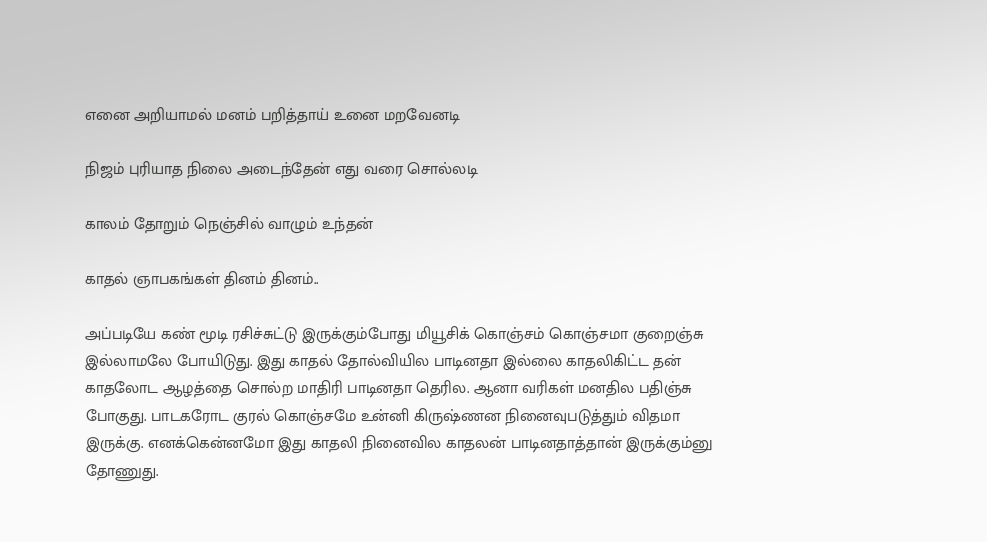எனை அறியாமல் மனம் பறித்தாய் உனை மறவேனடி

நிஜம் புரியாத நிலை அடைந்தேன் எது வரை சொல்லடி

காலம் தோறும் நெஞ்சில் வாழும் உந்தன்

காதல் ஞாபகங்கள் தினம் தினம்..

அப்படியே கண் மூடி ரசிச்சுட்டு இருக்கும்போது மியூசிக் கொஞ்சம் கொஞ்சமா குறைஞ்சு இல்லாமலே போயிடுது. இது காதல் தோல்வியில பாடினதா இல்லை காதலிகிட்ட தன் காதலோட ஆழத்தை சொல்ற மாதிரி பாடினதா தெரில. ஆனா வரிகள் மனதில பதிஞ்சு போகுது. பாடகரோட குரல் கொஞ்சமே உன்னி கிருஷ்ணன நினைவுபடுத்தும் விதமா இருக்கு. எனக்கென்னமோ இது காதலி நினைவில காதலன் பாடினதாத்தான் இருக்கும்னு தோணுது.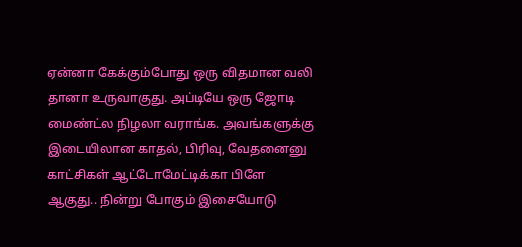ஏன்னா கேக்கும்போது ஒரு விதமான வலி  தானா உருவாகுது. அப்டியே ஒரு ஜோடி மைண்ட்ல நிழலா வராங்க. அவங்களுக்கு இடையிலான காதல், பிரிவு, வேதனைனு காட்சிகள் ஆட்டோமேட்டிக்கா பிளே ஆகுது.. நின்று போகும் இசையோடு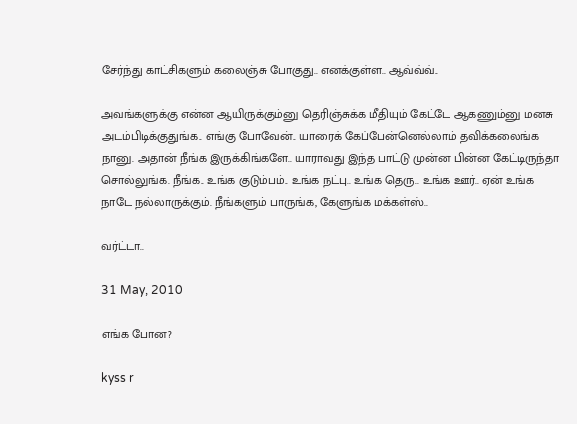சேர்ந்து காட்சிகளும் கலைஞ்சு போகுது.. எனக்குள்ள.. ஆவ்வ்வ்..

அவங்களுக்கு என்ன ஆயிருக்கும்னு தெரிஞ்சுக்க மீதியும் கேட்டே ஆகணும்னு மனசு அடம்பிடிக்குதுங்க.. எங்கு போவேன்.. யாரைக் கேப்பேன்னெல்லாம் தவிக்கலைங்க நானு. அதான் நீங்க இருக்கிங்களே.. யாராவது இந்த பாட்டு முன்ன பின்ன கேட்டிருந்தா சொல்லுங்க. நீங்க.. உங்க குடும்பம்.. உங்க நட்பு.. உங்க தெரு.. உங்க ஊர்.. ஏன் உங்க நாடே நல்லாருக்கும். நீங்களும் பாருங்க, கேளுங்க மக்கள்ஸ்..

வர்ட்டா..

31 May, 2010

எங்க போன?

kyss r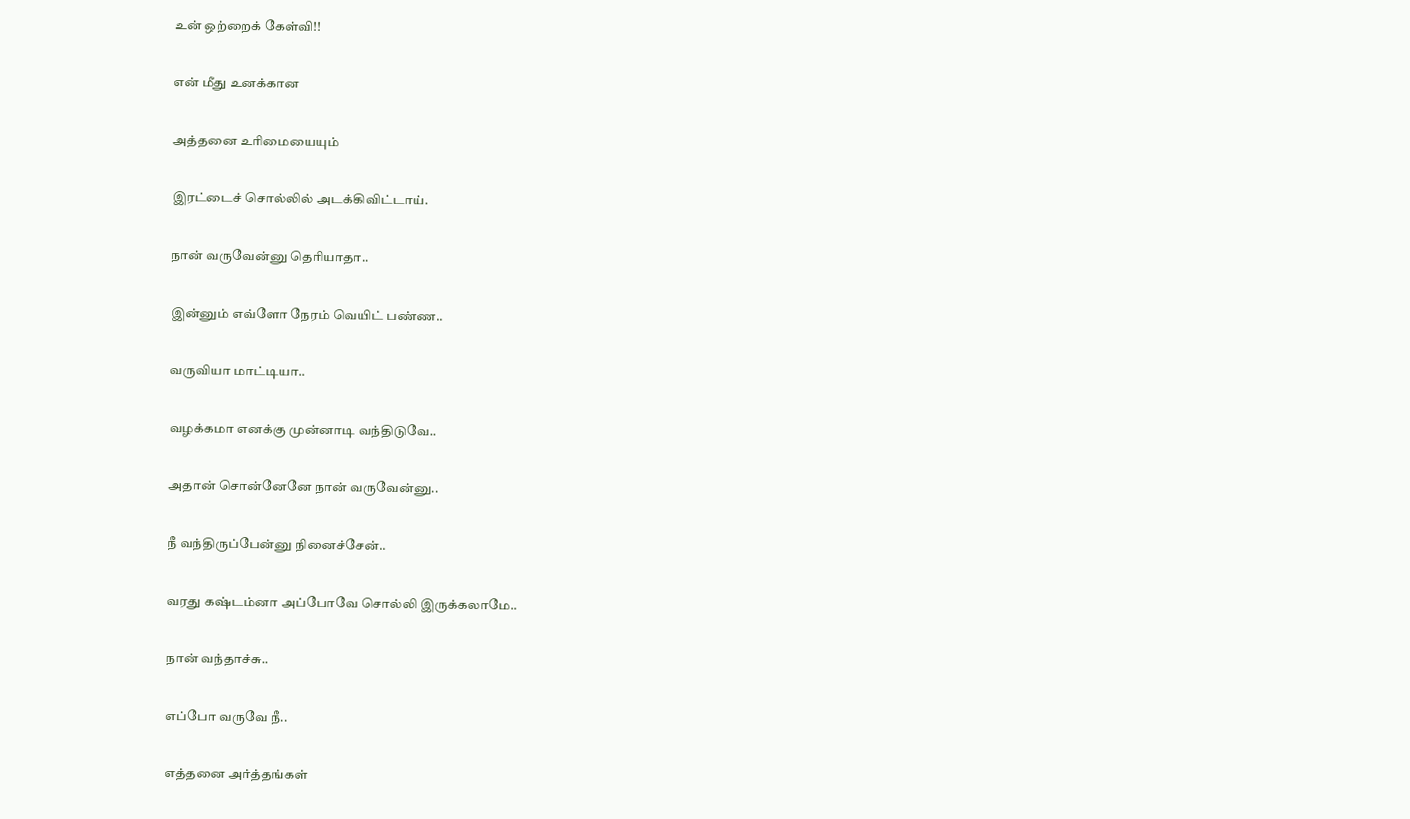உன் ஒற்றைக் கேள்வி!!

என் மீது உனக்கான

அத்தனை உரிமையையும்

இரட்டைச் சொல்லில் அடக்கிவிட்டாய்.

நான் வருவேன்னு தெரியாதா..

இன்னும் எவ்ளோ நேரம் வெயிட் பண்ண..

வருவியா மாட்டியா..

வழக்கமா எனக்கு முன்னாடி வந்திடுவே..

அதான் சொன்னேனே நான் வருவேன்னு..

நீ வந்திருப்பேன்னு நினைச்சேன்..

வரது கஷ்டம்னா அப்போவே சொல்லி இருக்கலாமே..

நான் வந்தாச்சு..

எப்போ வருவே நீ..

எத்தனை அர்த்தங்கள்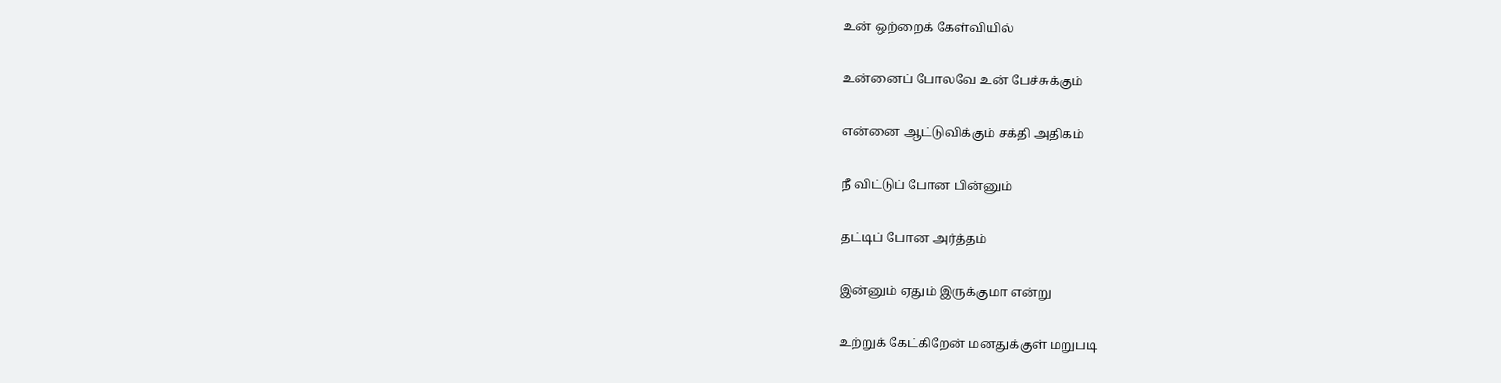உன் ஒற்றைக் கேள்வியில்

உன்னைப் போலவே உன் பேச்சுக்கும்

என்னை ஆட்டுவிக்கும் சக்தி அதிகம்

நீ விட்டுப் போன பின்னும்

தட்டிப் போன அர்த்தம்

இன்னும் ஏதும் இருக்குமா என்று

உற்றுக் கேட்கிறேன் மனதுக்குள் மறுபடி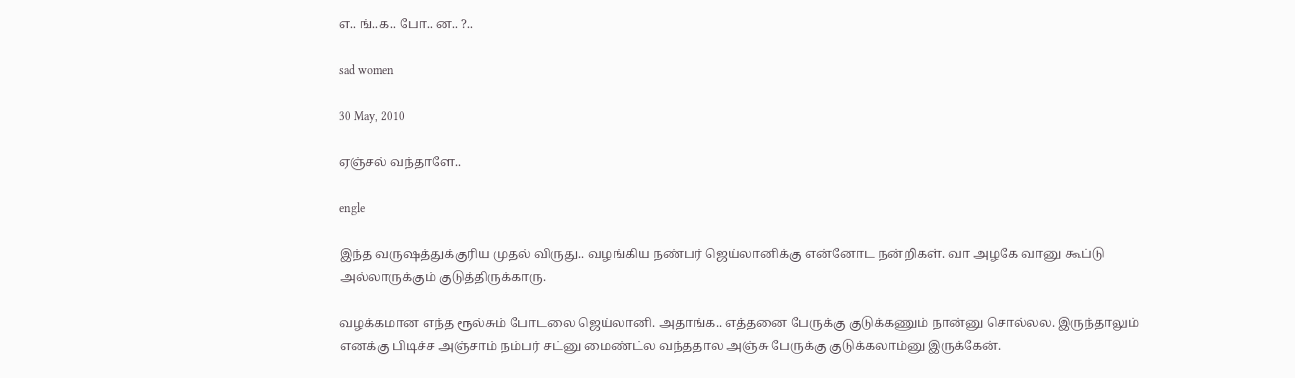எ.. ங்..க.. போ.. ன.. ?..

sad women

30 May, 2010

ஏஞ்சல் வந்தாளே..

engle

இந்த வருஷத்துக்குரிய முதல் விருது.. வழங்கிய நண்பர் ஜெய்லானிக்கு என்னோட நன்றிகள். வா அழகே வானு கூப்டு அல்லாருக்கும் குடுத்திருக்காரு.

வழக்கமான எந்த ரூல்சும் போடலை ஜெய்லானி. அதாங்க.. எத்தனை பேருக்கு குடுக்கணும் நான்னு சொல்லல. இருந்தாலும் எனக்கு பிடிச்ச அஞ்சாம் நம்பர் சட்னு மைண்ட்ல வந்ததால அஞ்சு பேருக்கு குடுக்கலாம்னு இருக்கேன்.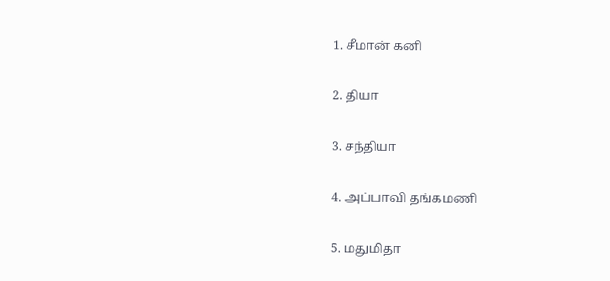1. சீமான் கனி

2. தியா

3. சந்தியா

4. அப்பாவி தங்கமணி

5. மதுமிதா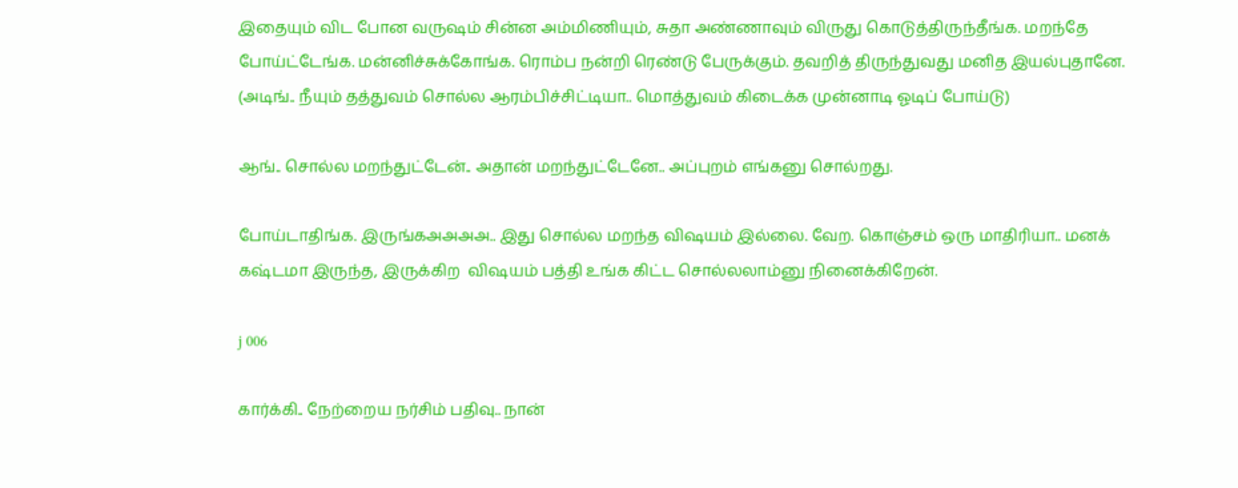இதையும் விட போன வருஷம் சின்ன அம்மிணியும், சுதா அண்ணாவும் விருது கொடுத்திருந்தீங்க. மறந்தே போய்ட்டேங்க. மன்னிச்சுக்கோங்க. ரொம்ப நன்றி ரெண்டு பேருக்கும். தவறித் திருந்துவது மனித இயல்புதானே. (அடிங்.. நீயும் தத்துவம் சொல்ல ஆரம்பிச்சிட்டியா.. மொத்துவம் கிடைக்க முன்னாடி ஓடிப் போய்டு)

ஆங்.. சொல்ல மறந்துட்டேன்.. அதான் மறந்துட்டேனே.. அப்புறம் எங்கனு சொல்றது.

போய்டாதிங்க. இருங்கஅஅஅஅ.. இது சொல்ல மறந்த விஷயம் இல்லை. வேற. கொஞ்சம் ஒரு மாதிரியா.. மனக் கஷ்டமா இருந்த, இருக்கிற  விஷயம் பத்தி உங்க கிட்ட சொல்லலாம்னு நினைக்கிறேன்.

j 006

கார்க்கி.. நேற்றைய நர்சிம் பதிவு.. நான்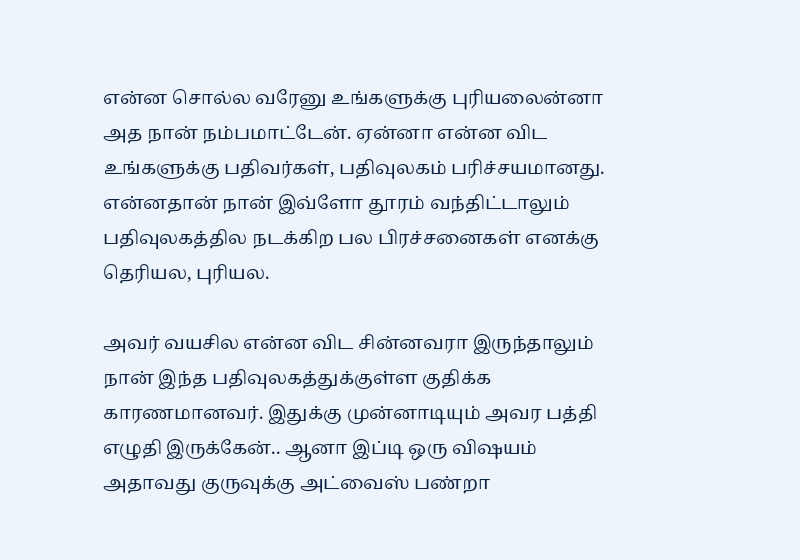என்ன சொல்ல வரேனு உங்களுக்கு புரியலைன்னா அத நான் நம்பமாட்டேன். ஏன்னா என்ன விட உங்களுக்கு பதிவர்கள், பதிவுலகம் பரிச்சயமானது. என்னதான் நான் இவ்ளோ தூரம் வந்திட்டாலும் பதிவுலகத்தில நடக்கிற பல பிரச்சனைகள் எனக்கு தெரியல, புரியல.

அவர் வயசில என்ன விட சின்னவரா இருந்தாலும் நான் இந்த பதிவுலகத்துக்குள்ள குதிக்க காரணமானவர். இதுக்கு முன்னாடியும் அவர பத்தி எழுதி இருக்கேன்.. ஆனா இப்டி ஒரு விஷயம் அதாவது குருவுக்கு அட்வைஸ் பண்றா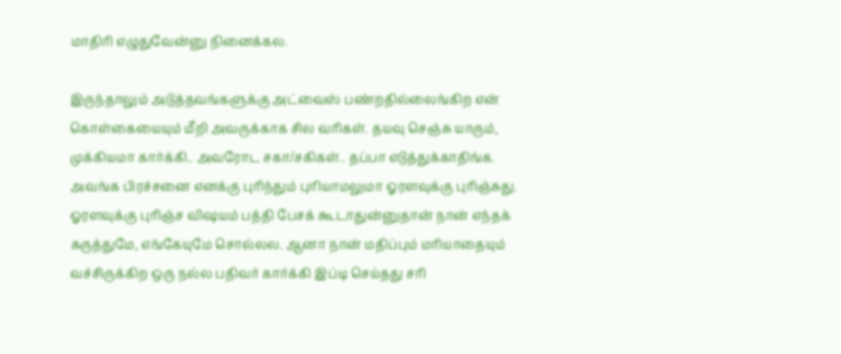மாதிரி எழுதுவேன்னு நினைக்கல.

இருந்தாலும் அடுத்தவங்களுக்கு அட்வைஸ் பண்றதில்லைங்கிற என் கொள்கையையும் மீறி அவருக்காக சில வரிகள். தயவு செஞ்சு யாரும், முக்கியமா கார்க்கி.. அவரோட சகா/சகிகள்.. தப்பா எடுத்துக்காதிங்க.   அவங்க பிரச்சனை எனக்கு புரிந்தும் புரியாமலுமா ஓரளவுக்கு புரிஞ்சுது. ஓரளவுக்கு புரிஞ்ச விஷயம் பத்தி பேசக் கூடாதுன்னுதான் நான் எந்தக் கருத்துமே, எங்கேயுமே சொல்லல. ஆனா நான் மதிப்பும் மரியாதையும் வச்சிருக்கிற ஒரு நல்ல பதிவர் கார்க்கி இப்டி செய்தது சரி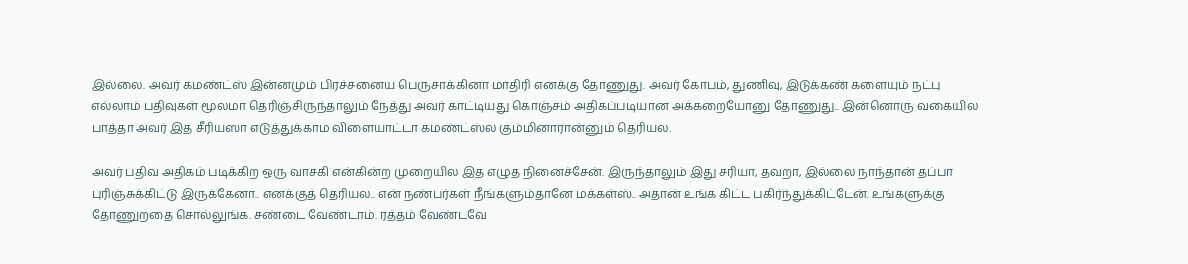இல்லை. அவர் கமண்ட்ஸ் இன்னமும் பிரச்சனைய பெருசாக்கினா மாதிரி எனக்கு தோணுது. அவர் கோபம், துணிவு, இடுக்கண் களையும் நட்பு எல்லாம் பதிவுகள் மூலமா தெரிஞ்சிருந்தாலும் நேத்து அவர் காட்டியது கொஞ்சம் அதிகப்படியான அக்கறையோனு தோணுது.. இன்னொரு வகையில பாத்தா அவர் இத சீரியஸா எடுத்துக்காம விளையாட்டா கமண்ட்ஸ்ல கும்மினாரான்னும் தெரியல.

அவர் பதிவ அதிகம் படிக்கிற ஒரு வாசகி என்கின்ற முறையில இத எழுத நினைச்சேன். இருந்தாலும் இது சரியா, தவறா, இல்லை நாந்தான் தப்பா புரிஞ்சுக்கிட்டு இருக்கேனா.. எனக்குத் தெரியல.. என் நண்பர்கள் நீங்களும்தானே மக்கள்ஸ்.. அதான் உங்க கிட்ட பகிர்ந்துக்கிட்டேன். உங்களுக்கு தோணுறதை சொல்லுங்க. சண்டை வேண்டாம். ரத்தம் வேண்டவே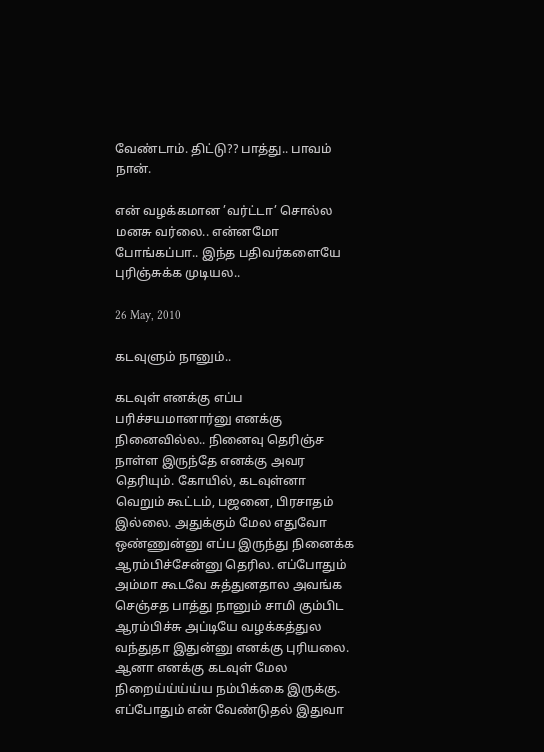வேண்டாம். திட்டு?? பாத்து.. பாவம் நான்.

என் வழக்கமான ’வர்ட்டா’ சொல்ல மனசு வர்லை.. என்னமோ போங்கப்பா.. இந்த பதிவர்களையே புரிஞ்சுக்க முடியல..

26 May, 2010

கடவுளும் நானும்..

கடவுள் எனக்கு எப்ப பரிச்சயமானார்னு எனக்கு நினைவில்ல.. நினைவு தெரிஞ்ச நாள்ள இருந்தே எனக்கு அவர தெரியும். கோயில், கடவுள்னா  வெறும் கூட்டம், பஜனை, பிரசாதம் இல்லை. அதுக்கும் மேல எதுவோ  ஒண்ணுன்னு எப்ப இருந்து நினைக்க ஆரம்பிச்சேன்னு தெரில. எப்போதும் அம்மா கூடவே சுத்துனதால அவங்க செஞ்சத பாத்து நானும் சாமி கும்பிட ஆரம்பிச்சு அப்டியே வழக்கத்துல வந்துதா இதுன்னு எனக்கு புரியலை. ஆனா எனக்கு கடவுள் மேல நிறைய்ய்ய்ய்ய நம்பிக்கை இருக்கு. எப்போதும் என் வேண்டுதல் இதுவா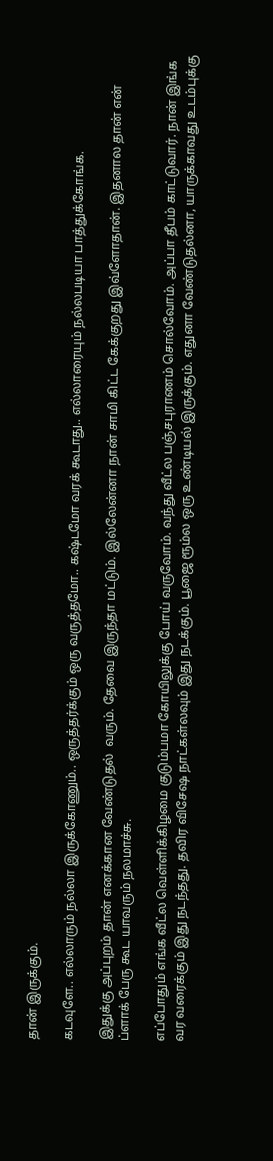தான் இருக்கும்.

கடவுளே.. எல்லாரும் நல்லா இருக்கோணும்.. ஒருத்தர்க்கும் ஒரு வருத்தமோ.. கஷ்டமோ வரக் கூடாது.. எல்லாரையும் நல்லபடியா பாத்துக்கோங்க.

இதுக்கு அப்புறம் தான் எனக்கான வேண்டுதல்  வரும். தேவை இருந்தா மட்டும். இல்லேன்னா நான் சாமி கிட்ட கேக்குறது இவ்ளோதான். இதனால தான் என் ப்ளாக் பேரு கூட யாவரும் நலமாச்சு.

எப்போதும் எங்க வீட்ல வெள்ளிக்கிழமை குடும்பமா கோயிலுக்கு போய் வருவோம். வந்து வீட்ல பஞ்சபுராணம் சொல்வோம். அப்பா தீபம் காட்டுவார். நான் இங்க  வர வரைக்கும் இது நடந்தது. தவிர விசேஷ நாட்கள்லவும் இது நடக்கும். பூஜை ரூம்ல ஒரு உண்டியல் இருக்கும். எதுனா வேண்டுதல்னா, யாருக்காவது உடம்புக்கு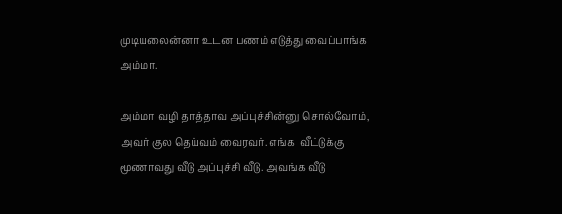முடியலைன்னா உடன பணம் எடுத்து வைப்பாங்க அம்மா.

அம்மா வழி தாத்தாவ அப்புச்சின்னு சொல்வோம், அவர் குல தெய்வம் வைரவர். எங்க  வீட்டுக்கு  மூணாவது வீடு அப்புச்சி வீடு. அவங்க வீடு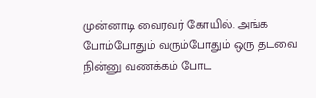முன்னாடி வைரவர் கோயில். அங்க போம்போதும் வரும்போதும் ஒரு தடவை நின்னு வணக்கம் போட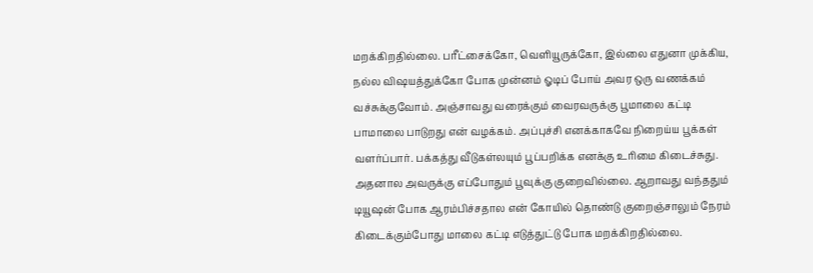மறக்கிறதில்லை. பரீட்சைக்கோ, வெளியூருக்கோ, இல்லை எதுனா முக்கிய, நல்ல விஷயத்துக்கோ போக முன்னம் ஓடிப் போய் அவர ஒரு வணக்கம் வச்சுக்குவோம். அஞ்சாவது வரைக்கும் வைரவருக்கு பூமாலை கட்டி பாமாலை பாடுறது என் வழக்கம். அப்புச்சி எனக்காகவே நிறைய்ய பூக்கள் வளர்ப்பார். பக்கத்து வீடுகள்லயும் பூப்பறிக்க எனக்கு உரிமை கிடைச்சுது. அதனால அவருக்கு எப்போதும் பூவுக்கு குறைவில்லை. ஆறாவது வந்ததும் டியூஷன் போக ஆரம்பிச்சதால என் கோயில் தொண்டு குறைஞ்சாலும் நேரம் கிடைக்கும்போது மாலை கட்டி எடுத்துட்டு போக மறக்கிறதில்லை.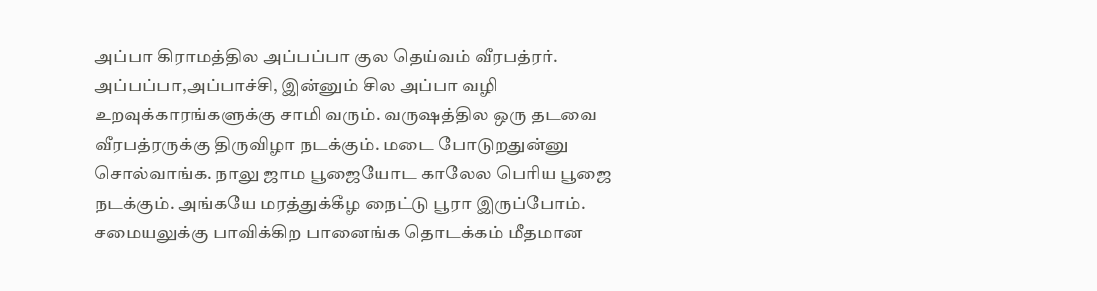அப்பா கிராமத்தில அப்பப்பா குல தெய்வம் வீரபத்ரர். அப்பப்பா,அப்பாச்சி, இன்னும் சில அப்பா வழி உறவுக்காரங்களுக்கு சாமி வரும். வருஷத்தில ஒரு தடவை வீரபத்ரருக்கு திருவிழா நடக்கும். மடை போடுறதுன்னு சொல்வாங்க. நாலு ஜாம பூஜையோட காலேல பெரிய பூஜை நடக்கும். அங்கயே மரத்துக்கீழ நைட்டு பூரா இருப்போம். சமையலுக்கு பாவிக்கிற பானைங்க தொடக்கம் மீதமான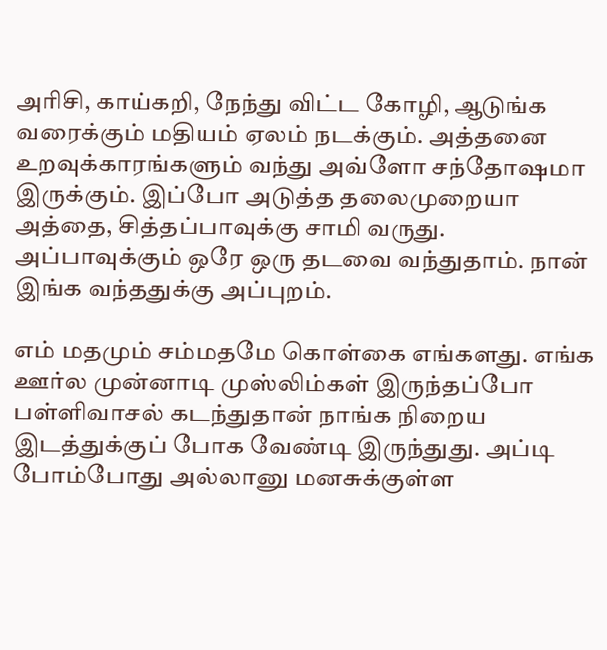அரிசி, காய்கறி, நேந்து விட்ட கோழி, ஆடுங்க வரைக்கும் மதியம் ஏலம் நடக்கும். அத்தனை உறவுக்காரங்களும் வந்து அவ்ளோ சந்தோஷமா இருக்கும். இப்போ அடுத்த தலைமுறையா அத்தை, சித்தப்பாவுக்கு சாமி வருது. அப்பாவுக்கும் ஒரே ஒரு தடவை வந்துதாம். நான் இங்க வந்ததுக்கு அப்புறம்.

எம் மதமும் சம்மதமே கொள்கை எங்களது. எங்க ஊர்ல முன்னாடி முஸ்லிம்கள் இருந்தப்போ பள்ளிவாசல் கடந்துதான் நாங்க நிறைய இடத்துக்குப் போக வேண்டி இருந்துது. அப்டி போம்போது அல்லானு மனசுக்குள்ள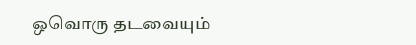ஒவொரு தடவையும்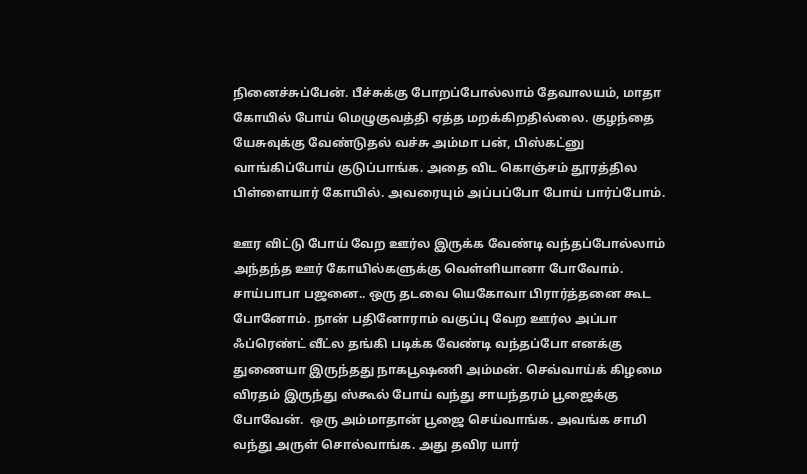நினைச்சுப்பேன். பீச்சுக்கு போறப்போல்லாம் தேவாலயம், மாதா கோயில் போய் மெழுகுவத்தி ஏத்த மறக்கிறதில்லை. குழந்தை யேசுவுக்கு வேண்டுதல் வச்சு அம்மா பன், பிஸ்கட்னு வாங்கிப்போய் குடுப்பாங்க. அதை விட கொஞ்சம் தூரத்தில பிள்ளையார் கோயில். அவரையும் அப்பப்போ போய் பார்ப்போம்.

ஊர விட்டு போய் வேற ஊர்ல இருக்க வேண்டி வந்தப்போல்லாம் அந்தந்த ஊர் கோயில்களுக்கு வெள்ளியானா போவோம். சாய்பாபா பஜனை.. ஒரு தடவை யெகோவா பிரார்த்தனை கூட போனோம். நான் பதினோராம் வகுப்பு வேற ஊர்ல அப்பா ஃப்ரெண்ட் வீட்ல தங்கி படிக்க வேண்டி வந்தப்போ எனக்கு துணையா இருந்தது நாகபூஷணி அம்மன். செவ்வாய்க் கிழமை விரதம் இருந்து ஸ்கூல் போய் வந்து சாயந்தரம் பூஜைக்கு போவேன்.  ஒரு அம்மாதான் பூஜை செய்வாங்க. அவங்க சாமி வந்து அருள் சொல்வாங்க. அது தவிர யார்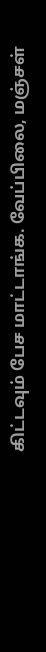கிட்டவும் பேச மாட்டாங்க. வேப்பிலை, மஞ்சள்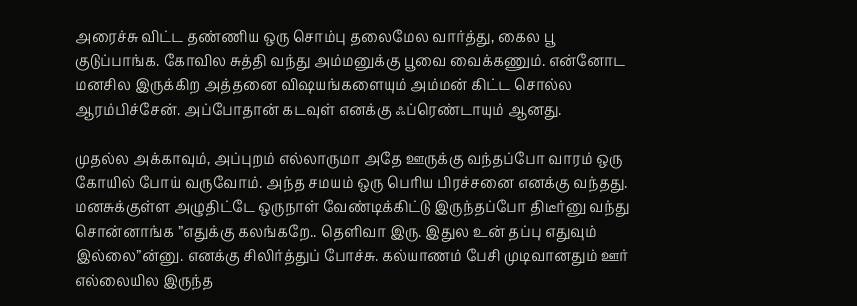அரைச்சு விட்ட தண்ணிய ஒரு சொம்பு தலைமேல வார்த்து, கைல பூ குடுப்பாங்க. கோவில சுத்தி வந்து அம்மனுக்கு பூவை வைக்கணும். என்னோட மனசில இருக்கிற அத்தனை விஷயங்களையும் அம்மன் கிட்ட சொல்ல ஆரம்பிச்சேன். அப்போதான் கடவுள் எனக்கு ஃப்ரெண்டாயும் ஆனது.

முதல்ல அக்காவும், அப்புறம் எல்லாருமா அதே ஊருக்கு வந்தப்போ வாரம் ஒரு கோயில் போய் வருவோம். அந்த சமயம் ஒரு பெரிய பிரச்சனை எனக்கு வந்தது. மனசுக்குள்ள அழுதிட்டே ஒருநாள் வேண்டிக்கிட்டு இருந்தப்போ திடீர்னு வந்து சொன்னாங்க ”எதுக்கு கலங்கறே.. தெளிவா இரு. இதுல உன் தப்பு எதுவும் இல்லை”ன்னு. எனக்கு சிலிர்த்துப் போச்சு. கல்யாணம் பேசி முடிவானதும் ஊர் எல்லையில இருந்த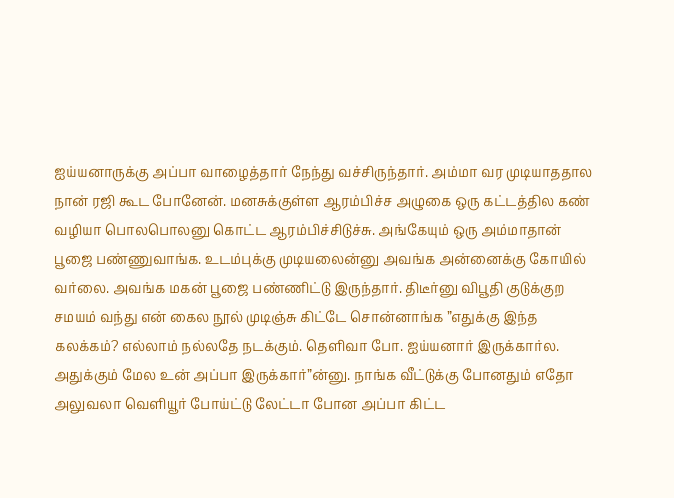ஐய்யனாருக்கு அப்பா வாழைத்தார் நேந்து வச்சிருந்தார். அம்மா வர முடியாததால நான் ரஜி கூட போனேன். மனசுக்குள்ள ஆரம்பிச்ச அழுகை ஒரு கட்டத்தில கண் வழியா பொலபொலனு கொட்ட ஆரம்பிச்சிடுச்சு. அங்கேயும் ஒரு அம்மாதான் பூஜை பண்ணுவாங்க. உடம்புக்கு முடியலைன்னு அவங்க அன்னைக்கு கோயில் வர்லை. அவங்க மகன் பூஜை பண்ணிட்டு இருந்தார். திடீர்னு விபூதி குடுக்குற சமயம் வந்து என் கைல நூல் முடிஞ்சு கிட்டே சொன்னாங்க ”எதுக்கு இந்த கலக்கம்? எல்லாம் நல்லதே நடக்கும். தெளிவா போ. ஐய்யனார் இருக்கார்ல. அதுக்கும் மேல உன் அப்பா இருக்கார்”ன்னு. நாங்க வீட்டுக்கு போனதும் எதோ அலுவலா வெளியூர் போய்ட்டு லேட்டா போன அப்பா கிட்ட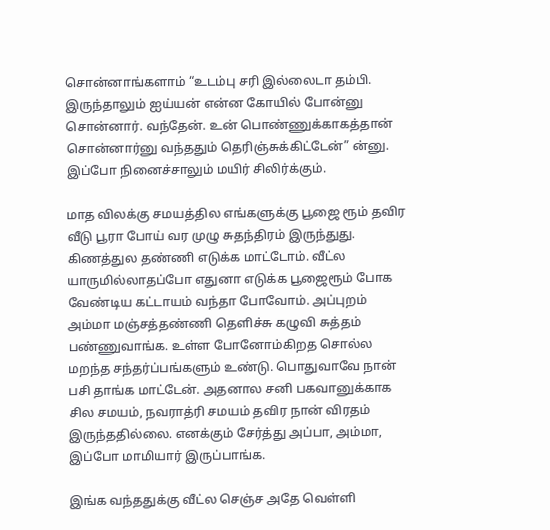சொன்னாங்களாம் “உடம்பு சரி இல்லைடா தம்பி. இருந்தாலும் ஐய்யன் என்ன கோயில் போன்னு சொன்னார். வந்தேன். உன் பொண்ணுக்காகத்தான்  சொன்னார்னு வந்ததும் தெரிஞ்சுக்கிட்டேன்” ன்னு. இப்போ நினைச்சாலும் மயிர் சிலிர்க்கும்.

மாத விலக்கு சமயத்தில எங்களுக்கு பூஜை ரூம் தவிர வீடு பூரா போய் வர முழு சுதந்திரம் இருந்துது. கிணத்துல தண்ணி எடுக்க மாட்டோம். வீட்ல யாருமில்லாதப்போ எதுனா எடுக்க பூஜைரூம் போக வேண்டிய கட்டாயம் வந்தா போவோம். அப்புறம் அம்மா மஞ்சத்தண்ணி தெளிச்சு கழுவி சுத்தம் பண்ணுவாங்க. உள்ள போனோம்கிறத சொல்ல மறந்த சந்தர்ப்பங்களும் உண்டு. பொதுவாவே நான் பசி தாங்க மாட்டேன். அதனால சனி பகவானுக்காக சில சமயம், நவராத்ரி சமயம் தவிர நான் விரதம் இருந்ததில்லை. எனக்கும் சேர்த்து அப்பா, அம்மா, இப்போ மாமியார் இருப்பாங்க.

இங்க வந்ததுக்கு வீட்ல செஞ்ச அதே வெள்ளி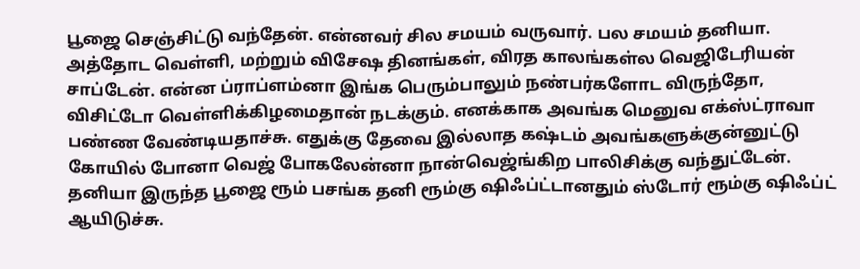பூஜை செஞ்சிட்டு வந்தேன். என்னவர் சில சமயம் வருவார். பல சமயம் தனியா. அத்தோட வெள்ளி, மற்றும் விசேஷ தினங்கள், விரத காலங்கள்ல வெஜிடேரியன் சாப்டேன். என்ன ப்ராப்ளம்னா இங்க பெரும்பாலும் நண்பர்களோட விருந்தோ, விசிட்டோ வெள்ளிக்கிழமைதான் நடக்கும். எனக்காக அவங்க மெனுவ எக்ஸ்ட்ராவா பண்ண வேண்டியதாச்சு. எதுக்கு தேவை இல்லாத கஷ்டம் அவங்களுக்குன்னுட்டு கோயில் போனா வெஜ் போகலேன்னா நான்வெஜ்ங்கிற பாலிசிக்கு வந்துட்டேன். தனியா இருந்த பூஜை ரூம் பசங்க தனி ரூம்கு ஷிஃப்ட்டானதும் ஸ்டோர் ரூம்கு ஷிஃப்ட் ஆயிடுச்சு.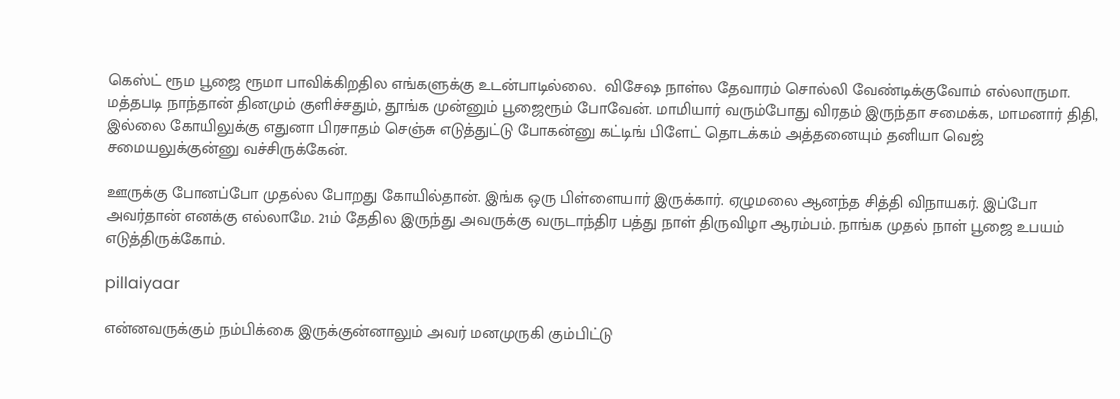கெஸ்ட் ரூம பூஜை ரூமா பாவிக்கிறதில எங்களுக்கு உடன்பாடில்லை.  விசேஷ நாள்ல தேவாரம் சொல்லி வேண்டிக்குவோம் எல்லாருமா. மத்தபடி நாந்தான் தினமும் குளிச்சதும், தூங்க முன்னும் பூஜைரூம் போவேன். மாமியார் வரும்போது விரதம் இருந்தா சமைக்க, மாமனார் திதி, இல்லை கோயிலுக்கு எதுனா பிரசாதம் செஞ்சு எடுத்துட்டு போகன்னு கட்டிங் பிளேட் தொடக்கம் அத்தனையும் தனியா வெஜ் சமையலுக்குன்னு வச்சிருக்கேன்.

ஊருக்கு போனப்போ முதல்ல போறது கோயில்தான். இங்க ஒரு பிள்ளையார் இருக்கார். ஏழுமலை ஆனந்த சித்தி விநாயகர். இப்போ அவர்தான் எனக்கு எல்லாமே. 21ம் தேதில இருந்து அவருக்கு வருடாந்திர பத்து நாள் திருவிழா ஆரம்பம். நாங்க முதல் நாள் பூஜை உபயம் எடுத்திருக்கோம்.

pillaiyaar

என்னவருக்கும் நம்பிக்கை இருக்குன்னாலும் அவர் மனமுருகி கும்பிட்டு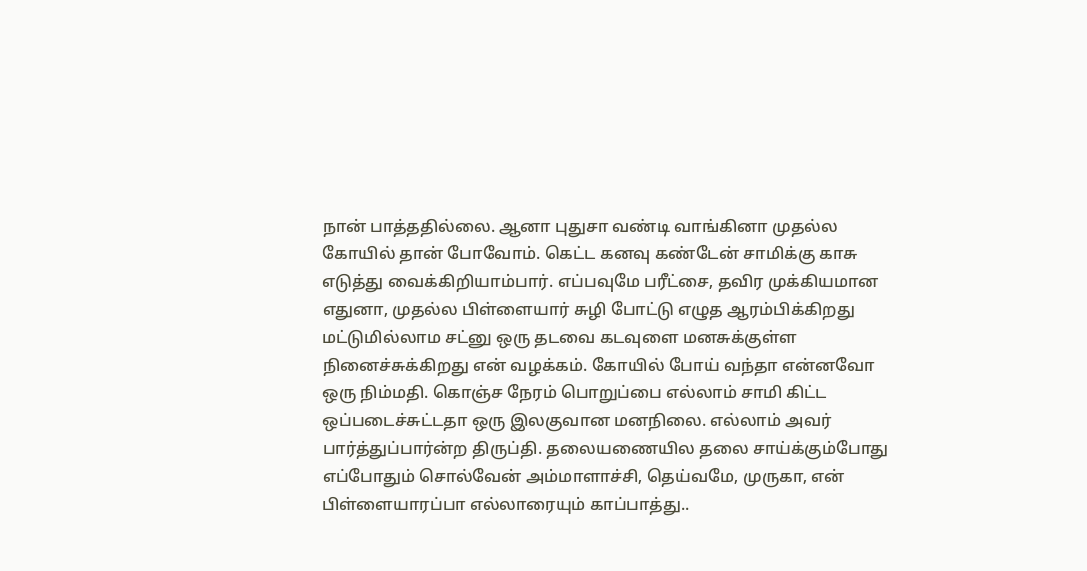நான் பாத்ததில்லை. ஆனா புதுசா வண்டி வாங்கினா முதல்ல கோயில் தான் போவோம். கெட்ட கனவு கண்டேன் சாமிக்கு காசு எடுத்து வைக்கிறியாம்பார். எப்பவுமே பரீட்சை, தவிர முக்கியமான எதுனா, முதல்ல பிள்ளையார் சுழி போட்டு எழுத ஆரம்பிக்கிறது மட்டுமில்லாம சட்னு ஒரு தடவை கடவுளை மனசுக்குள்ள நினைச்சுக்கிறது என் வழக்கம். கோயில் போய் வந்தா என்னவோ ஒரு நிம்மதி. கொஞ்ச நேரம் பொறுப்பை எல்லாம் சாமி கிட்ட ஒப்படைச்சுட்டதா ஒரு இலகுவான மனநிலை. எல்லாம் அவர் பார்த்துப்பார்ன்ற திருப்தி. தலையணையில தலை சாய்க்கும்போது எப்போதும் சொல்வேன் அம்மாளாச்சி, தெய்வமே, முருகா, என் பிள்ளையாரப்பா எல்லாரையும் காப்பாத்து..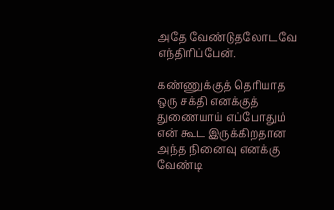அதே வேண்டுதலோடவே எந்திரிப்பேன்.

கண்ணுக்குத் தெரியாத ஒரு சக்தி எனக்குத் துணையாய் எப்போதும் என் கூட இருக்கிறதான அந்த நினைவு எனக்கு வேண்டி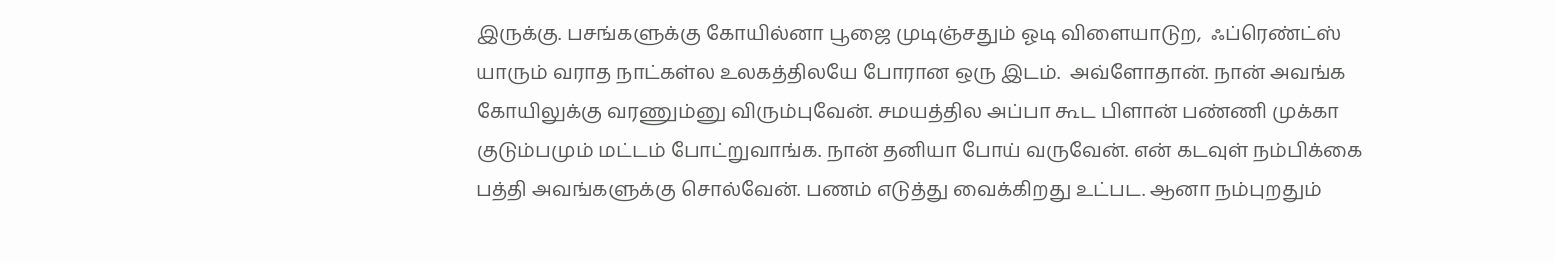இருக்கு. பசங்களுக்கு கோயில்னா பூஜை முடிஞ்சதும் ஓடி விளையாடுற,  ஃப்ரெண்ட்ஸ் யாரும் வராத நாட்கள்ல உலகத்திலயே போரான ஒரு இடம்.  அவ்ளோதான். நான் அவங்க கோயிலுக்கு வரணும்னு விரும்புவேன். சமயத்தில அப்பா கூட பிளான் பண்ணி முக்கா குடும்பமும் மட்டம் போட்றுவாங்க. நான் தனியா போய் வருவேன். என் கடவுள் நம்பிக்கை பத்தி அவங்களுக்கு சொல்வேன். பணம் எடுத்து வைக்கிறது உட்பட. ஆனா நம்புறதும்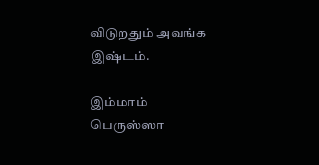விடுறதும் அவங்க இஷ்டம்.

இம்மாம் பெருஸ்ஸா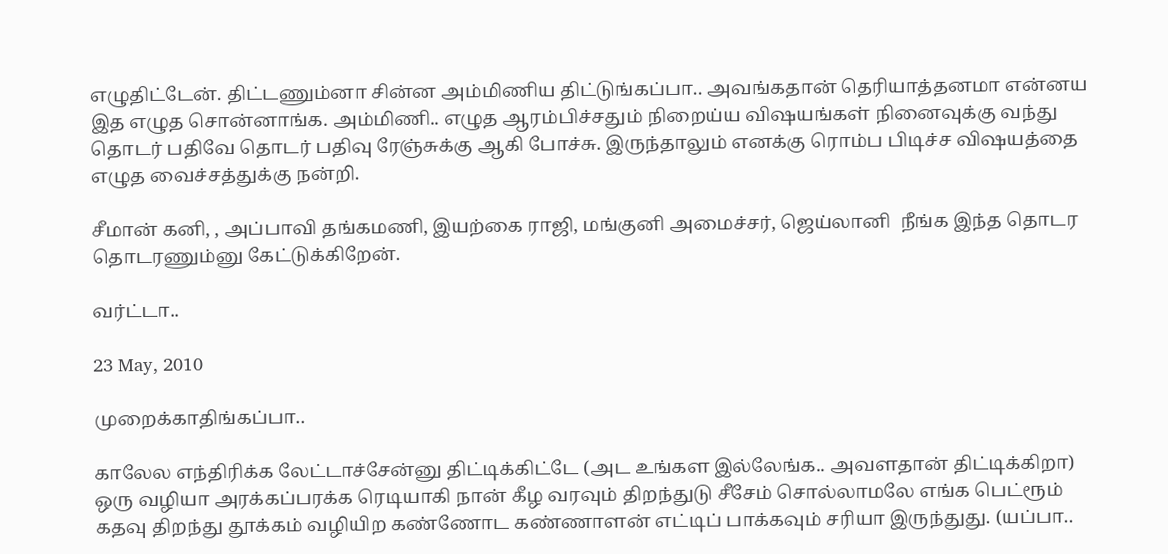எழுதிட்டேன். திட்டணும்னா சின்ன அம்மிணிய திட்டுங்கப்பா.. அவங்கதான் தெரியாத்தனமா என்னய இத எழுத சொன்னாங்க. அம்மிணி.. எழுத ஆரம்பிச்சதும் நிறைய்ய விஷயங்கள் நினைவுக்கு வந்து தொடர் பதிவே தொடர் பதிவு ரேஞ்சுக்கு ஆகி போச்சு. இருந்தாலும் எனக்கு ரொம்ப பிடிச்ச விஷயத்தை எழுத வைச்சத்துக்கு நன்றி.

சீமான் கனி, , அப்பாவி தங்கமணி, இயற்கை ராஜி, மங்குனி அமைச்சர், ஜெய்லானி  நீங்க இந்த தொடர தொடரணும்னு கேட்டுக்கிறேன்.

வர்ட்டா..

23 May, 2010

முறைக்காதிங்கப்பா..

காலேல எந்திரிக்க லேட்டாச்சேன்னு திட்டிக்கிட்டே (அட உங்கள இல்லேங்க.. அவளதான் திட்டிக்கிறா) ஒரு வழியா அரக்கப்பரக்க ரெடியாகி நான் கீழ வரவும் திறந்துடு சீசேம் சொல்லாமலே எங்க பெட்ரூம் கதவு திறந்து தூக்கம் வழியிற கண்ணோட கண்ணாளன் எட்டிப் பாக்கவும் சரியா இருந்துது. (யப்பா..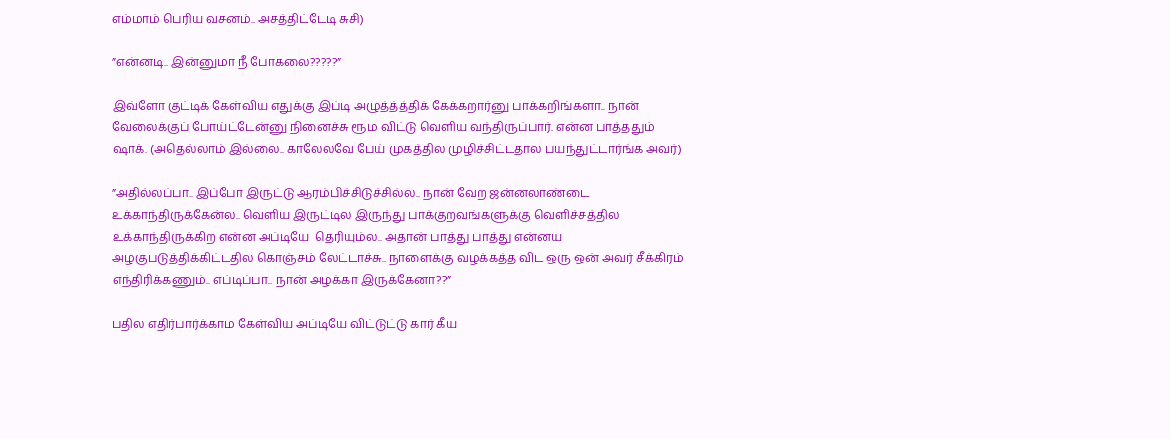எம்மாம் பெரிய வசனம்.. அசத்திட்டேடி சுசி)

”என்னடி.. இன்னுமா நீ போகலை?????”

இவ்ளோ குட்டிக் கேள்விய எதுக்கு இப்டி அழுத்த்த்திக் கேக்கறார்னு பாக்கறிங்களா.. நான் வேலைக்குப் போய்ட்டேன்னு நினைச்சு ரூம விட்டு வெளிய வந்திருப்பார். என்ன பாத்ததும் ஷாக். (அதெல்லாம் இல்லை.. காலேலவே பேய் முகத்தில முழிச்சிட்டதால பயந்துட்டார்ங்க அவர்)

”அதில்லப்பா.. இப்போ இருட்டு ஆரம்பிச்சிடுச்சில்ல.. நான் வேற ஜன்னலாண்டை உக்காந்திருக்கேன்ல.. வெளிய இருட்டில இருந்து பாக்குறவங்களுக்கு வெளிச்சத்தில உக்காந்திருக்கிற என்ன அப்டியே  தெரியும்ல.. அதான் பாத்து பாத்து என்னய அழகுபடுத்திக்கிட்டதில கொஞ்சம் லேட்டாச்சு.. நாளைக்கு வழக்கத்த விட ஒரு ஒன் அவர் சீக்கிரம் எந்திரிக்கணும்.. எப்டிப்பா.. நான் அழக்கா இருக்கேனா??”

பதில எதிர்பார்க்காம கேள்விய அப்டியே விட்டுட்டு கார் கீய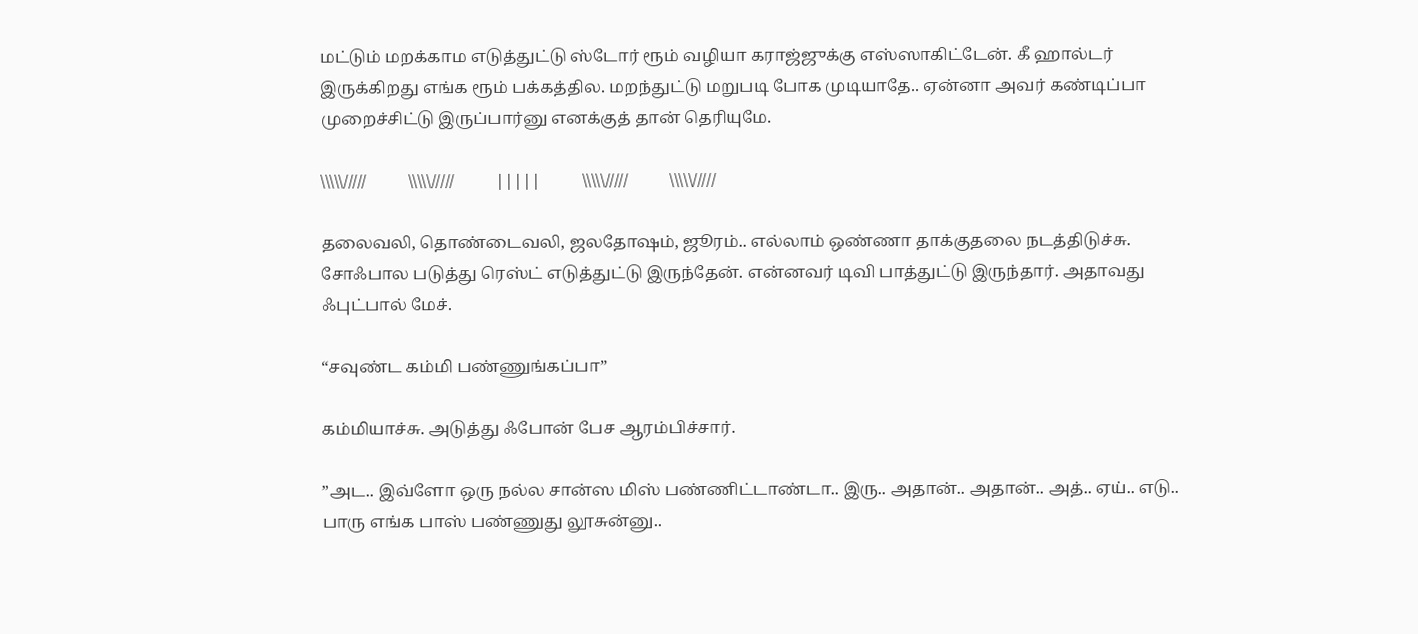மட்டும் மறக்காம எடுத்துட்டு ஸ்டோர் ரூம் வழியா கராஜ்ஜுக்கு எஸ்ஸாகிட்டேன். கீ ஹால்டர் இருக்கிறது எங்க ரூம் பக்கத்தில. மறந்துட்டு மறுபடி போக முடியாதே.. ஏன்னா அவர் கண்டிப்பா முறைச்சிட்டு இருப்பார்னு எனக்குத் தான் தெரியுமே.

\\\\\/////          \\\\\/////          |||||          \\\\\/////          \\\\\/////

தலைவலி, தொண்டைவலி, ஜலதோஷம், ஜூரம்.. எல்லாம் ஒண்ணா தாக்குதலை நடத்திடுச்சு. சோஃபால படுத்து ரெஸ்ட் எடுத்துட்டு இருந்தேன். என்னவர் டிவி பாத்துட்டு இருந்தார். அதாவது ஃபுட்பால் மேச்.

“சவுண்ட கம்மி பண்ணுங்கப்பா”

கம்மியாச்சு. அடுத்து ஃபோன் பேச ஆரம்பிச்சார்.

”அட.. இவ்ளோ ஒரு நல்ல சான்ஸ மிஸ் பண்ணிட்டாண்டா.. இரு.. அதான்.. அதான்.. அத்.. ஏய்.. எடு.. பாரு எங்க பாஸ் பண்ணுது லூசுன்னு..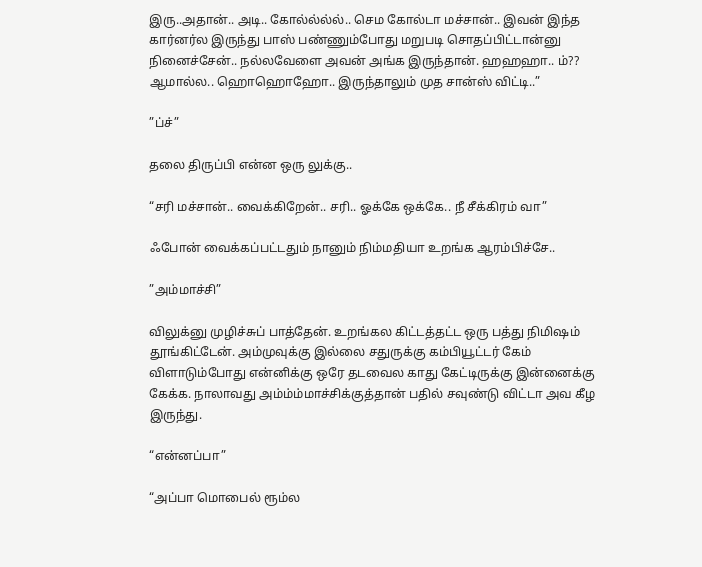இரு..அதான்.. அடி.. கோல்ல்ல்ல்.. செம கோல்டா மச்சான்.. இவன் இந்த கார்னர்ல இருந்து பாஸ் பண்ணும்போது மறுபடி சொதப்பிட்டான்னு நினைச்சேன்.. நல்லவேளை அவன் அங்க இருந்தான். ஹஹஹா.. ம்?? ஆமால்ல.. ஹொஹொஹோ.. இருந்தாலும் முத சான்ஸ் விட்டி..”

”ப்ச்”

தலை திருப்பி என்ன ஒரு லுக்கு..

“சரி மச்சான்.. வைக்கிறேன்.. சரி.. ஓக்கே ஒக்கே.. நீ சீக்கிரம் வா”

ஃபோன் வைக்கப்பட்டதும் நானும் நிம்மதியா உறங்க ஆரம்பிச்சே..

”அம்மாச்சி”

விலுக்னு முழிச்சுப் பாத்தேன். உறங்கல கிட்டத்தட்ட ஒரு பத்து நிமிஷம் தூங்கிட்டேன். அம்முவுக்கு இல்லை சதுருக்கு கம்பியூட்டர் கேம் விளாடும்போது என்னிக்கு ஒரே தடவைல காது கேட்டிருக்கு இன்னைக்கு கேக்க. நாலாவது அம்ம்ம்மாச்சிக்குத்தான் பதில் சவுண்டு விட்டா அவ கீழ இருந்து.

“என்னப்பா”

“அப்பா மொபைல் ரூம்ல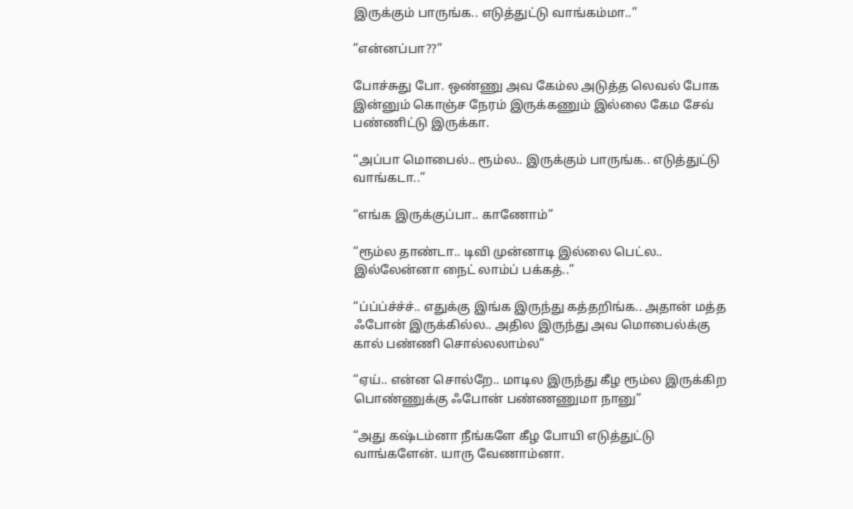இருக்கும் பாருங்க.. எடுத்துட்டு வாங்கம்மா..”

”என்னப்பா??”

போச்சுது போ. ஒண்ணு அவ கேம்ல அடுத்த லெவல் போக இன்னும் கொஞ்ச நேரம் இருக்கணும் இல்லை கேம சேவ் பண்ணிட்டு இருக்கா.

“அப்பா மொபைல்.. ரூம்ல.. இருக்கும் பாருங்க.. எடுத்துட்டு வாங்கடா..”

“எங்க இருக்குப்பா.. காணோம்”

“ரூம்ல தாண்டா.. டிவி முன்னாடி இல்லை பெட்ல.. இல்லேன்னா நைட் லாம்ப் பக்கத்..”

“ப்ப்ப்ச்ச்ச்.. எதுக்கு இங்க இருந்து கத்தறிங்க.. அதான் மத்த ஃபோன் இருக்கில்ல.. அதில இருந்து அவ மொபைல்க்கு கால் பண்ணி சொல்லலாம்ல”

“ஏய்.. என்ன சொல்றே.. மாடில இருந்து கீழ ரூம்ல இருக்கிற பொண்ணுக்கு ஃபோன் பண்ணணுமா நானு”

“அது கஷ்டம்னா நீங்களே கீழ போயி எடுத்துட்டு வாங்களேன். யாரு வேணாம்னா.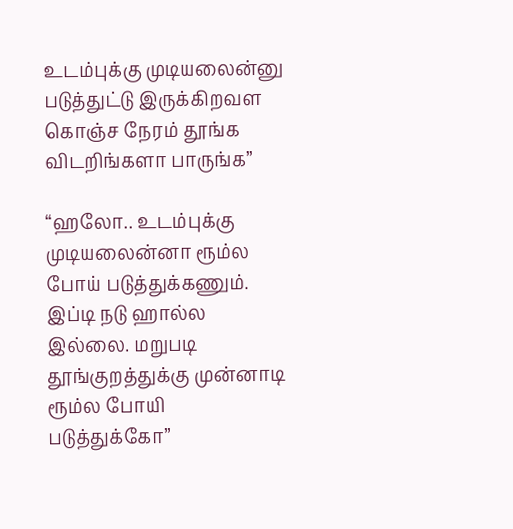உடம்புக்கு முடியலைன்னு படுத்துட்டு இருக்கிறவள கொஞ்ச நேரம் தூங்க விடறிங்களா பாருங்க”

“ஹலோ.. உடம்புக்கு முடியலைன்னா ரூம்ல போய் படுத்துக்கணும். இப்டி நடு ஹால்ல இல்லை. மறுபடி தூங்குறத்துக்கு முன்னாடி ரூம்ல போயி படுத்துக்கோ”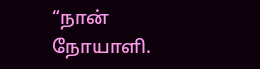“நான் நோயாளி.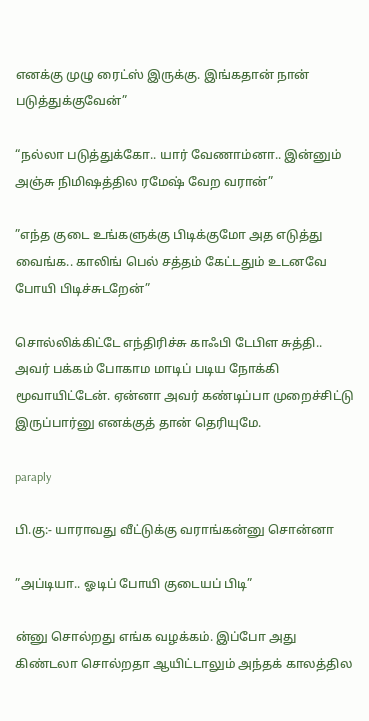எனக்கு முழு ரைட்ஸ் இருக்கு. இங்கதான் நான் படுத்துக்குவேன்”

“நல்லா படுத்துக்கோ.. யார் வேணாம்னா.. இன்னும் அஞ்சு நிமிஷத்தில ரமேஷ் வேற வரான்”

”எந்த குடை உங்களுக்கு பிடிக்குமோ அத எடுத்து வைங்க.. காலிங் பெல் சத்தம் கேட்டதும் உடனவே போயி பிடிச்சுடறேன்”

சொல்லிக்கிட்டே எந்திரிச்சு காஃபி டேபிள சுத்தி.. அவர் பக்கம் போகாம மாடிப் படிய நோக்கி மூவாயிட்டேன். ஏன்னா அவர் கண்டிப்பா முறைச்சிட்டு இருப்பார்னு எனக்குத் தான் தெரியுமே.

paraply

பி.கு:- யாராவது வீட்டுக்கு வராங்கன்னு சொன்னா

”அப்டியா.. ஓடிப் போயி குடையப் பிடி”

ன்னு சொல்றது எங்க வழக்கம். இப்போ அது கிண்டலா சொல்றதா ஆயிட்டாலும் அந்தக் காலத்தில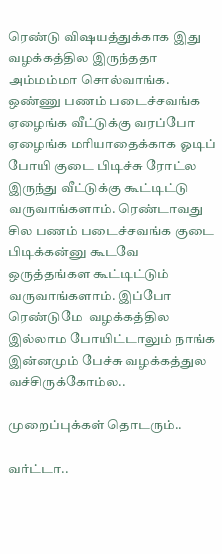ரெண்டு விஷயத்துக்காக இது வழக்கத்தில இருந்ததா அம்மம்மா சொல்வாங்க. ஒண்ணு பணம் படைச்சவங்க ஏழைங்க வீட்டுக்கு வரப்போ ஏழைங்க மரியாதைக்காக ஓடிப் போயி குடை பிடிச்சு ரோட்ல இருந்து வீட்டுக்கு கூட்டிட்டு வருவாங்களாம். ரெண்டாவது சில பணம் படைச்சவங்க குடை பிடிக்கன்னு கூடவே  ஒருத்தங்கள கூட்டிட்டும் வருவாங்களாம். இப்போ ரெண்டுமே  வழக்கத்தில இல்லாம போயிட்டாலும் நாங்க இன்னமும் பேச்சு வழக்கத்துல வச்சிருக்கோம்ல..

முறைப்புக்கள் தொடரும்..

வர்ட்டா..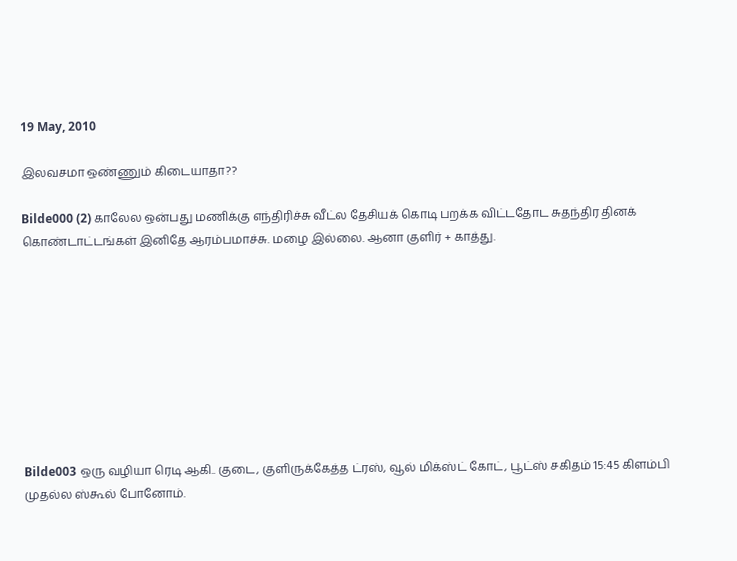19 May, 2010

இலவசமா ஒண்ணும் கிடையாதா??

Bilde000 (2) காலேல ஒன்பது மணிக்கு எந்திரிச்சு வீட்ல தேசியக் கொடி பறக்க விட்டதோட சுதந்திர தினக் கொண்டாட்டங்கள் இனிதே ஆரம்பமாச்சு. மழை இல்லை. ஆனா குளிர் + காத்து.









Bilde003 ஒரு வழியா ரெடி ஆகி.. குடை, குளிருக்கேத்த ட்ரஸ், வூல் மிக்ஸ்ட் கோட், பூட்ஸ் சகிதம் 15:45 கிளம்பி முதல்ல ஸ்கூல் போனோம்.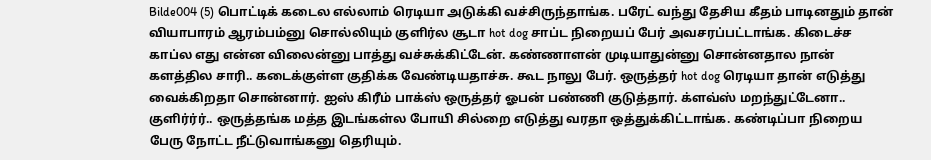Bilde004 (5) பொட்டிக் கடைல எல்லாம் ரெடியா அடுக்கி வச்சிருந்தாங்க. பரேட் வந்து தேசிய கீதம் பாடினதும் தான் வியாபாரம் ஆரம்பம்னு சொல்லியும் குளிர்ல சூடா hot dog சாப்ட நிறையப் பேர் அவசரப்பட்டாங்க. கிடைச்ச காப்ல எது என்ன விலைன்னு பாத்து வச்சுக்கிட்டேன். கண்ணாளன் முடியாதுன்னு சொன்னதால நான் களத்தில சாரி.. கடைக்குள்ள குதிக்க வேண்டியதாச்சு. கூட நாலு பேர். ஒருத்தர் hot dog ரெடியா தான் எடுத்து வைக்கிறதா சொன்னார். ஐஸ் கிரீம் பாக்ஸ் ஒருத்தர் ஓபன் பண்ணி குடுத்தார். க்ளவ்ஸ் மறந்துட்டேனா.. குளிர்ர்ர்.. ஒருத்தங்க மத்த இடங்கள்ல போயி சில்றை எடுத்து வரதா ஒத்துக்கிட்டாங்க. கண்டிப்பா நிறைய பேரு நோட்ட நீட்டுவாங்கனு தெரியும்.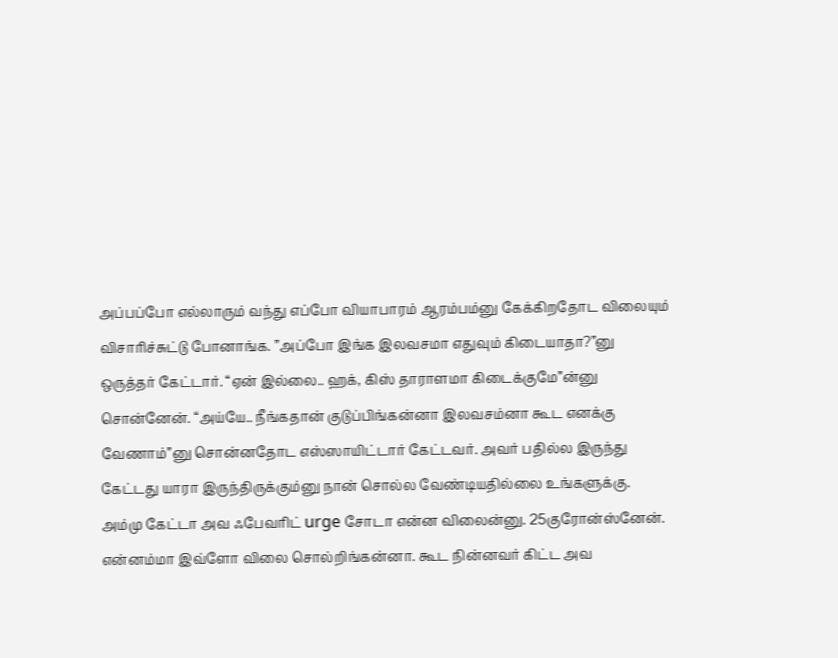அப்பப்போ எல்லாரும் வந்து எப்போ வியாபாரம் ஆரம்பம்னு கேக்கிறதோட விலையும் விசாரிச்சுட்டு போனாங்க. ”அப்போ இங்க இலவசமா எதுவும் கிடையாதா?”னு ஒருத்தர் கேட்டார். “ஏன் இல்லை.. ஹக், கிஸ் தாராளமா கிடைக்குமே”ன்னு சொன்னேன். “அய்யே.. நீங்கதான் குடுப்பிங்கன்னா இலவசம்னா கூட எனக்கு வேணாம்”னு சொன்னதோட எஸ்ஸாயிட்டார் கேட்டவர். அவர் பதில்ல இருந்து கேட்டது யாரா இருந்திருக்கும்னு நான் சொல்ல வேண்டியதில்லை உங்களுக்கு. அம்மு கேட்டா அவ ஃபேவரிட் urge சோடா என்ன விலைன்னு. 25குரோன்ஸ்னேன். என்னம்மா இவ்ளோ விலை சொல்றிங்கன்னா. கூட நின்னவர் கிட்ட அவ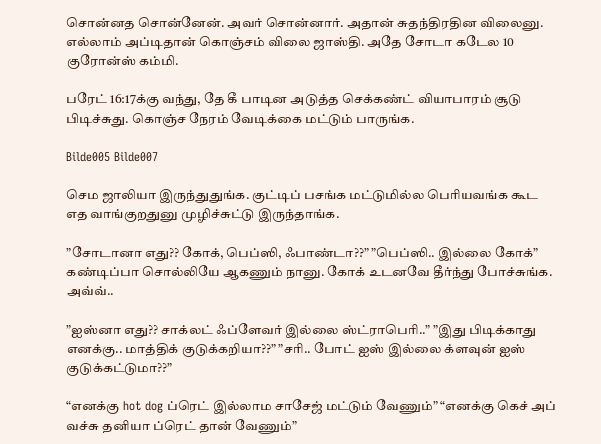சொன்னத சொன்னேன். அவர் சொன்னார். அதான் சுதந்திரதின விலைனு. எல்லாம் அப்டிதான் கொஞ்சம் விலை ஜாஸ்தி. அதே சோடா கடேல 10 குரோன்ஸ் கம்மி.

பரேட் 16:17க்கு வந்து, தே கீ பாடின அடுத்த செக்கண்ட் வியாபாரம் சூடு பிடிச்சுது. கொஞ்ச நேரம் வேடிக்கை மட்டும் பாருங்க.

Bilde005 Bilde007

செம ஜாலியா இருந்துதுங்க. குட்டிப் பசங்க மட்டுமில்ல பெரியவங்க கூட எத வாங்குறதுனு முழிச்சுட்டு இருந்தாங்க.

”சோடானா எது?? கோக், பெப்ஸி, ஃபாண்டா??” ”பெப்ஸி.. இல்லை கோக்” கண்டிப்பா சொல்லியே ஆகணும் நானு. கோக் உடனவே தீர்ந்து போச்சுங்க. அவ்வ்..

”ஐஸ்னா எது?? சாக்லட் ஃப்ளேவர் இல்லை ஸ்ட்ராபெரி..” ”இது பிடிக்காது எனக்கு.. மாத்திக் குடுக்கறியா??” ”சரி.. போட் ஐஸ் இல்லை க்ளவுன் ஐஸ் குடுக்கட்டுமா??”

“எனக்கு hot dog ப்ரெட் இல்லாம சாசேஜ் மட்டும் வேணும்” “எனக்கு கெச் அப் வச்சு தனியா ப்ரெட் தான் வேணும்”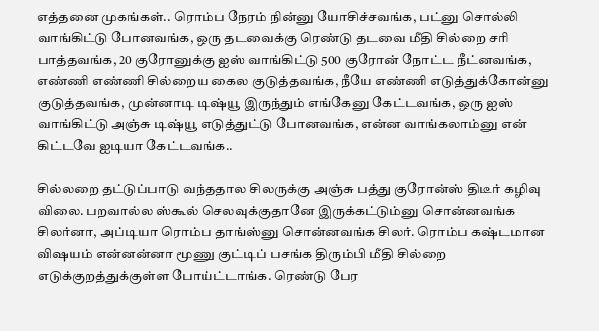எத்தனை முகங்கள்.. ரொம்ப நேரம் நின்னு யோசிச்சவங்க, பட்னு சொல்லி வாங்கிட்டு போனவங்க, ஒரு தடவைக்கு ரெண்டு தடவை மீதி சில்றை சரி பாத்தவங்க, 20 குரோனுக்கு ஐஸ் வாங்கிட்டு 500 குரோன் நோட்ட நீட்னவங்க, எண்ணி எண்ணி சில்றைய கைல குடுத்தவங்க, நீயே எண்ணி எடுத்துக்கோன்னு குடுத்தவங்க, முன்னாடி டிஷ்யூ இருந்தும் எங்கேனு கேட்டவங்க, ஒரு ஐஸ் வாங்கிட்டு அஞ்சு டிஷ்யூ எடுத்துட்டு போனவங்க, என்ன வாங்கலாம்னு என் கிட்டவே ஐடியா கேட்டவங்க..

சில்லறை தட்டுப்பாடு வந்ததால சிலருக்கு அஞ்சு பத்து குரோன்ஸ் திடீர் கழிவு விலை. பறவால்ல ஸ்கூல் செலவுக்குதானே இருக்கட்டும்னு சொன்னவங்க சிலர்னா, அப்டியா ரொம்ப தாங்ஸ்னு சொன்னவங்க சிலர். ரொம்ப கஷ்டமான விஷயம் என்னன்னா மூணு குட்டிப் பசங்க திரும்பி மீதி சில்றை எடுக்குறத்துக்குள்ள போய்ட்டாங்க. ரெண்டு பேர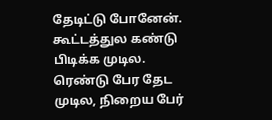தேடிட்டு போனேன். கூட்டத்துல கண்டு பிடிக்க முடில. ரெண்டு பேர தேட முடில, நிறைய பேர்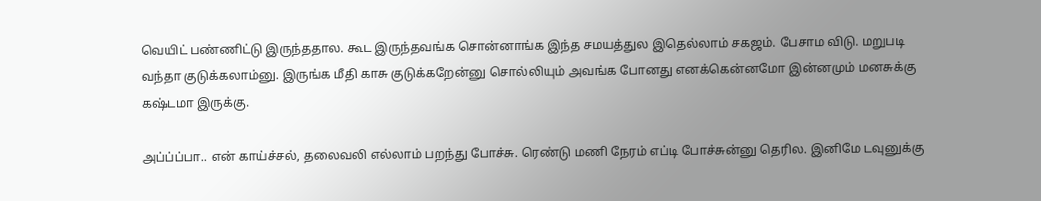வெயிட் பண்ணிட்டு இருந்ததால. கூட இருந்தவங்க சொன்னாங்க இந்த சமயத்துல இதெல்லாம் சகஜம். பேசாம விடு. மறுபடி வந்தா குடுக்கலாம்னு. இருங்க மீதி காசு குடுக்கறேன்னு சொல்லியும் அவங்க போனது எனக்கென்னமோ இன்னமும் மனசுக்கு கஷ்டமா இருக்கு.

அப்ப்ப்பா.. என் காய்ச்சல், தலைவலி எல்லாம் பறந்து போச்சு. ரெண்டு மணி நேரம் எப்டி போச்சுன்னு தெரில. இனிமே டவுனுக்கு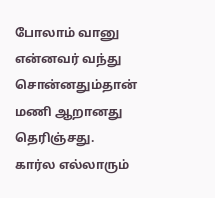போலாம் வானு என்னவர் வந்து சொன்னதும்தான் மணி ஆறானது தெரிஞ்சது. கார்ல எல்லாரும்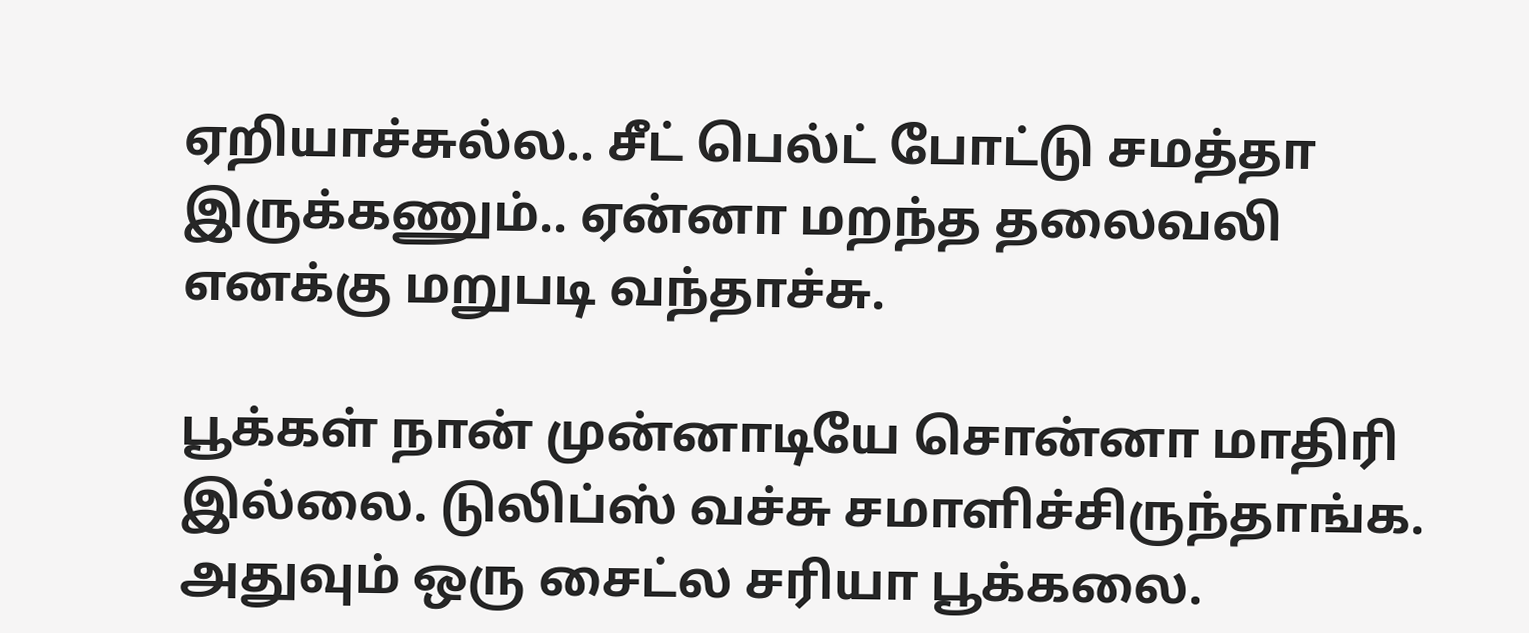ஏறியாச்சுல்ல.. சீட் பெல்ட் போட்டு சமத்தா இருக்கணும்.. ஏன்னா மறந்த தலைவலி எனக்கு மறுபடி வந்தாச்சு.

பூக்கள் நான் முன்னாடியே சொன்னா மாதிரி இல்லை. டுலிப்ஸ் வச்சு சமாளிச்சிருந்தாங்க. அதுவும் ஒரு சைட்ல சரியா பூக்கலை.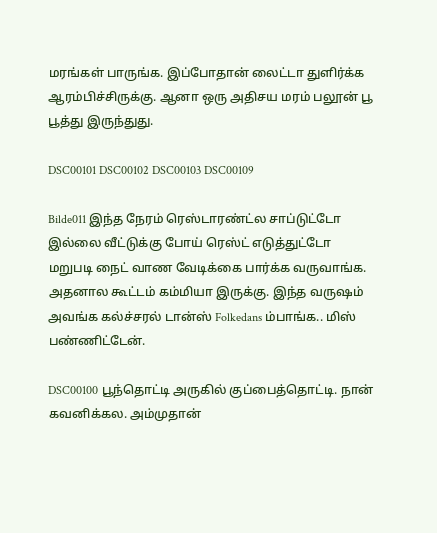மரங்கள் பாருங்க. இப்போதான் லைட்டா துளிர்க்க ஆரம்பிச்சிருக்கு. ஆனா ஒரு அதிசய மரம் பலூன் பூ பூத்து இருந்துது.

DSC00101 DSC00102 DSC00103 DSC00109

Bilde011 இந்த நேரம் ரெஸ்டாரண்ட்ல சாப்டுட்டோ இல்லை வீட்டுக்கு போய் ரெஸ்ட் எடுத்துட்டோ மறுபடி நைட் வாண வேடிக்கை பார்க்க வருவாங்க. அதனால கூட்டம் கம்மியா இருக்கு. இந்த வருஷம் அவங்க கல்ச்சரல் டான்ஸ் Folkedans ம்பாங்க.. மிஸ் பண்ணிட்டேன்.

DSC00100 பூந்தொட்டி அருகில் குப்பைத்தொட்டி. நான் கவனிக்கல. அம்முதான்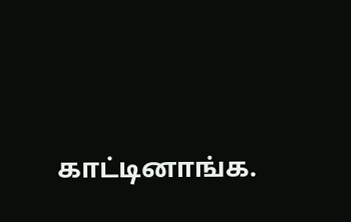காட்டினாங்க.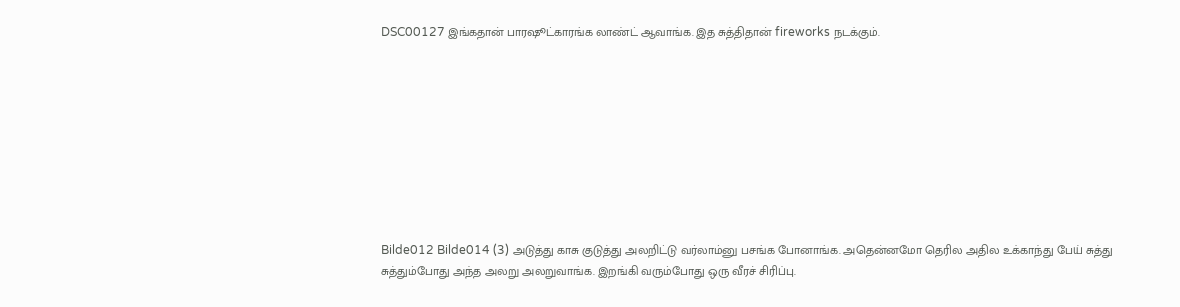DSC00127 இங்கதான் பாரஷூட்காரங்க லாண்ட் ஆவாங்க. இத சுத்திதான் fireworks நடக்கும்.









Bilde012 Bilde014 (3) அடுத்து காசு குடுத்து அலறிட்டு வர்லாம்னு பசங்க போனாங்க. அதென்னமோ தெரில அதில உக்காந்து பேய் சுத்து சுத்தும்போது அந்த அலறு அலறுவாங்க. இறங்கி வரும்போது ஒரு வீரச் சிரிப்பு.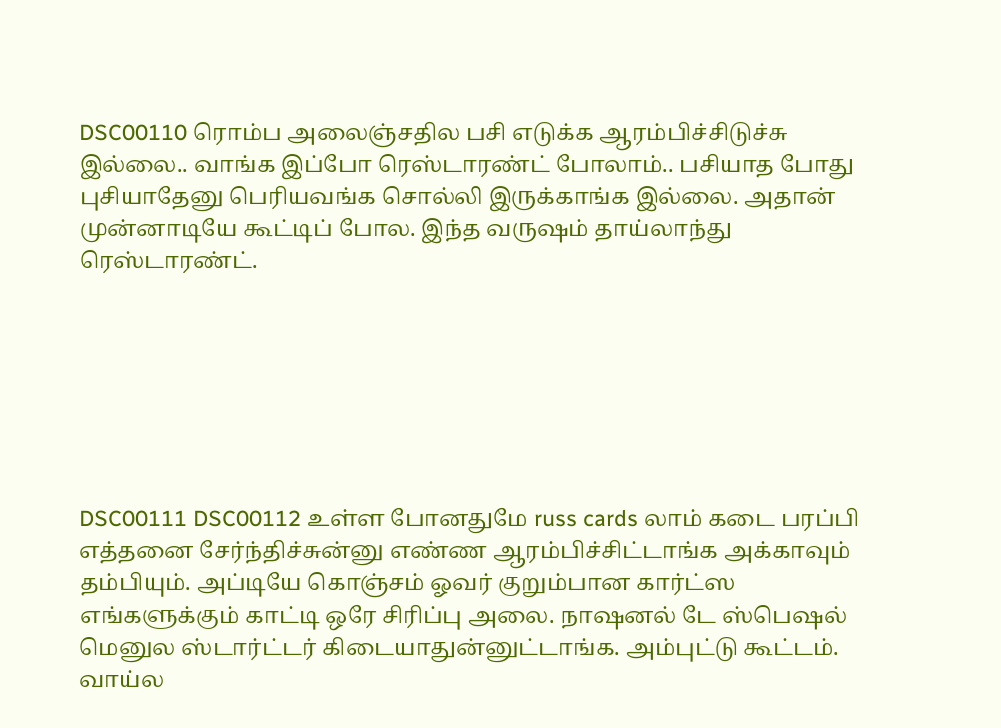DSC00110 ரொம்ப அலைஞ்சதில பசி எடுக்க ஆரம்பிச்சிடுச்சு இல்லை.. வாங்க இப்போ ரெஸ்டாரண்ட் போலாம்.. பசியாத போது புசியாதேனு பெரியவங்க சொல்லி இருக்காங்க இல்லை. அதான் முன்னாடியே கூட்டிப் போல. இந்த வருஷம் தாய்லாந்து ரெஸ்டாரண்ட்.







DSC00111 DSC00112 உள்ள போனதுமே russ cards லாம் கடை பரப்பி எத்தனை சேர்ந்திச்சுன்னு எண்ண ஆரம்பிச்சிட்டாங்க அக்காவும் தம்பியும். அப்டியே கொஞ்சம் ஓவர் குறும்பான கார்ட்ஸ எங்களுக்கும் காட்டி ஒரே சிரிப்பு அலை. நாஷனல் டே ஸ்பெஷல் மெனுல ஸ்டார்ட்டர் கிடையாதுன்னுட்டாங்க. அம்புட்டு கூட்டம். வாய்ல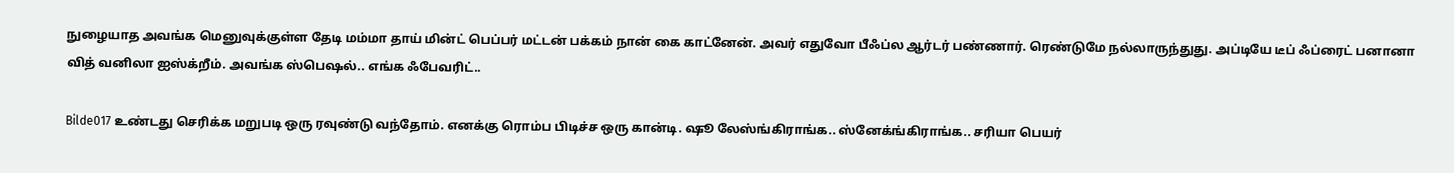நுழையாத அவங்க மெனுவுக்குள்ள தேடி மம்மா தாய் மின்ட் பெப்பர் மட்டன் பக்கம் நான் கை காட்னேன். அவர் எதுவோ பீஃப்ல ஆர்டர் பண்ணார். ரெண்டுமே நல்லாருந்துது. அப்டியே டீப் ஃப்ரைட் பனானா வித் வனிலா ஐஸ்க்றீம். அவங்க ஸ்பெஷல்.. எங்க ஃபேவரிட்..

Bilde017 உண்டது செரிக்க மறுபடி ஒரு ரவுண்டு வந்தோம். எனக்கு ரொம்ப பிடிச்ச ஒரு கான்டி. ஷூ லேஸ்ங்கிராங்க.. ஸ்னேக்ங்கிராங்க.. சரியா பெயர்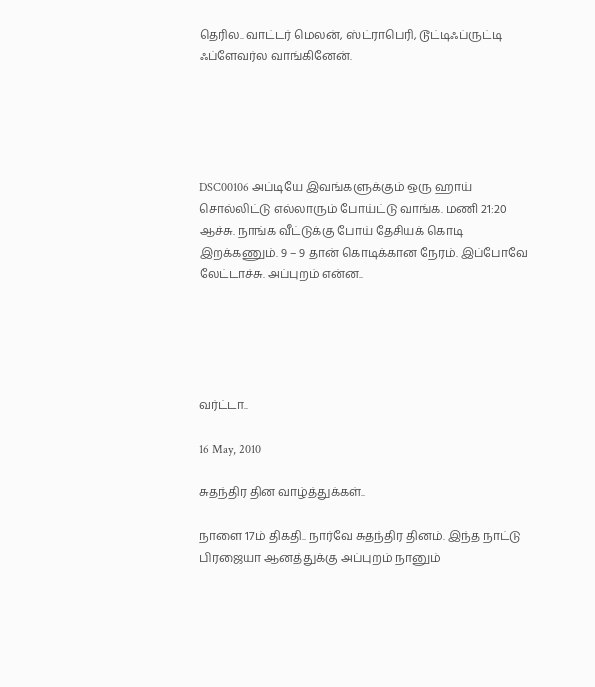தெரில.. வாட்டர் மெலன், ஸ்ட்ராபெரி, டூட்டிஃப்ருட்டி ஃப்ளேவர்ல வாங்கினேன்.





DSC00106 அப்டியே இவங்களுக்கும் ஒரு ஹாய் சொல்லிட்டு எல்லாரும் போய்ட்டு வாங்க. மணி 21:20 ஆச்சு. நாங்க வீட்டுக்கு போய் தேசியக் கொடி இறக்கணும். 9 – 9 தான் கொடிக்கான நேரம். இப்போவே லேட்டாச்சு. அப்புறம் என்ன..





வர்ட்டா..

16 May, 2010

சுதந்திர தின வாழ்த்துக்கள்..

நாளை 17ம் திகதி.. நார்வே சுதந்திர தினம். இந்த நாட்டு பிரஜையா ஆனத்துக்கு அப்புறம் நானும்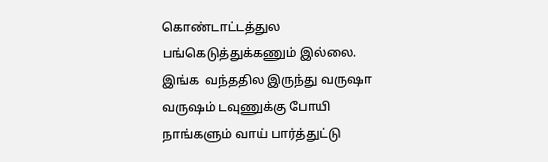கொண்டாட்டத்துல பங்கெடுத்துக்கணும் இல்லை. இங்க  வந்ததில இருந்து வருஷா வருஷம் டவுணுக்கு போயி நாங்களும் வாய் பார்த்துட்டு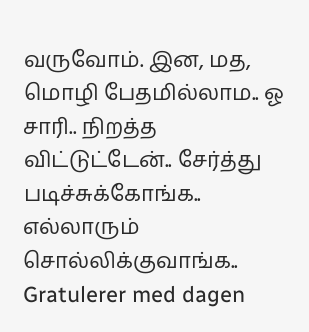வருவோம். இன, மத, மொழி பேதமில்லாம.. ஓ சாரி.. நிறத்த விட்டுட்டேன்.. சேர்த்து படிச்சுக்கோங்க.. எல்லாரும் சொல்லிக்குவாங்க.. Gratulerer med dagen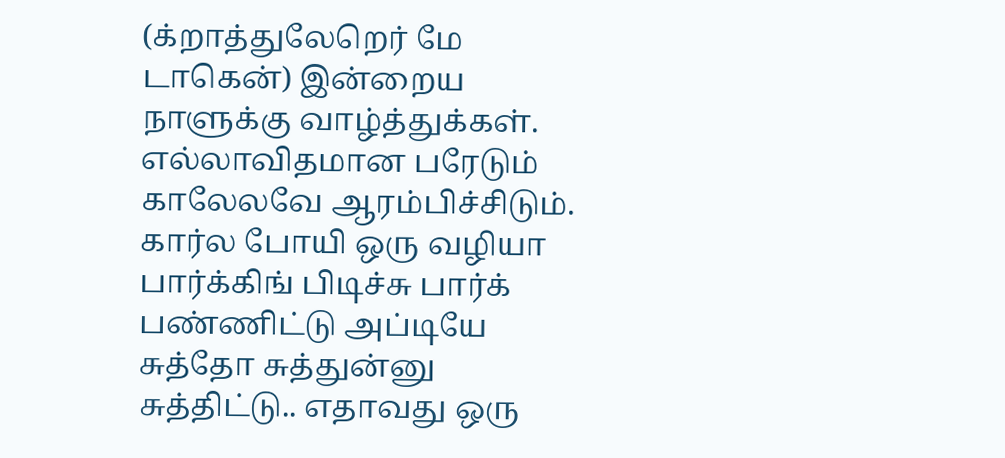(க்றாத்துலேறெர் மே டாகென்) இன்றைய நாளுக்கு வாழ்த்துக்கள். எல்லாவிதமான பரேடும் காலேலவே ஆரம்பிச்சிடும். கார்ல போயி ஒரு வழியா பார்க்கிங் பிடிச்சு பார்க் பண்ணிட்டு அப்டியே சுத்தோ சுத்துன்னு சுத்திட்டு.. எதாவது ஒரு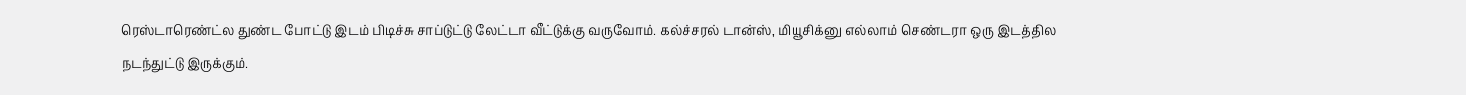ரெஸ்டாரெண்ட்ல துண்ட போட்டு இடம் பிடிச்சு சாப்டுட்டு லேட்டா வீட்டுக்கு வருவோம். கல்ச்சரல் டான்ஸ், மியூசிக்னு எல்லாம் செண்டரா ஒரு இடத்தில நடந்துட்டு இருக்கும்.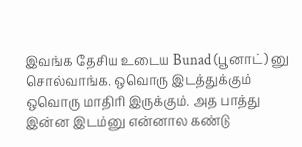இவங்க தேசிய உடைய Bunad (பூனாட்) னு சொல்வாங்க. ஒவொரு இடத்துக்கும் ஒவொரு மாதிரி இருக்கும். அத பாத்து இன்ன இடம்னு என்னால கண்டு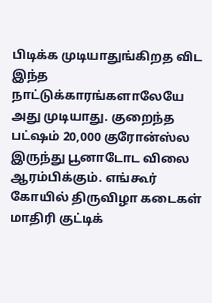பிடிக்க முடியாதுங்கிறத விட இந்த நாட்டுக்காரங்களாலேயே அது முடியாது. குறைந்த பட்ஷம் 20,000 குரோன்ஸ்ல இருந்து பூனாடோட விலை ஆரம்பிக்கும். எங்கூர் கோயில் திருவிழா கடைகள் மாதிரி குட்டிக்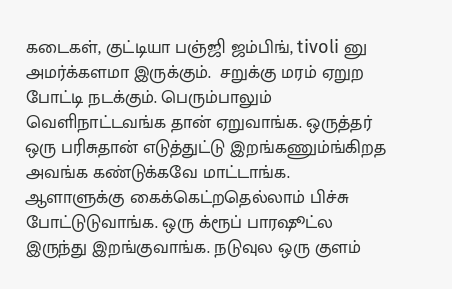கடைகள், குட்டியா பஞ்ஜி ஜம்பிங், tivoli னு அமர்க்களமா இருக்கும்.  சறுக்கு மரம் ஏறுற போட்டி நடக்கும். பெரும்பாலும் வெளிநாட்டவங்க தான் ஏறுவாங்க. ஒருத்தர் ஒரு பரிசுதான் எடுத்துட்டு இறங்கணும்ங்கிறத அவங்க கண்டுக்கவே மாட்டாங்க. ஆளாளுக்கு கைக்கெட்றதெல்லாம் பிச்சு போட்டுடுவாங்க. ஒரு க்ரூப் பாரஷூட்ல இருந்து இறங்குவாங்க. நடுவுல ஒரு குளம்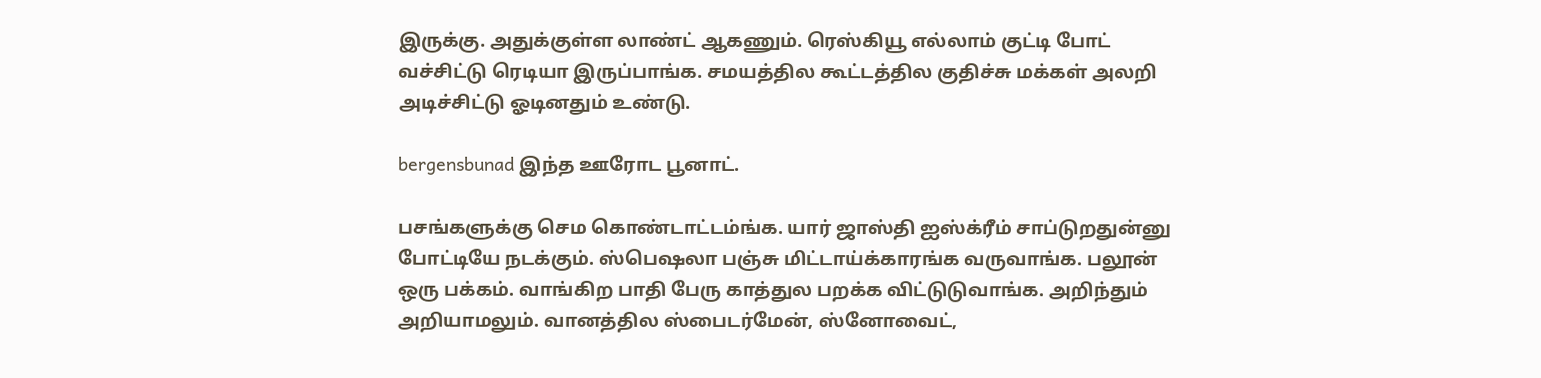இருக்கு. அதுக்குள்ள லாண்ட் ஆகணும். ரெஸ்கியூ எல்லாம் குட்டி போட் வச்சிட்டு ரெடியா இருப்பாங்க. சமயத்தில கூட்டத்தில குதிச்சு மக்கள் அலறி அடிச்சிட்டு ஓடினதும் உண்டு.

bergensbunad இந்த ஊரோட பூனாட்.

பசங்களுக்கு செம கொண்டாட்டம்ங்க. யார் ஜாஸ்தி ஐஸ்க்ரீம் சாப்டுறதுன்னு போட்டியே நடக்கும். ஸ்பெஷலா பஞ்சு மிட்டாய்க்காரங்க வருவாங்க. பலூன் ஒரு பக்கம். வாங்கிற பாதி பேரு காத்துல பறக்க விட்டுடுவாங்க. அறிந்தும் அறியாமலும். வானத்தில ஸ்பைடர்மேன், ஸ்னோவைட்,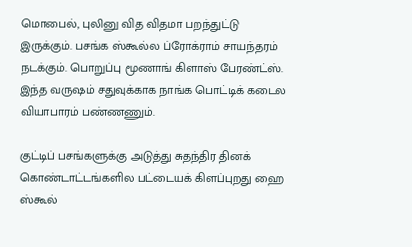மொபைல், புலினு வித விதமா பறந்துட்டு இருக்கும். பசங்க ஸ்கூல்ல ப்ரோக்ராம் சாயந்தரம் நடக்கும். பொறுப்பு மூணாங் கிளாஸ் பேரண்ட்ஸ். இந்த வருஷம் சதுவுக்காக நாங்க பொட்டிக் கடைல வியாபாரம் பண்ணணும்.

குட்டிப் பசங்களுக்கு அடுத்து சுதந்திர தினக் கொண்டாட்டங்களில பட்டையக் கிளப்புறது ஹை ஸ்கூல்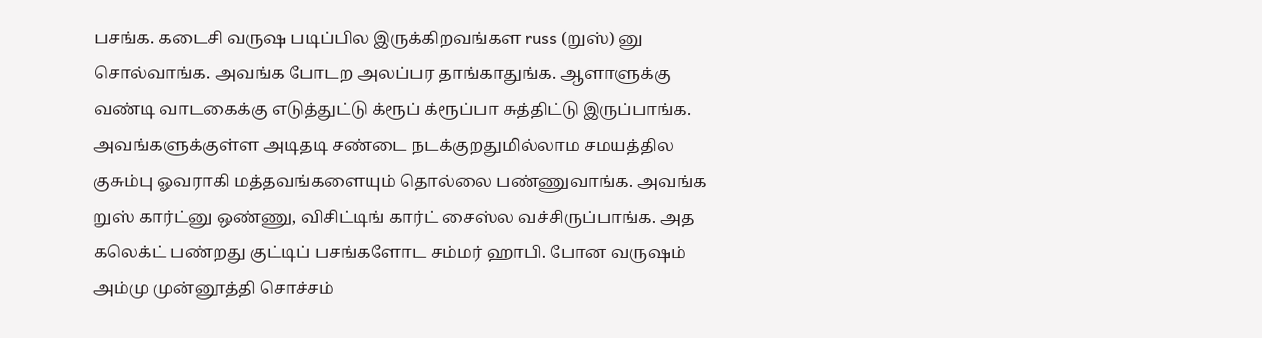பசங்க. கடைசி வருஷ படிப்பில இருக்கிறவங்கள russ (றுஸ்) னு சொல்வாங்க. அவங்க போடற அலப்பர தாங்காதுங்க. ஆளாளுக்கு வண்டி வாடகைக்கு எடுத்துட்டு க்ரூப் க்ரூப்பா சுத்திட்டு இருப்பாங்க. அவங்களுக்குள்ள அடிதடி சண்டை நடக்குறதுமில்லாம சமயத்தில குசும்பு ஓவராகி மத்தவங்களையும் தொல்லை பண்ணுவாங்க. அவங்க றுஸ் கார்ட்னு ஒண்ணு, விசிட்டிங் கார்ட் சைஸ்ல வச்சிருப்பாங்க. அத கலெக்ட் பண்றது குட்டிப் பசங்களோட சம்மர் ஹாபி. போன வருஷம் அம்மு முன்னூத்தி சொச்சம்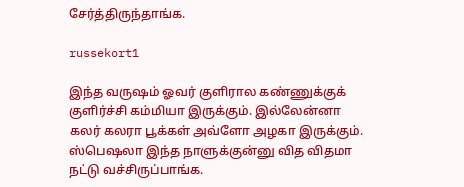சேர்த்திருந்தாங்க.

russekort1

இந்த வருஷம் ஓவர் குளிரால கண்ணுக்குக் குளிர்ச்சி கம்மியா இருக்கும். இல்லேன்னா கலர் கலரா பூக்கள் அவ்ளோ அழகா இருக்கும். ஸ்பெஷலா இந்த நாளுக்குன்னு வித விதமா நட்டு வச்சிருப்பாங்க.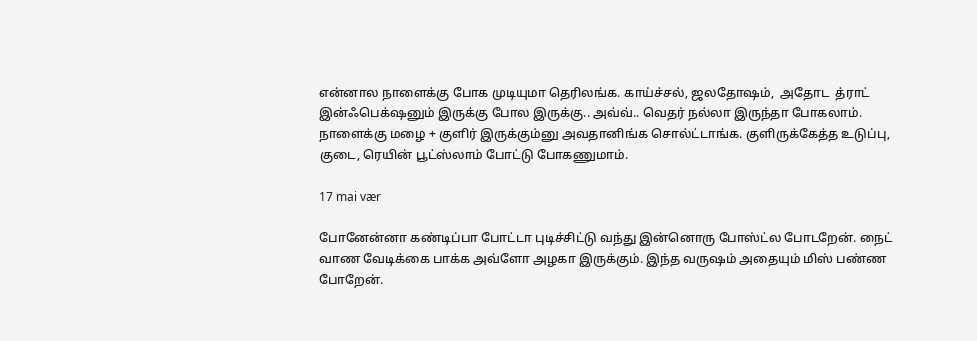என்னால நாளைக்கு போக முடியுமா தெரிலங்க. காய்ச்சல், ஜலதோஷம்,  அதோட  த்ராட் இன்ஃபெக்‌ஷனும் இருக்கு போல இருக்கு.. அவ்வ்.. வெதர் நல்லா இருந்தா போகலாம். நாளைக்கு மழை + குளிர் இருக்கும்னு அவதானிங்க சொல்ட்டாங்க. குளிருக்கேத்த உடுப்பு, குடை, ரெயின் பூட்ஸ்லாம் போட்டு போகணுமாம்.

17 mai vær

போனேன்னா கண்டிப்பா போட்டா புடிச்சிட்டு வந்து இன்னொரு போஸ்ட்ல போடறேன். நைட் வாண வேடிக்கை பாக்க அவ்ளோ அழகா இருக்கும். இந்த வருஷம் அதையும் மிஸ் பண்ண போறேன்.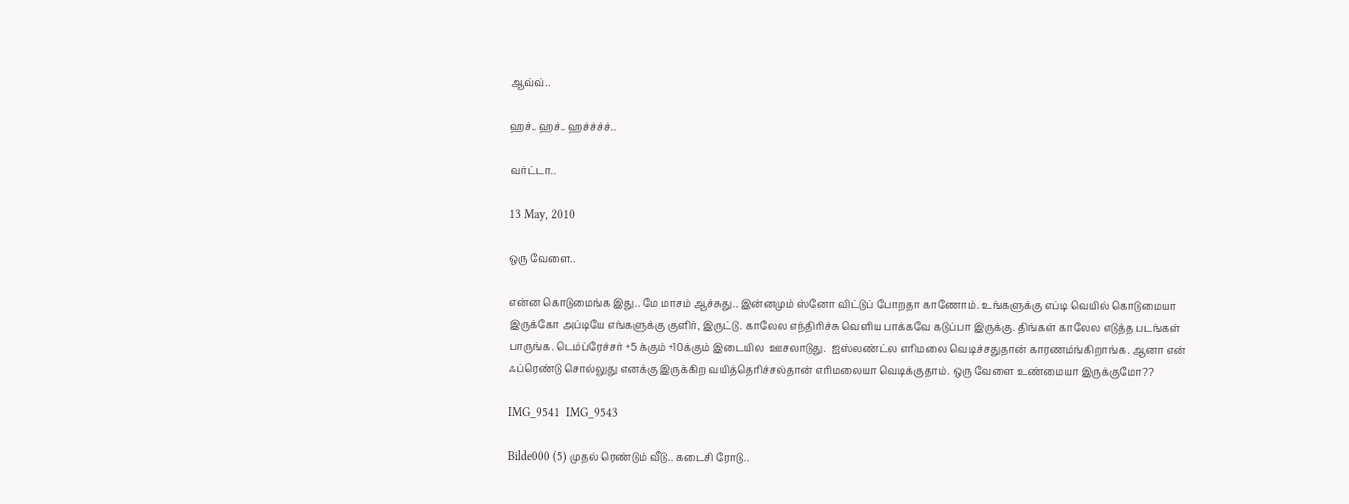ஆவ்வ்..

ஹச்.. ஹச்.. ஹச்ச்ச்ச்..

வர்ட்டா..

13 May, 2010

ஒரு வேளை..

என்ன கொடுமைங்க இது.. மே மாசம் ஆச்சுது.. இன்னமும் ஸ்னோ விட்டுப் போறதா காணோம். உங்களுக்கு எப்டி வெயில் கொடுமையா இருக்கோ அப்டியே எங்களுக்கு குளிர், இருட்டு. காலேல எந்திரிச்சு வெளிய பாக்கவே கடுப்பா இருக்கு. திங்கள் காலேல எடுத்த படங்கள் பாருங்க. டெம்ப்ரேச்சர் +5 க்கும் +10க்கும் இடையில  ஊசலாடுது.  ஐஸ்லண்ட்ல எரிமலை வெடிச்சதுதான் காரணம்ங்கிறாங்க. ஆனா என் ஃப்ரெண்டு சொல்லுது எனக்கு இருக்கிற வயித்தெரிச்சல்தான் எரிமலையா வெடிக்குதாம். ஒரு வேளை உண்மையா இருக்குமோ??

IMG_9541  IMG_9543

Bilde000 (5) முதல் ரெண்டும் வீடு.. கடைசி ரோடு..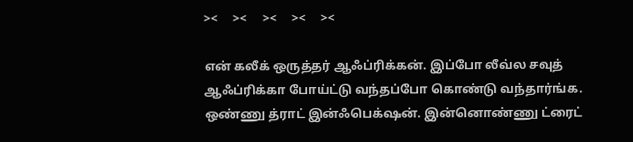><     ><     ><     ><     ><

என் கலீக் ஒருத்தர் ஆஃப்ரிக்கன். இப்போ லீவ்ல சவுத் ஆஃப்ரிக்கா போய்ட்டு வந்தப்போ கொண்டு வந்தார்ங்க. ஒண்ணு த்ராட் இன்ஃபெக்‌ஷன். இன்னொண்ணு ட்ரைட்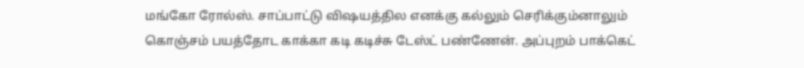மங்கோ ரோல்ஸ். சாப்பாட்டு விஷயத்தில எனக்கு கல்லும் செரிக்கும்னாலும் கொஞ்சம் பயத்தோட காக்கா கடி கடிச்சு டேஸ்ட் பண்ணேன். அப்புறம் பாக்கெட்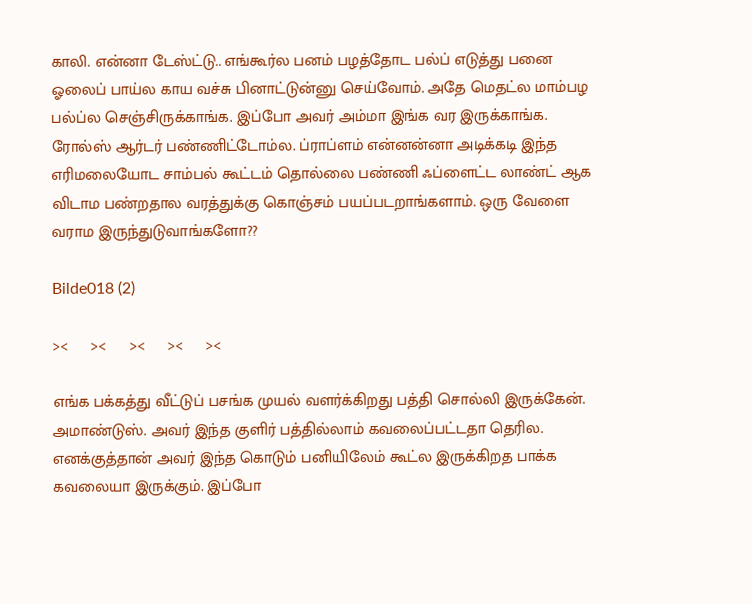காலி. என்னா டேஸ்ட்டு.. எங்கூர்ல பனம் பழத்தோட பல்ப் எடுத்து பனை ஓலைப் பாய்ல காய வச்சு பினாட்டுன்னு செய்வோம். அதே மெதட்ல மாம்பழ பல்ப்ல செஞ்சிருக்காங்க. இப்போ அவர் அம்மா இங்க வர இருக்காங்க. ரோல்ஸ் ஆர்டர் பண்ணிட்டோம்ல. ப்ராப்ளம் என்னன்னா அடிக்கடி இந்த எரிமலையோட சாம்பல் கூட்டம் தொல்லை பண்ணி ஃப்ளைட்ட லாண்ட் ஆக விடாம பண்றதால வரத்துக்கு கொஞ்சம் பயப்படறாங்களாம். ஒரு வேளை வராம இருந்துடுவாங்களோ??

Bilde018 (2)

><     ><     ><     ><     ><

எங்க பக்கத்து வீட்டுப் பசங்க முயல் வளர்க்கிறது பத்தி சொல்லி இருக்கேன். அமாண்டுஸ். அவர் இந்த குளிர் பத்தில்லாம் கவலைப்பட்டதா தெரில. எனக்குத்தான் அவர் இந்த கொடும் பனியிலேம் கூட்ல இருக்கிறத பாக்க கவலையா இருக்கும். இப்போ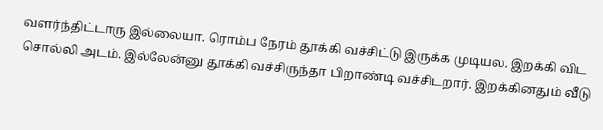வளர்ந்திட்டாரு இல்லையா. ரொம்ப நேரம் தூக்கி வச்சிட்டு இருக்க முடியல. இறக்கி விட சொல்லி அடம். இல்லேன்னு தூக்கி வச்சிருந்தா பிறாண்டி வச்சிடறார். இறக்கினதும் வீடு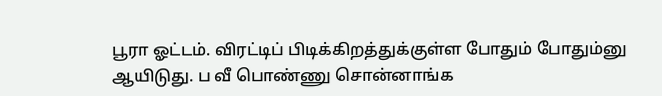பூரா ஓட்டம். விரட்டிப் பிடிக்கிறத்துக்குள்ள போதும் போதும்னு ஆயிடுது. ப வீ பொண்ணு சொன்னாங்க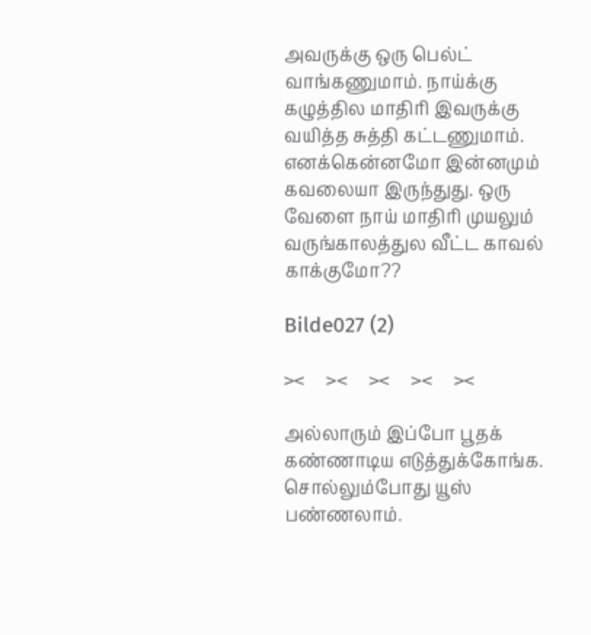அவருக்கு ஒரு பெல்ட் வாங்கணுமாம். நாய்க்கு கழுத்தில மாதிரி இவருக்கு வயித்த சுத்தி கட்டணுமாம். எனக்கென்னமோ இன்னமும் கவலையா இருந்துது. ஒரு வேளை நாய் மாதிரி முயலும் வருங்காலத்துல வீட்ட காவல் காக்குமோ??

Bilde027 (2)

><     ><     ><     ><     ><

அல்லாரும் இப்போ பூதக் கண்ணாடிய எடுத்துக்கோங்க. சொல்லும்போது யூஸ் பண்ணலாம்.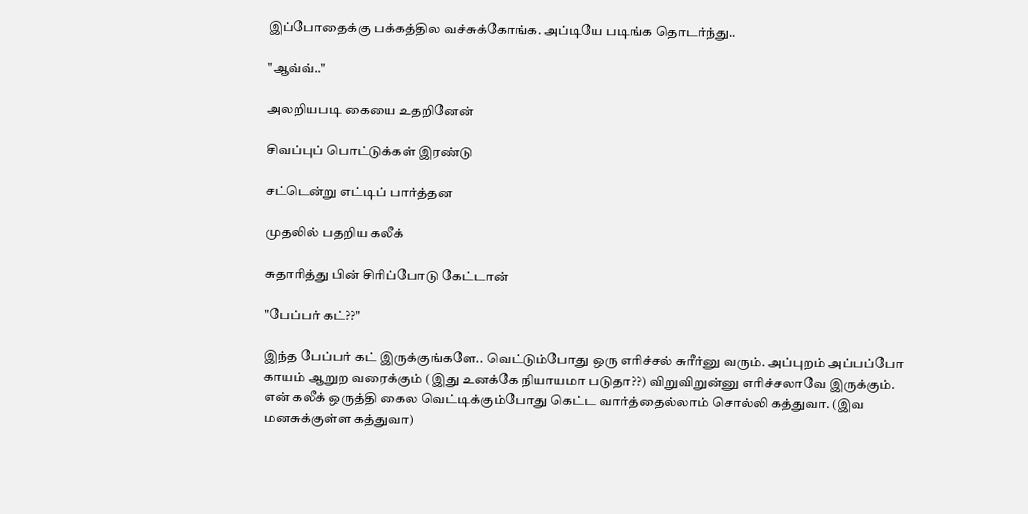இப்போதைக்கு பக்கத்தில வச்சுக்கோங்க. அப்டியே படிங்க தொடர்ந்து..

"ஆவ்வ்.."

அலறியபடி கையை உதறினேன்

சிவப்புப் பொட்டுக்கள் இரண்டு

சட்டென்று எட்டிப் பார்த்தன

முதலில் பதறிய கலீக்

சுதாரித்து பின் சிரிப்போடு கேட்டான்

"பேப்பர் கட்??"

இந்த பேப்பர் கட் இருக்குங்களே.. வெட்டும்போது ஒரு எரிச்சல் சுரீர்னு வரும். அப்புறம் அப்பப்போ காயம் ஆறுற வரைக்கும் (இது உனக்கே நியாயமா படுதா??) விறுவிறுன்னு எரிச்சலாவே இருக்கும். என் கலீக் ஒருத்தி கைல வெட்டிக்கும்போது கெட்ட வார்த்தைல்லாம் சொல்லி கத்துவா. (இவ மனசுக்குள்ள கத்துவா)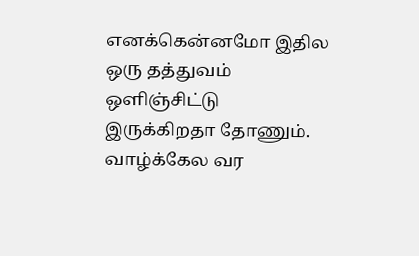எனக்கென்னமோ இதில ஒரு தத்துவம் ஒளிஞ்சிட்டு இருக்கிறதா தோணும். வாழ்க்கேல வர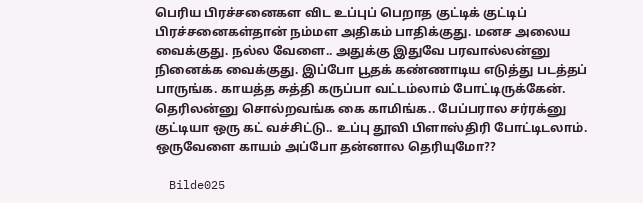பெரிய பிரச்சனைகள விட உப்புப் பெறாத குட்டிக் குட்டிப் பிரச்சனைகள்தான் நம்மள அதிகம் பாதிக்குது. மனச அலைய வைக்குது. நல்ல வேளை.. அதுக்கு இதுவே பரவால்லன்னு நினைக்க வைக்குது. இப்போ பூதக் கண்ணாடிய எடுத்து படத்தப் பாருங்க. காயத்த சுத்தி கருப்பா வட்டம்லாம் போட்டிருக்கேன். தெரிலன்னு சொல்றவங்க கை காமிங்க.. பேப்பரால சர்ரக்னு குட்டியா ஒரு கட் வச்சிட்டு.. உப்பு தூவி பிளாஸ்திரி போட்டிடலாம். ஒருவேளை காயம் அப்போ தன்னால தெரியுமோ??

  Bilde025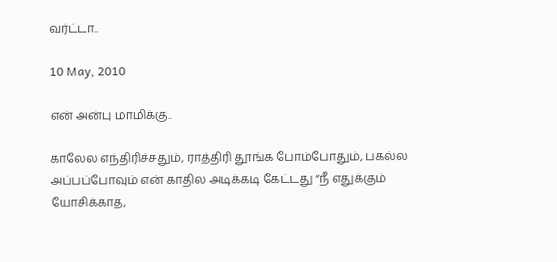வர்ட்டா..

10 May, 2010

என் அன்பு மாமிக்கு..

காலேல எந்திரிச்சதும், ராத்திரி தூங்க போம்போதும், பகல்ல அப்பப்போவும் என் காதில அடிக்கடி கேட்டது “நீ எதுக்கும் யோசிக்காத,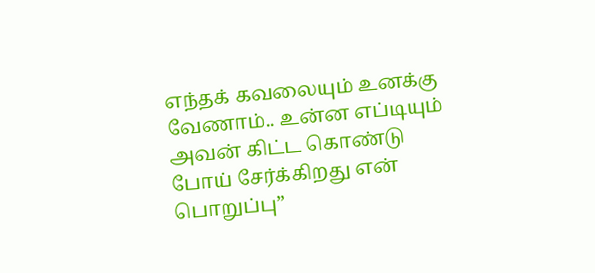எந்தக் கவலையும் உனக்கு வேணாம்.. உன்ன எப்டியும் அவன் கிட்ட கொண்டு போய் சேர்க்கிறது என் பொறுப்பு”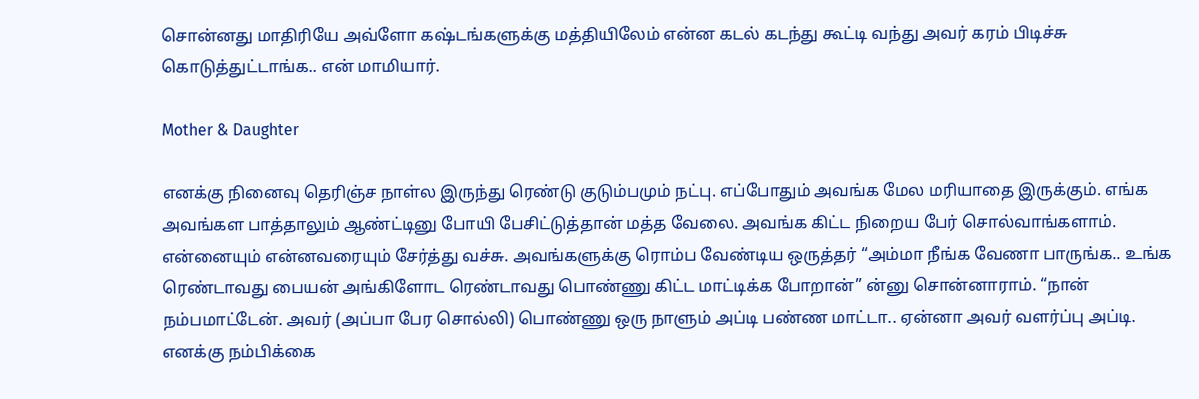சொன்னது மாதிரியே அவ்ளோ கஷ்டங்களுக்கு மத்தியிலேம் என்ன கடல் கடந்து கூட்டி வந்து அவர் கரம் பிடிச்சு கொடுத்துட்டாங்க.. என் மாமியார்.

Mother & Daughter

எனக்கு நினைவு தெரிஞ்ச நாள்ல இருந்து ரெண்டு குடும்பமும் நட்பு. எப்போதும் அவங்க மேல மரியாதை இருக்கும். எங்க அவங்கள பாத்தாலும் ஆண்ட்டினு போயி பேசிட்டுத்தான் மத்த வேலை. அவங்க கிட்ட நிறைய பேர் சொல்வாங்களாம். என்னையும் என்னவரையும் சேர்த்து வச்சு. அவங்களுக்கு ரொம்ப வேண்டிய ஒருத்தர் “அம்மா நீங்க வேணா பாருங்க.. உங்க ரெண்டாவது பையன் அங்கிளோட ரெண்டாவது பொண்ணு கிட்ட மாட்டிக்க போறான்” ன்னு சொன்னாராம். “நான் நம்பமாட்டேன். அவர் (அப்பா பேர சொல்லி) பொண்ணு ஒரு நாளும் அப்டி பண்ண மாட்டா.. ஏன்னா அவர் வளர்ப்பு அப்டி. எனக்கு நம்பிக்கை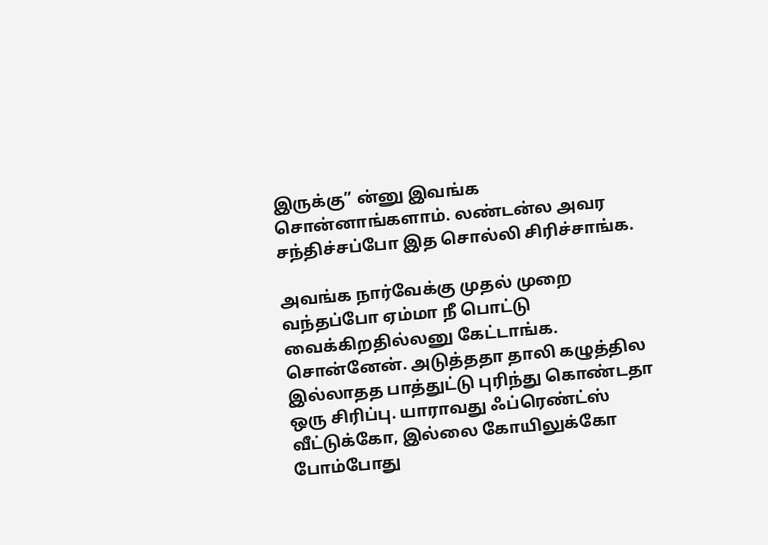இருக்கு” ன்னு இவங்க சொன்னாங்களாம். லண்டன்ல அவர சந்திச்சப்போ இத சொல்லி சிரிச்சாங்க.

அவங்க நார்வேக்கு முதல் முறை வந்தப்போ ஏம்மா நீ பொட்டு வைக்கிறதில்லனு கேட்டாங்க. சொன்னேன். அடுத்ததா தாலி கழுத்தில இல்லாதத பாத்துட்டு புரிந்து கொண்டதா ஒரு சிரிப்பு. யாராவது ஃப்ரெண்ட்ஸ் வீட்டுக்கோ, இல்லை கோயிலுக்கோ போம்போது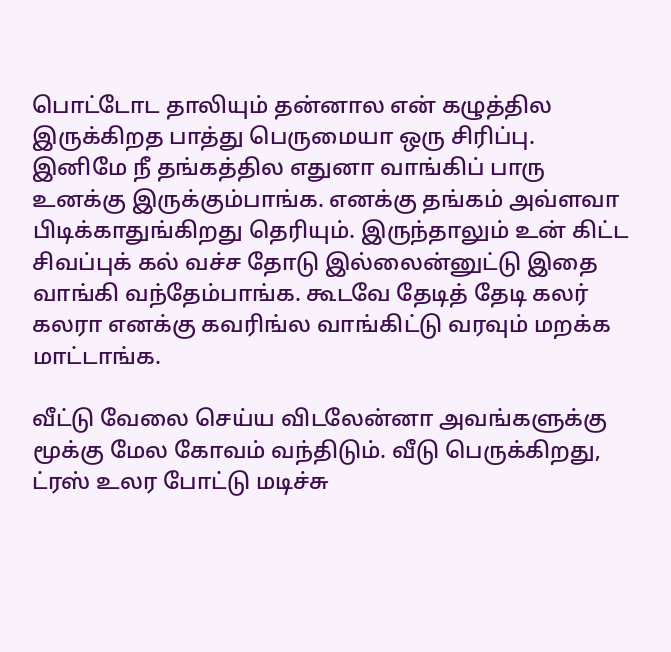பொட்டோட தாலியும் தன்னால என் கழுத்தில இருக்கிறத பாத்து பெருமையா ஒரு சிரிப்பு. இனிமே நீ தங்கத்தில எதுனா வாங்கிப் பாரு உனக்கு இருக்கும்பாங்க. எனக்கு தங்கம் அவ்ளவா பிடிக்காதுங்கிறது தெரியும். இருந்தாலும் உன் கிட்ட சிவப்புக் கல் வச்ச தோடு இல்லைன்னுட்டு இதை வாங்கி வந்தேம்பாங்க. கூடவே தேடித் தேடி கலர் கலரா எனக்கு கவரிங்ல வாங்கிட்டு வரவும் மறக்க மாட்டாங்க.

வீட்டு வேலை செய்ய விடலேன்னா அவங்களுக்கு மூக்கு மேல கோவம் வந்திடும். வீடு பெருக்கிறது, ட்ரஸ் உலர போட்டு மடிச்சு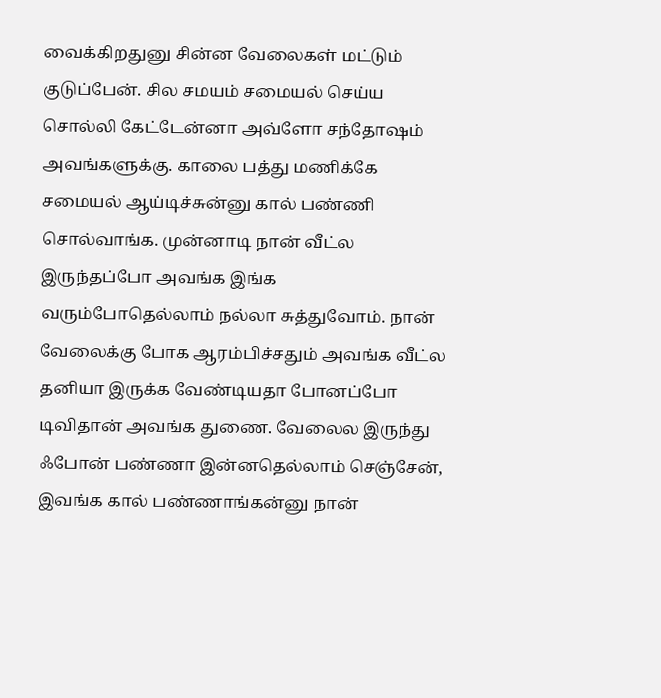வைக்கிறதுனு சின்ன வேலைகள் மட்டும் குடுப்பேன். சில சமயம் சமையல் செய்ய சொல்லி கேட்டேன்னா அவ்ளோ சந்தோஷம் அவங்களுக்கு. காலை பத்து மணிக்கே சமையல் ஆய்டிச்சுன்னு கால் பண்ணி சொல்வாங்க. முன்னாடி நான் வீட்ல இருந்தப்போ அவங்க இங்க வரும்போதெல்லாம் நல்லா சுத்துவோம். நான் வேலைக்கு போக ஆரம்பிச்சதும் அவங்க வீட்ல தனியா இருக்க வேண்டியதா போனப்போ டிவிதான் அவங்க துணை. வேலைல இருந்து ஃபோன் பண்ணா இன்னதெல்லாம் செஞ்சேன், இவங்க கால் பண்ணாங்கன்னு நான்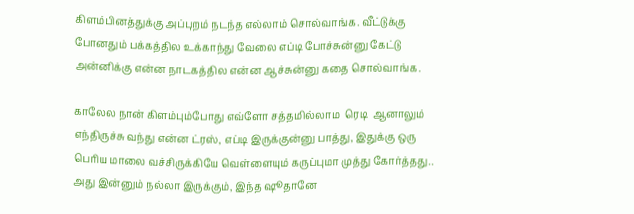கிளம்பினத்துக்கு அப்புறம் நடந்த எல்லாம் சொல்வாங்க. வீட்டுக்கு போனதும் பக்கத்தில உக்காந்து வேலை எப்டி போச்சுன்னு கேட்டு அன்னிக்கு என்ன நாடகத்தில என்ன ஆச்சுன்னு கதை சொல்வாங்க.

காலேல நான் கிளம்பும்போது எவ்ளோ சத்தமில்லாம  ரெடி  ஆனாலும்   எந்திருச்சு வந்து என்ன ட்ரஸ், எப்டி இருக்குன்னு பாத்து, இதுக்கு ஒரு பெரிய மாலை வச்சிருக்கியே வெள்ளையும் கருப்புமா முத்து கோர்த்தது.. அது இன்னும் நல்லா இருக்கும், இந்த ஷூதானே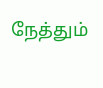நேத்தும்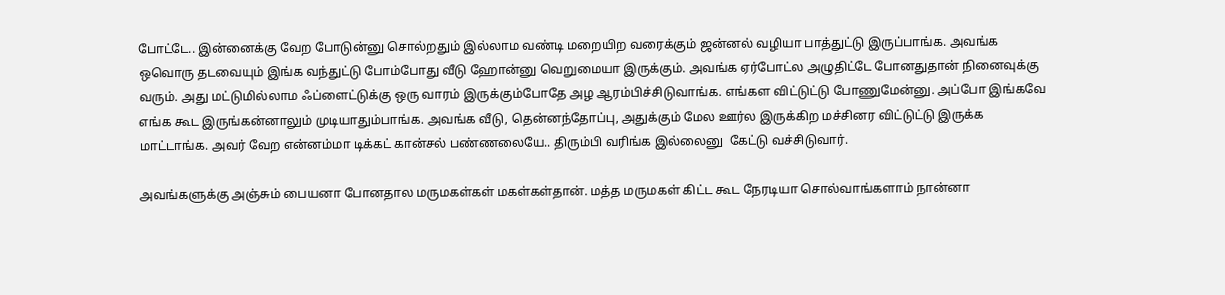போட்டே.. இன்னைக்கு வேற போடுன்னு சொல்றதும் இல்லாம வண்டி மறையிற வரைக்கும் ஜன்னல் வழியா பாத்துட்டு இருப்பாங்க. அவங்க ஒவொரு தடவையும் இங்க வந்துட்டு போம்போது வீடு ஹோன்னு வெறுமையா இருக்கும். அவங்க ஏர்போட்ல அழுதிட்டே போனதுதான் நினைவுக்கு வரும். அது மட்டுமில்லாம ஃப்ளைட்டுக்கு ஒரு வாரம் இருக்கும்போதே அழ ஆரம்பிச்சிடுவாங்க. எங்கள விட்டுட்டு போணுமேன்னு. அப்போ இங்கவே எங்க கூட இருங்கன்னாலும் முடியாதும்பாங்க. அவங்க வீடு, தென்னந்தோப்பு, அதுக்கும் மேல ஊர்ல இருக்கிற மச்சினர விட்டுட்டு இருக்க மாட்டாங்க. அவர் வேற என்னம்மா டிக்கட் கான்சல் பண்ணலையே.. திரும்பி வரிங்க இல்லைனு  கேட்டு வச்சிடுவார்.

அவங்களுக்கு அஞ்சும் பையனா போனதால மருமகள்கள் மகள்கள்தான். மத்த மருமகள் கிட்ட கூட நேரடியா சொல்வாங்களாம் நான்னா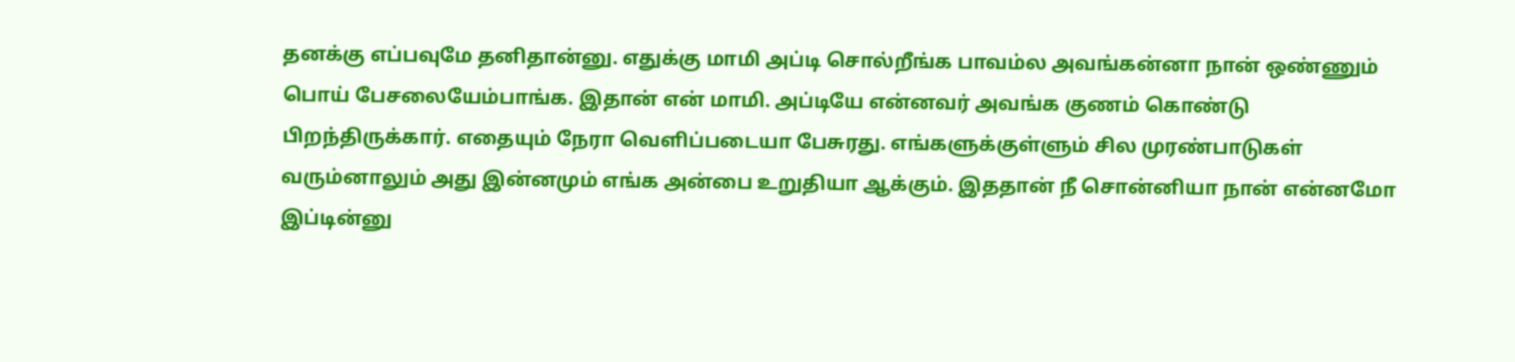தனக்கு எப்பவுமே தனிதான்னு. எதுக்கு மாமி அப்டி சொல்றீங்க பாவம்ல அவங்கன்னா நான் ஒண்ணும் பொய் பேசலையேம்பாங்க. இதான் என் மாமி. அப்டியே என்னவர் அவங்க குணம் கொண்டு பிறந்திருக்கார். எதையும் நேரா வெளிப்படையா பேசுரது. எங்களுக்குள்ளும் சில முரண்பாடுகள் வரும்னாலும் அது இன்னமும் எங்க அன்பை உறுதியா ஆக்கும். இததான் நீ சொன்னியா நான் என்னமோ இப்டின்னு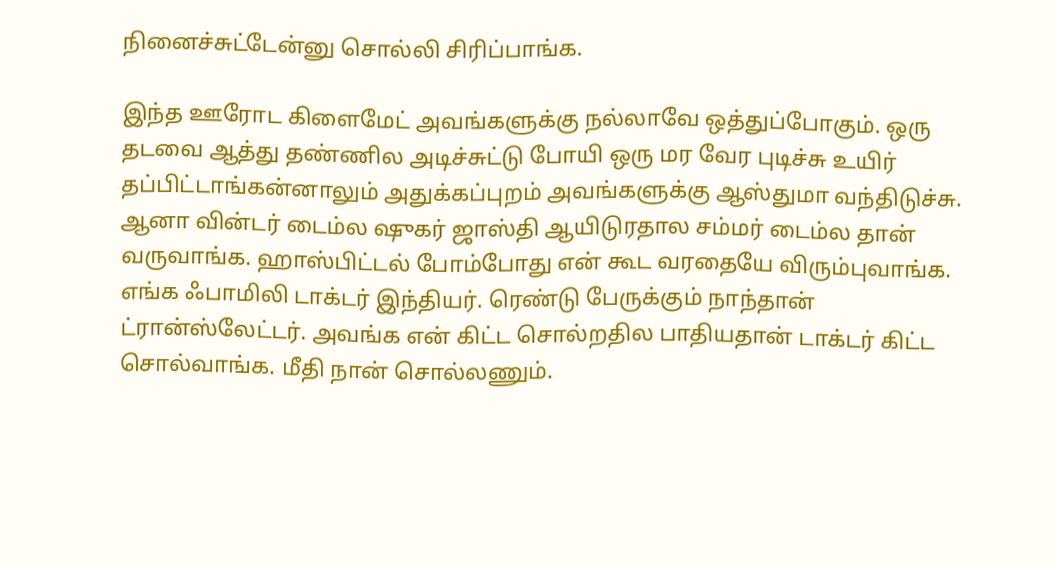நினைச்சுட்டேன்னு சொல்லி சிரிப்பாங்க.

இந்த ஊரோட கிளைமேட் அவங்களுக்கு நல்லாவே ஒத்துப்போகும். ஒரு தடவை ஆத்து தண்ணில அடிச்சுட்டு போயி ஒரு மர வேர புடிச்சு உயிர் தப்பிட்டாங்கன்னாலும் அதுக்கப்புறம் அவங்களுக்கு ஆஸ்துமா வந்திடுச்சு. ஆனா வின்டர் டைம்ல ஷுகர் ஜாஸ்தி ஆயிடுரதால சம்மர் டைம்ல தான் வருவாங்க. ஹாஸ்பிட்டல் போம்போது என் கூட வரதையே விரும்புவாங்க. எங்க ஃபாமிலி டாக்டர் இந்தியர். ரெண்டு பேருக்கும் நாந்தான் ட்ரான்ஸ்லேட்டர். அவங்க என் கிட்ட சொல்றதில பாதியதான் டாக்டர் கிட்ட சொல்வாங்க. மீதி நான் சொல்லணும்.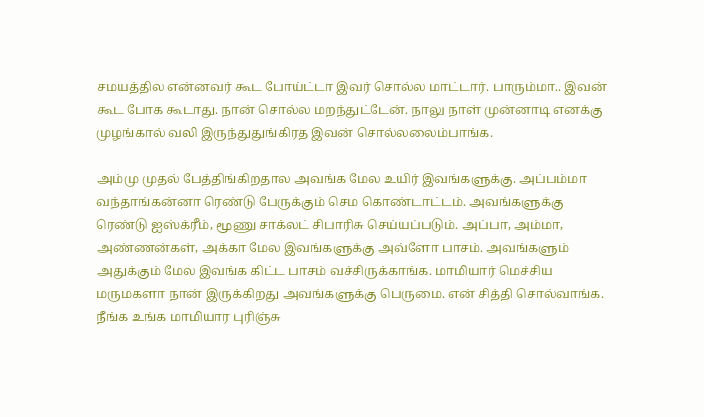சமயத்தில என்னவர் கூட போய்ட்டா இவர் சொல்ல மாட்டார். பாரும்மா.. இவன் கூட போக கூடாது. நான் சொல்ல மறந்துட்டேன். நாலு நாள் முன்னாடி எனக்கு முழங்கால் வலி இருந்துதுங்கிரத இவன் சொல்லலைம்பாங்க.

அம்மு முதல் பேத்திங்கிறதால அவங்க மேல உயிர் இவங்களுக்கு. அப்பம்மா வந்தாங்கன்னா ரெண்டு பேருக்கும் செம கொண்டாட்டம். அவங்களுக்கு ரெண்டு ஐஸ்க்ரீம், மூணு சாக்லட் சிபாரிசு செய்யப்படும். அப்பா, அம்மா, அண்ணன்கள், அக்கா மேல இவங்களுக்கு அவ்ளோ பாசம். அவங்களும் அதுக்கும் மேல இவங்க கிட்ட பாசம் வச்சிருக்காங்க. மாமியார் மெச்சிய மருமகளா நான் இருக்கிறது அவங்களுக்கு பெருமை. என் சித்தி சொல்வாங்க. நீங்க உங்க மாமியார புரிஞ்சு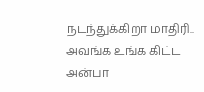நடந்துக்கிறா மாதிரி.. அவங்க உங்க கிட்ட அன்பா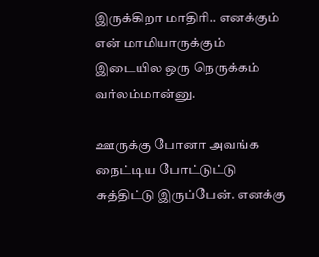இருக்கிறா மாதிரி.. எனக்கும் என் மாமியாருக்கும் இடையில ஒரு நெருக்கம் வர்லம்மான்னு.

ஊருக்கு போனா அவங்க நைட்டிய போட்டுட்டு சுத்திட்டு இருப்பேன். எனக்கு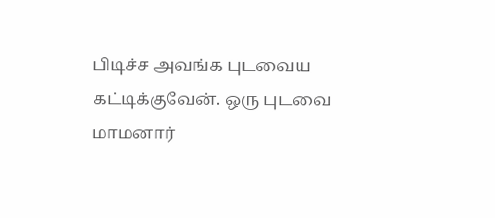பிடிச்ச அவங்க புடவைய கட்டிக்குவேன். ஒரு புடவை மாமனார்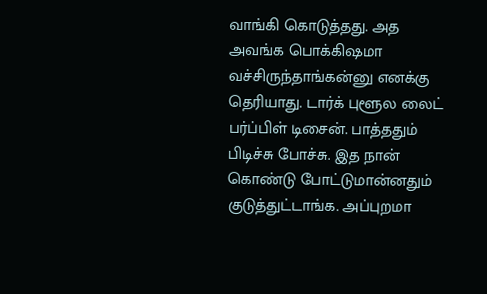வாங்கி கொடுத்தது. அத அவங்க பொக்கிஷமா வச்சிருந்தாங்கன்னு எனக்கு தெரியாது. டார்க் புளூல லைட் பர்ப்பிள் டிசைன். பாத்ததும் பிடிச்சு போச்சு. இத நான் கொண்டு போட்டுமான்னதும் குடுத்துட்டாங்க. அப்புறமா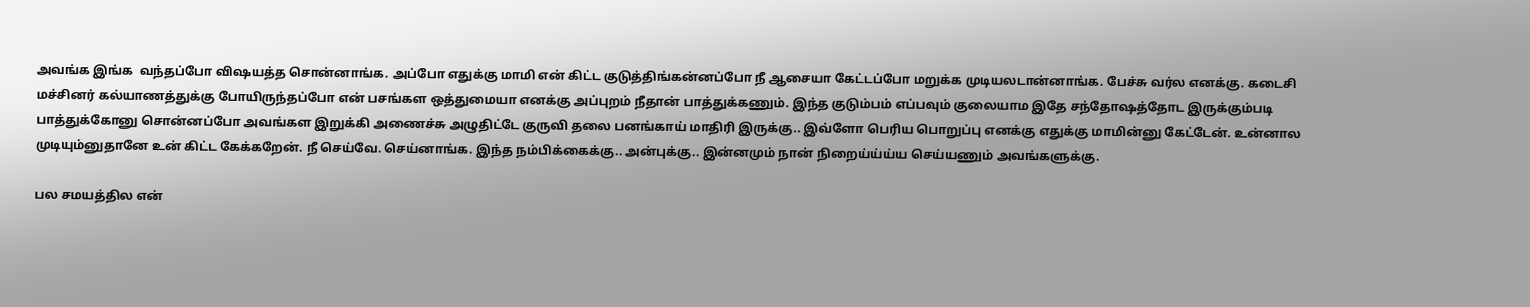அவங்க இங்க  வந்தப்போ விஷயத்த சொன்னாங்க. அப்போ எதுக்கு மாமி என் கிட்ட குடுத்திங்கன்னப்போ நீ ஆசையா கேட்டப்போ மறுக்க முடியலடான்னாங்க. பேச்சு வர்ல எனக்கு. கடைசி மச்சினர் கல்யாணத்துக்கு போயிருந்தப்போ என் பசங்கள ஒத்துமையா எனக்கு அப்புறம் நீதான் பாத்துக்கணும். இந்த குடும்பம் எப்பவும் குலையாம இதே சந்தோஷத்தோட இருக்கும்படி பாத்துக்கோனு சொன்னப்போ அவங்கள இறுக்கி அணைச்சு அழுதிட்டே குருவி தலை பனங்காய் மாதிரி இருக்கு.. இவ்ளோ பெரிய பொறுப்பு எனக்கு எதுக்கு மாமின்னு கேட்டேன். உன்னால முடியும்னுதானே உன் கிட்ட கேக்கறேன். நீ செய்வே. செய்னாங்க. இந்த நம்பிக்கைக்கு.. அன்புக்கு.. இன்னமும் நான் நிறைய்ய்ய்ய செய்யணும் அவங்களுக்கு.

பல சமயத்தில என்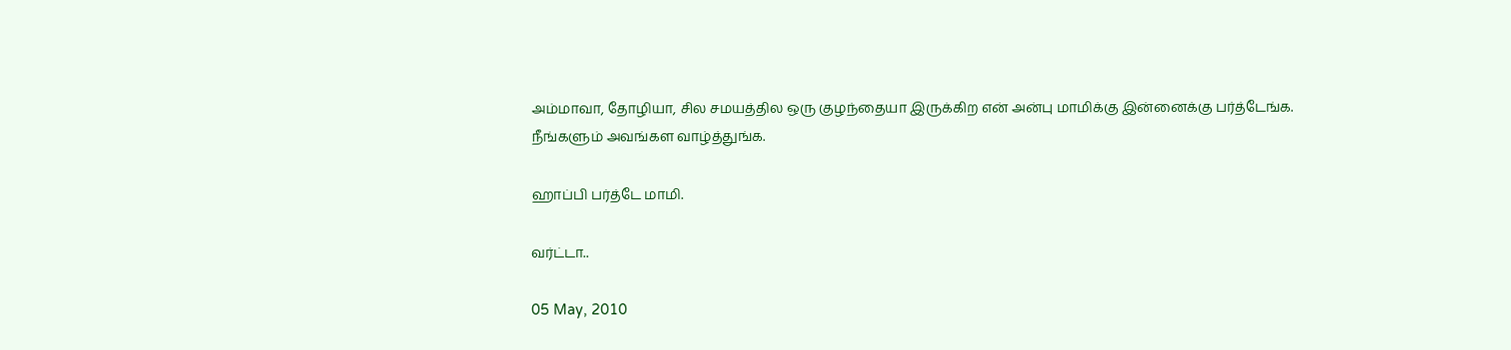அம்மாவா, தோழியா, சில சமயத்தில ஒரு குழந்தையா இருக்கிற என் அன்பு மாமிக்கு இன்னைக்கு பர்த்டேங்க. நீங்களும் அவங்கள வாழ்த்துங்க.

ஹாப்பி பர்த்டே மாமி.

வர்ட்டா..

05 May, 2010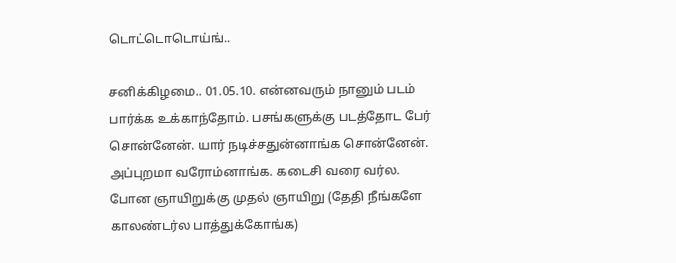டொட்டொடொய்ங்..

சனிக்கிழமை.. 01.05.10. என்னவரும் நானும் படம் பார்க்க உக்காந்தோம். பசங்களுக்கு படத்தோட பேர் சொன்னேன். யார் நடிச்சதுன்னாங்க சொன்னேன். அப்புறமா வரோம்னாங்க. கடைசி வரை வர்ல. போன ஞாயிறுக்கு முதல் ஞாயிறு (தேதி நீங்களே காலண்டர்ல பாத்துக்கோங்க)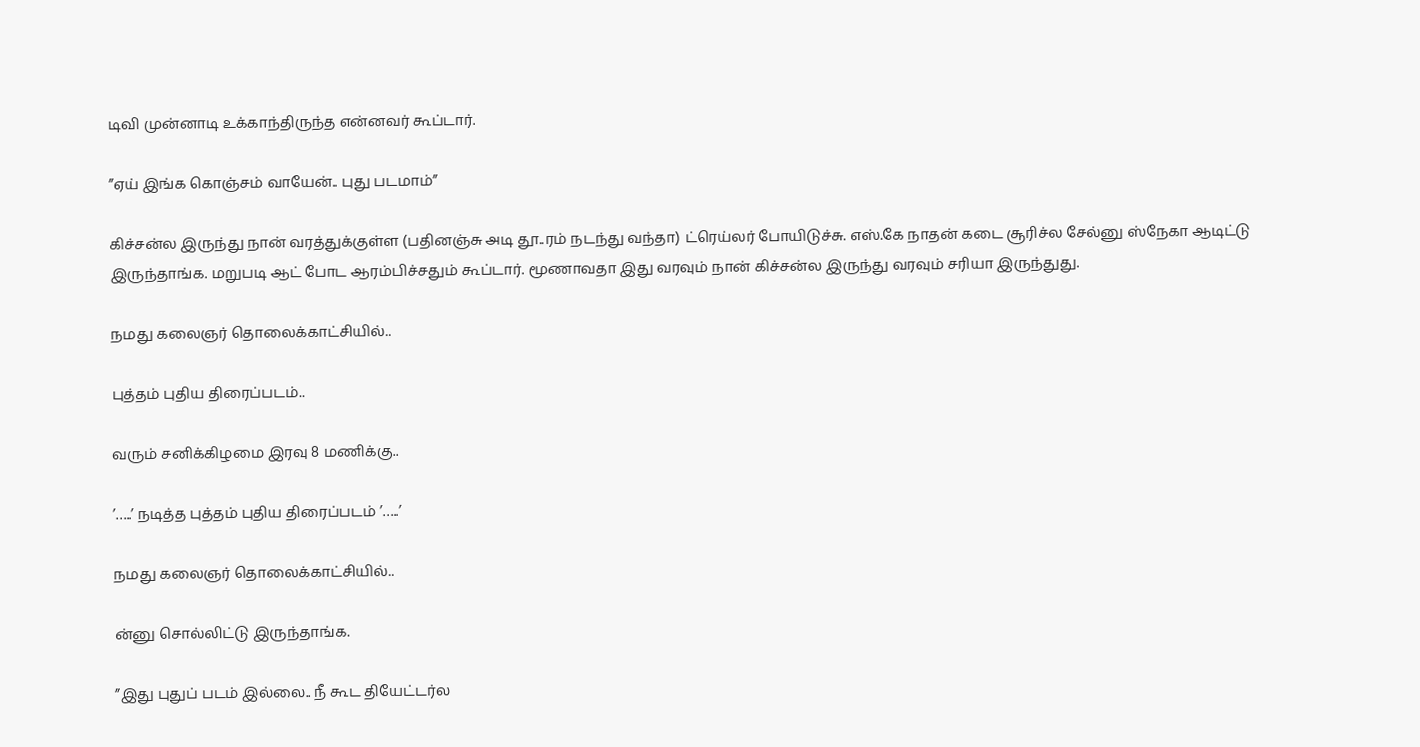டிவி முன்னாடி உக்காந்திருந்த என்னவர் கூப்டார்.

”ஏய் இங்க கொஞ்சம் வாயேன்.. புது படமாம்”

கிச்சன்ல இருந்து நான் வரத்துக்குள்ள (பதினஞ்சு அடி தூ..ரம் நடந்து வந்தா) ட்ரெய்லர் போயிடுச்சு. எஸ்.கே நாதன் கடை சூரிச்ல சேல்னு ஸ்நேகா ஆடிட்டு இருந்தாங்க. மறுபடி ஆட் போட ஆரம்பிச்சதும் கூப்டார். மூணாவதா இது வரவும் நான் கிச்சன்ல இருந்து வரவும் சரியா இருந்துது.

நமது கலைஞர் தொலைக்காட்சியில்..

புத்தம் புதிய திரைப்படம்..

வரும் சனிக்கிழமை இரவு 8 மணிக்கு..

’…..’ நடித்த புத்தம் புதிய திரைப்படம் ’…..’

நமது கலைஞர் தொலைக்காட்சியில்..

ன்னு சொல்லிட்டு இருந்தாங்க.

”இது புதுப் படம் இல்லை.. நீ கூட தியேட்டர்ல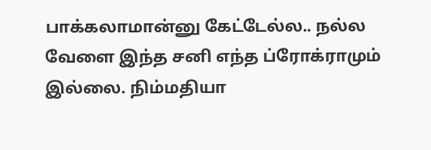பாக்கலாமான்னு கேட்டேல்ல.. நல்ல வேளை இந்த சனி எந்த ப்ரோக்ராமும் இல்லை. நிம்மதியா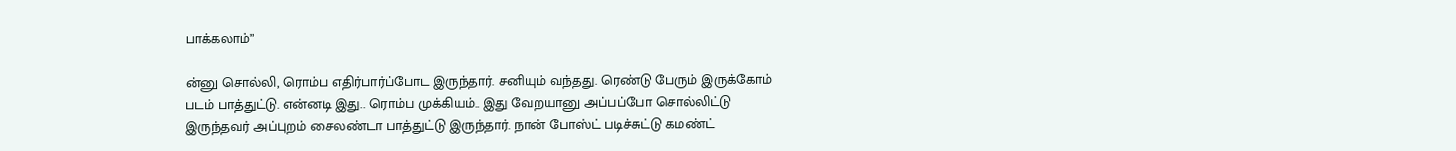பாக்கலாம்”

ன்னு சொல்லி, ரொம்ப எதிர்பார்ப்போட இருந்தார். சனியும் வந்தது. ரெண்டு பேரும் இருக்கோம் படம் பாத்துட்டு. என்னடி இது.. ரொம்ப முக்கியம்.. இது வேறயானு அப்பப்போ சொல்லிட்டு இருந்தவர் அப்புறம் சைலண்டா பாத்துட்டு இருந்தார். நான் போஸ்ட் படிச்சுட்டு கமண்ட்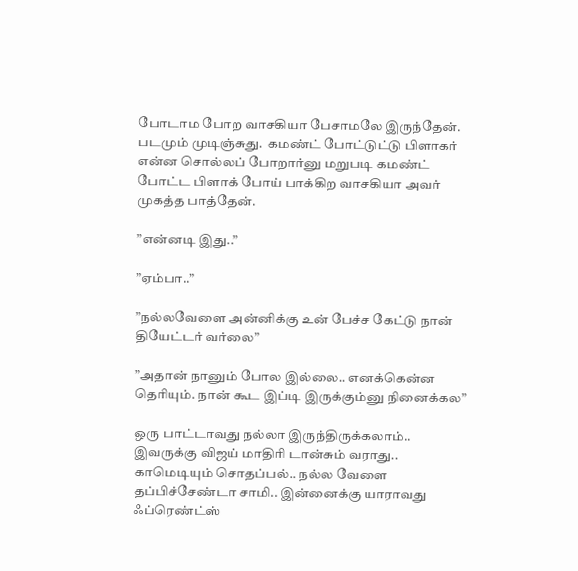போடாம போற வாசகியா பேசாமலே இருந்தேன். படமும் முடிஞ்சுது.  கமண்ட் போட்டுட்டு பிளாகர் என்ன சொல்லப் போறார்னு மறுபடி கமண்ட் போட்ட பிளாக் போய் பாக்கிற வாசகியா அவர் முகத்த பாத்தேன்.

”என்னடி இது..”

”ஏம்பா..”

”நல்லவேளை அன்னிக்கு உன் பேச்ச கேட்டு நான் தியேட்டர் வர்லை”

”அதான் நானும் போல இல்லை.. எனக்கென்ன தெரியும். நான் கூட இப்டி இருக்கும்னு நினைக்கல”

ஒரு பாட்டாவது நல்லா இருந்திருக்கலாம்.. இவருக்கு விஜய் மாதிரி டான்சும் வராது.. காமெடியும் சொதப்பல்.. நல்ல வேளை தப்பிச்சேண்டா சாமி.. இன்னைக்கு யாராவது ஃப்ரெண்ட்ஸ்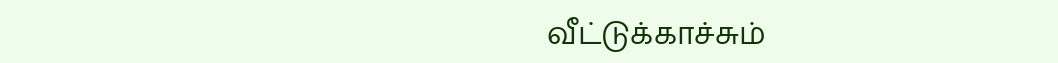வீட்டுக்காச்சும்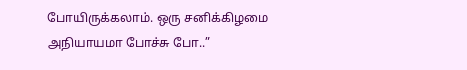போயிருக்கலாம். ஒரு சனிக்கிழமை அநியாயமா போச்சு போ..”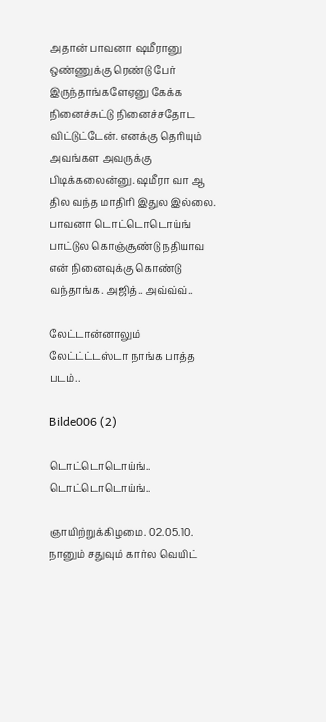அதான் பாவனா ஷமீரானு ஒண்ணுக்கு ரெண்டு பேர் இருந்தாங்களேஏனு கேக்க நினைச்சுட்டு நினைச்சதோட விட்டுட்டேன். எனக்கு தெரியும் அவங்கள அவருக்கு பிடிக்கலைன்னு. ஷமீரா வா ஆ தில வந்த மாதிரி இதுல இல்லை. பாவனா டொட்டொடொய்ங் பாட்டுல கொஞ்சூண்டு நதியாவ என் நினைவுக்கு கொண்டு வந்தாங்க. அஜித்.. அவ்வ்வ்..

லேட்டான்னாலும் லேட்ட்ட்டஸ்டா நாங்க பாத்த படம்..

Bilde006 (2)

டொட்டொடொய்ங்.. டொட்டொடொய்ங்..

ஞாயிற்றுக்கிழமை. 02.05.10. நானும் சதுவும் கார்ல வெயிட்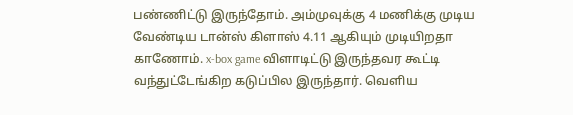பண்ணிட்டு இருந்தோம். அம்முவுக்கு 4 மணிக்கு முடிய வேண்டிய டான்ஸ் கிளாஸ் 4.11 ஆகியும் முடியிறதா காணோம். x-box game விளாடிட்டு இருந்தவர கூட்டி வந்துட்டேங்கிற கடுப்பில இருந்தார். வெளிய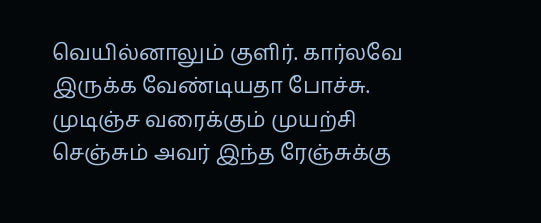வெயில்னாலும் குளிர். கார்லவே இருக்க வேண்டியதா போச்சு. முடிஞ்ச வரைக்கும் முயற்சி செஞ்சும் அவர் இந்த ரேஞ்சுக்கு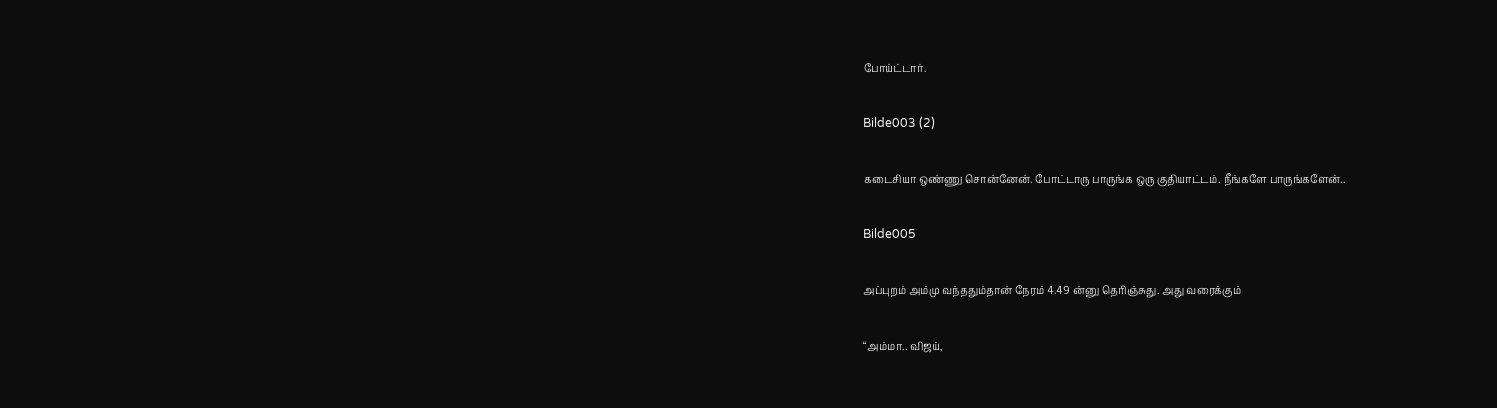போய்ட்டார்.

Bilde003 (2)

கடைசியா ஒண்ணு சொன்னேன். போட்டாரு பாருங்க ஒரு குதியாட்டம். நீங்களே பாருங்களேன்..

Bilde005

அப்புறம் அம்மு வந்ததும்தான் நேரம் 4.49 ன்னு தெரிஞ்சுது. அது வரைக்கும்

“அம்மா.. விஜய்,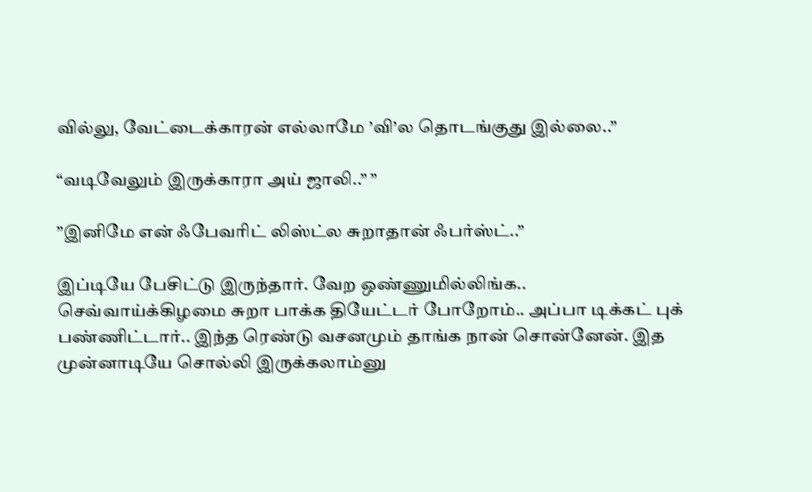வில்லு, வேட்டைக்காரன் எல்லாமே ’வி’ல தொடங்குது இல்லை..”

“வடிவேலும் இருக்காரா அய் ஜாலி..” ”

”இனிமே என் ஃபேவரிட் லிஸ்ட்ல சுறாதான் ஃபர்ஸ்ட்..”

இப்டியே பேசிட்டு இருந்தார். வேற ஒண்ணுமில்லிங்க.. செவ்வாய்க்கிழமை சுறா பாக்க தியேட்டர் போறோம்.. அப்பா டிக்கட் புக் பண்ணிட்டார்.. இந்த ரெண்டு வசனமும் தாங்க நான் சொன்னேன். இத முன்னாடியே சொல்லி இருக்கலாம்னு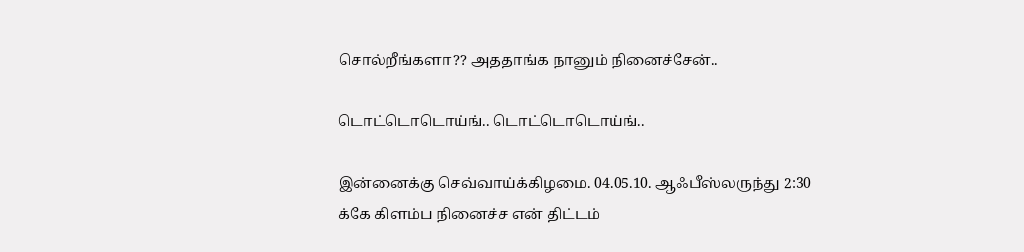சொல்றீங்களா?? அததாங்க நானும் நினைச்சேன்..

டொட்டொடொய்ங்.. டொட்டொடொய்ங்..

இன்னைக்கு செவ்வாய்க்கிழமை. 04.05.10. ஆஃபீஸ்லருந்து 2:30 க்கே கிளம்ப நினைச்ச என் திட்டம்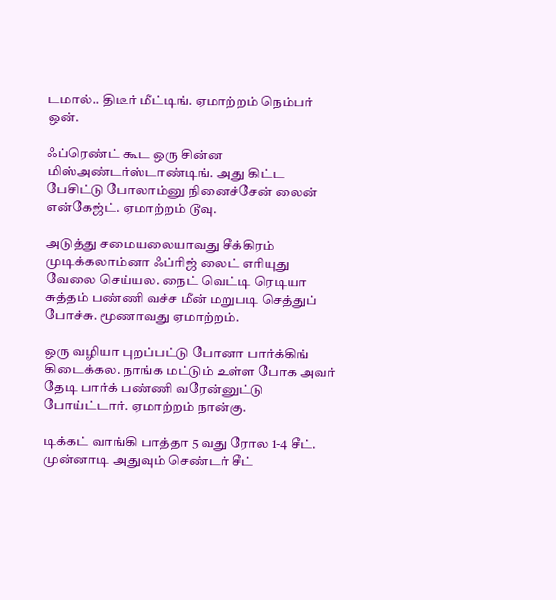டமால்.. திடீர் மீட்டிங். ஏமாற்றம் நெம்பர் ஒன்.

ஃப்ரெண்ட் கூட ஒரு சின்ன மிஸ்அண்டர்ஸ்டாண்டிங். அது கிட்ட பேசிட்டு போலாம்னு நினைச்சேன் லைன் என்கேஜ்ட். ஏமாற்றம் டூவு.

அடுத்து சமையலையாவது சீக்கிரம் முடிக்கலாம்னா ஃப்ரிஜ் லைட் எரியுது வேலை செய்யல. நைட் வெட்டி ரெடியா சுத்தம் பண்ணி வச்ச மீன் மறுபடி செத்துப் போச்சு. மூணாவது ஏமாற்றம்.

ஒரு வழியா புறப்பட்டு போனா பார்க்கிங் கிடைக்கல. நாங்க மட்டும் உள்ள போக அவர் தேடி பார்க் பண்ணி வரேன்னுட்டு போய்ட்டார். ஏமாற்றம் நான்கு.

டிக்கட் வாங்கி பாத்தா 5 வது ரோல 1-4 சீட். முன்னாடி அதுவும் செண்டர் சீட்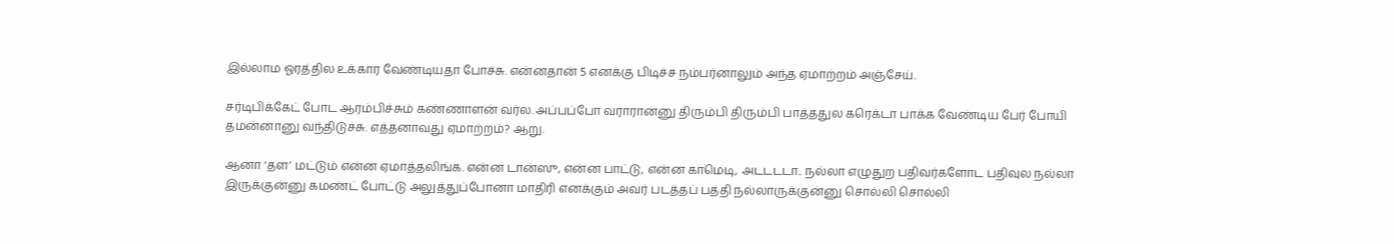இல்லாம ஓரத்தில உக்கார வேண்டியதா போச்சு. என்னதான் 5 எனக்கு பிடிச்ச நம்பர்னாலும் அந்த ஏமாற்றம் அஞ்சேய்.

சர்டிபிக்கேட் போட ஆரம்பிச்சும் கண்ணாளன் வர்ல. அப்பப்போ வராரான்னு திரும்பி திரும்பி பாத்ததுல கரெக்டா பாக்க வேண்டிய பேர் போயி தமன்னானு வந்திடுச்சு. எத்தனாவது ஏமாற்றம்? ஆறு.

ஆனா ‘தள’ மட்டும் என்ன ஏமாத்தலிங்க. என்ன டான்ஸு, என்ன பாட்டு, என்ன காமெடி, அடடடடா.. நல்லா எழுதுற பதிவர்களோட பதிவுல நல்லா இருக்குன்னு கமண்ட் போட்டு அலுத்துப்போனா மாதிரி எனக்கும் அவர் படத்தப் பத்தி நல்லாருக்குன்னு சொல்லி சொல்லி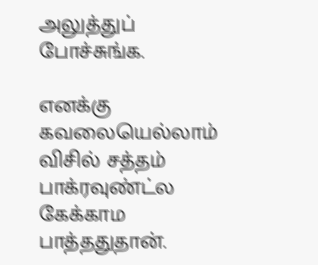அலுத்துப் போச்சுங்க.

எனக்கு கவலையெல்லாம் விசில் சத்தம் பாக்ரவுண்ட்ல கேக்காம பாத்ததுதான்.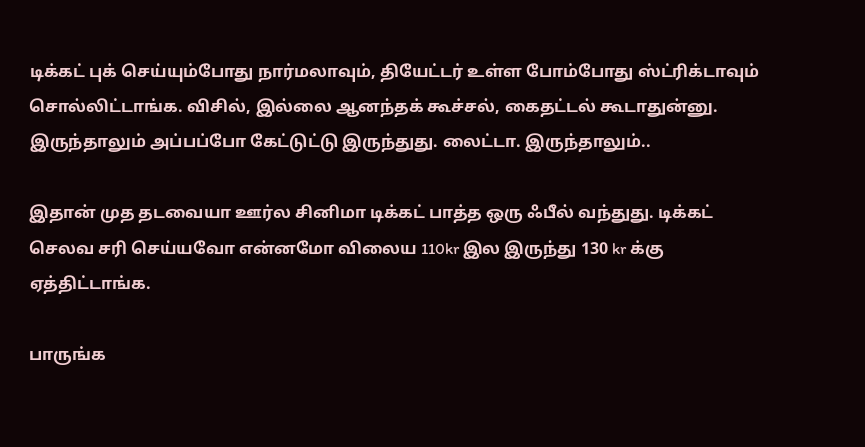டிக்கட் புக் செய்யும்போது நார்மலாவும், தியேட்டர் உள்ள போம்போது ஸ்ட்ரிக்டாவும் சொல்லிட்டாங்க. விசில், இல்லை ஆனந்தக் கூச்சல், கைதட்டல் கூடாதுன்னு. இருந்தாலும் அப்பப்போ கேட்டுட்டு இருந்துது. லைட்டா. இருந்தாலும்..

இதான் முத தடவையா ஊர்ல சினிமா டிக்கட் பாத்த ஒரு ஃபீல் வந்துது. டிக்கட் செலவ சரி செய்யவோ என்னமோ விலைய 110kr இல இருந்து 130 kr க்கு ஏத்திட்டாங்க.

பாருங்க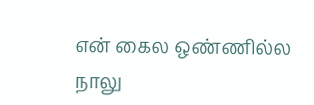என் கைல ஒண்ணில்ல நாலு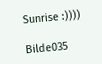Sunrise :))))

Bilde035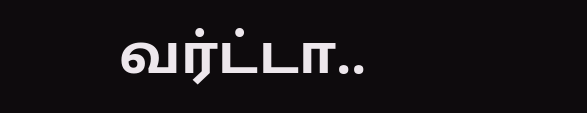வர்ட்டா..